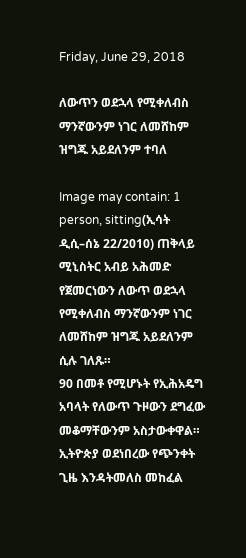Friday, June 29, 2018

ለውጥን ወደኋላ የሚቀለብስ ማንኛውንም ነገር ለመሸከም ዝግጁ አይደለንም ተባለ

Image may contain: 1 person, sitting(ኢሳት ዲሲ–ሰኔ 22/2010) ጠቅላይ ሚኒስትር አብይ አሕመድ የጀመርነውን ለውጥ ወደኋላ የሚቀለብስ ማንኛውንም ነገር ለመሸከም ዝግጁ አይደለንም ሲሉ ገለጹ።
90 በመቶ የሚሆኑት የኢሕአዴግ አባላት የለውጥ ጉዞውን ደግፈው መቆማቸውንም አስታውቀዋል።
ኢትዮጵያ ወደነበረው የጭንቀት ጊዜ እንዳትመለስ መከፈል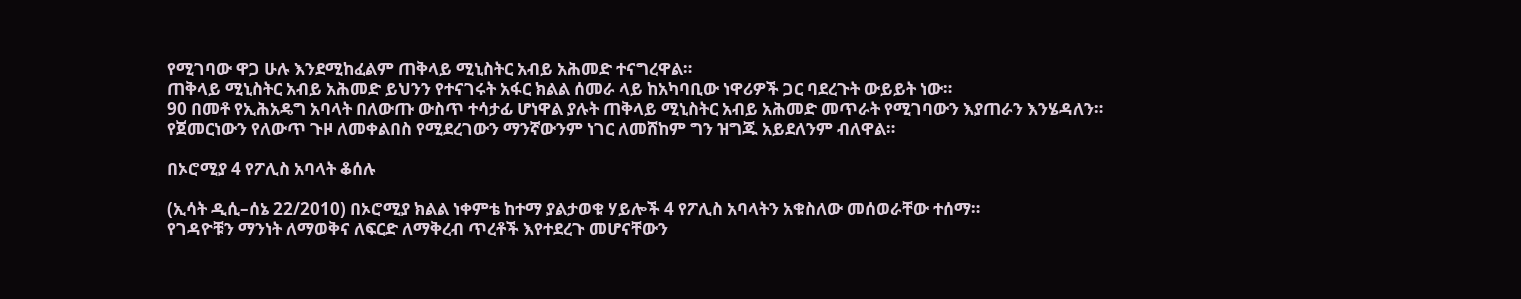የሚገባው ዋጋ ሁሉ እንደሚከፈልም ጠቅላይ ሚኒስትር አብይ አሕመድ ተናግረዋል።
ጠቅላይ ሚኒስትር አብይ አሕመድ ይህንን የተናገሩት አፋር ክልል ሰመራ ላይ ከአካባቢው ነዋሪዎች ጋር ባደረጉት ውይይት ነው።
90 በመቶ የኢሕአዴግ አባላት በለውጡ ውስጥ ተሳታፊ ሆነዋል ያሉት ጠቅላይ ሚኒስትር አብይ አሕመድ መጥራት የሚገባውን እያጠራን እንሄዳለን።
የጀመርነውን የለውጥ ጉዞ ለመቀልበስ የሚደረገውን ማንኛውንም ነገር ለመሸከም ግን ዝግጁ አይደለንም ብለዋል።

በኦሮሚያ 4 የፖሊስ አባላት ቆሰሉ

(ኢሳት ዲሲ–ሰኔ 22/2010) በኦሮሚያ ክልል ነቀምቴ ከተማ ያልታወቁ ሃይሎች 4 የፖሊስ አባላትን አቁስለው መሰወራቸው ተሰማ።
የገዳዮቹን ማንነት ለማወቅና ለፍርድ ለማቅረብ ጥረቶች እየተደረጉ መሆናቸውን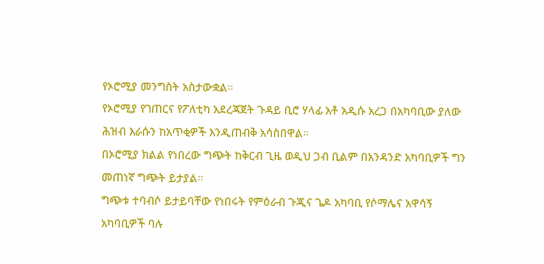የኦሮሚያ መንግስት አስታውቋል።
የኦሮሚያ የገጠርና የፖለቲካ አደረጃጀት ጉዳይ ቢሮ ሃላፊ አቶ አዲሱ አረጋ በአካባቢው ያለው ሕዝብ እራሱን ከአጥቂዎች እንዲጠብቅ አሳስበዋል።
በኦሮሚያ ክልል የነበረው ግጭት ከቅርብ ጊዜ ወዲህ ጋብ ቢልም በአንዳንድ አካባቢዎች ግን መጠነኛ ግጭት ይታያል።
ግጭቱ ተባብሶ ይታይባቸው የነበሩት የምዕራብ ጉጂና ጌዶ አካባቢ የሶማሌና አዋሳኝ አካባቢዎች ባሉ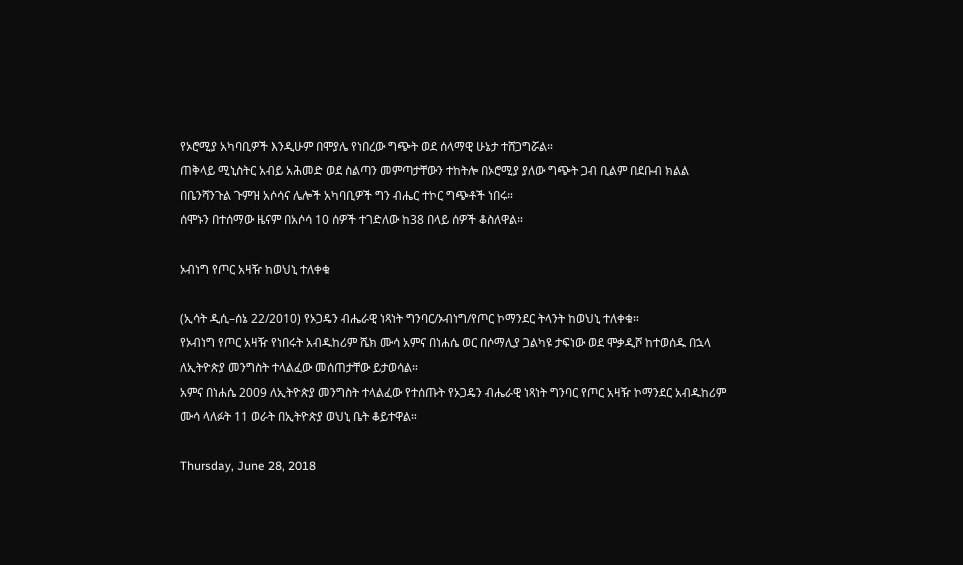የኦሮሚያ አካባቢዎች እንዲሁም በሞያሌ የነበረው ግጭት ወደ ሰላማዊ ሁኔታ ተሸጋግሯል።
ጠቅላይ ሚኒስትር አብይ አሕመድ ወደ ስልጣን መምጣታቸውን ተከትሎ በኦሮሚያ ያለው ግጭት ጋብ ቢልም በደቡብ ክልል በቤንሻንጉል ጉምዝ አሶሳና ሌሎች አካባቢዎች ግን ብሔር ተኮር ግጭቶች ነበሩ።
ሰሞኑን በተሰማው ዜናም በአሶሳ 10 ሰዎች ተገድለው ከ38 በላይ ሰዎች ቆስለዋል።

ኦብነግ የጦር አዛዥ ከወህኒ ተለቀቁ

(ኢሳት ዲሲ–ሰኔ 22/2010) የኦጋዴን ብሔራዊ ነጻነት ግንባር/ኦብነግ/የጦር ኮማንደር ትላንት ከወህኒ ተለቀቁ።
የኦብነግ የጦር አዛዥ የነበሩት አብዱከሪም ሼክ ሙሳ አምና በነሐሴ ወር በሶማሊያ ጋልካዩ ታፍነው ወደ ሞቃዲሾ ከተወሰዱ በኋላ ለኢትዮጵያ መንግስት ተላልፈው መሰጠታቸው ይታወሳል።
አምና በነሐሴ 2009 ለኢትዮጵያ መንግስት ተላልፈው የተሰጡት የኦጋዴን ብሔራዊ ነጻነት ግንባር የጦር አዛዥ ኮማንደር አብዱከሪም ሙሳ ላለፉት 11 ወራት በኢትዮጵያ ወህኒ ቤት ቆይተዋል።

Thursday, June 28, 2018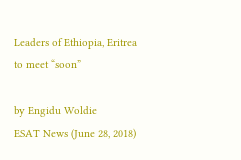Leaders of Ethiopia, Eritrea to meet “soon”

by Engidu Woldie
ESAT News (June 28, 2018)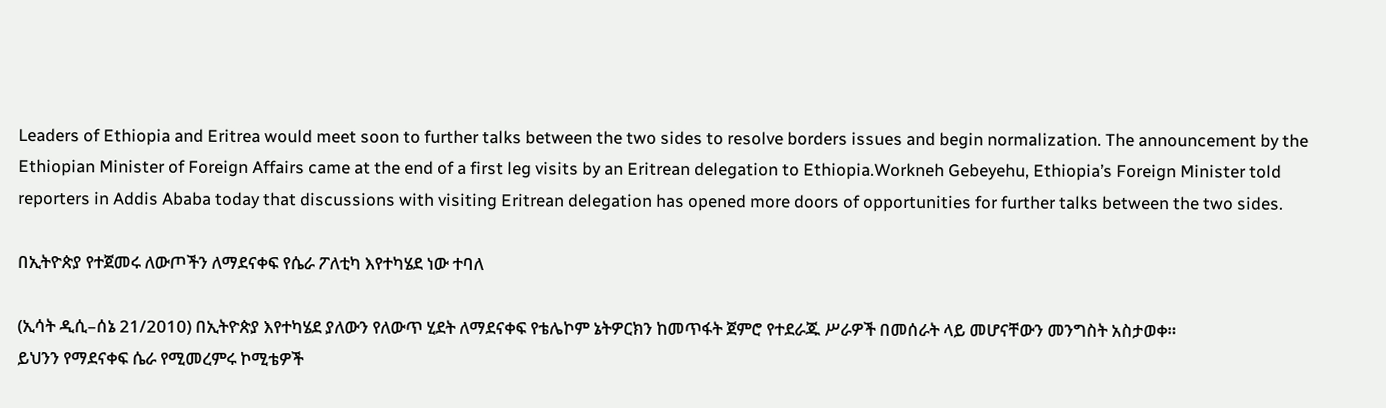Leaders of Ethiopia and Eritrea would meet soon to further talks between the two sides to resolve borders issues and begin normalization. The announcement by the Ethiopian Minister of Foreign Affairs came at the end of a first leg visits by an Eritrean delegation to Ethiopia.Workneh Gebeyehu, Ethiopia’s Foreign Minister told reporters in Addis Ababa today that discussions with visiting Eritrean delegation has opened more doors of opportunities for further talks between the two sides.

በኢትዮጵያ የተጀመሩ ለውጦችን ለማደናቀፍ የሴራ ፖለቲካ እየተካሄደ ነው ተባለ

(ኢሳት ዲሲ–ሰኔ 21/2010) በኢትዮጵያ እየተካሄደ ያለውን የለውጥ ሂደት ለማደናቀፍ የቴሌኮም ኔትዎርክን ከመጥፋት ጀምሮ የተደራጁ ሥራዎች በመሰራት ላይ መሆናቸውን መንግስት አስታወቀ።
ይህንን የማደናቀፍ ሴራ የሚመረምሩ ኮሚቴዎች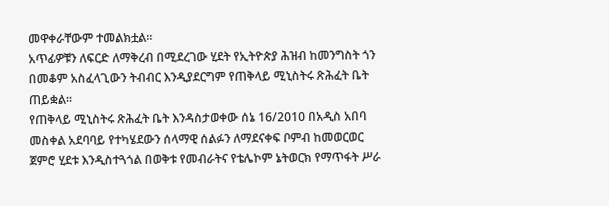መዋቀራቸውም ተመልክቷል።
አጥፊዎቹን ለፍርድ ለማቅረብ በሚደረገው ሂደት የኢትዮጵያ ሕዝብ ከመንግስት ጎን በመቆም አስፈላጊውን ትብብር እንዲያደርግም የጠቅላይ ሚኒስትሩ ጽሕፈት ቤት ጠይቋል።
የጠቅላይ ሚኒስትሩ ጽሕፈት ቤት እንዳስታወቀው ሰኔ 16/2010 በአዲስ አበባ መስቀል አደባባይ የተካሄደውን ሰላማዊ ሰልፉን ለማደናቀፍ ቦምብ ከመወርወር ጀምሮ ሂደቱ እንዲስተጓጎል በወቅቱ የመብራትና የቴሌኮም ኔትወርክ የማጥፋት ሥራ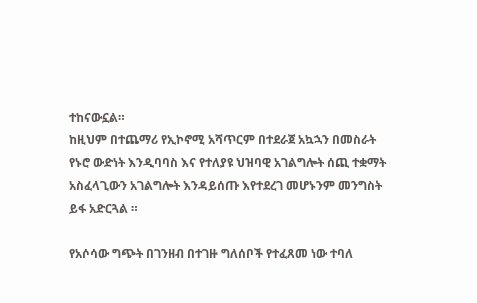ተከናውኗል።
ከዚህም በተጨማሪ የኢኮኖሚ አሻጥርም በተደራጀ አኳኋን በመስራት የኑሮ ውድነት እንዲባባስ እና የተለያዩ ህዝባዊ አገልግሎት ሰጪ ተቋማት አስፈላጊውን አገልግሎት እንዳይሰጡ እየተደረገ መሆኑንም መንግስት ይፋ አድርጓል ።

የአሶሳው ግጭት በገንዘብ በተገዙ ግለሰቦች የተፈጸመ ነው ተባለ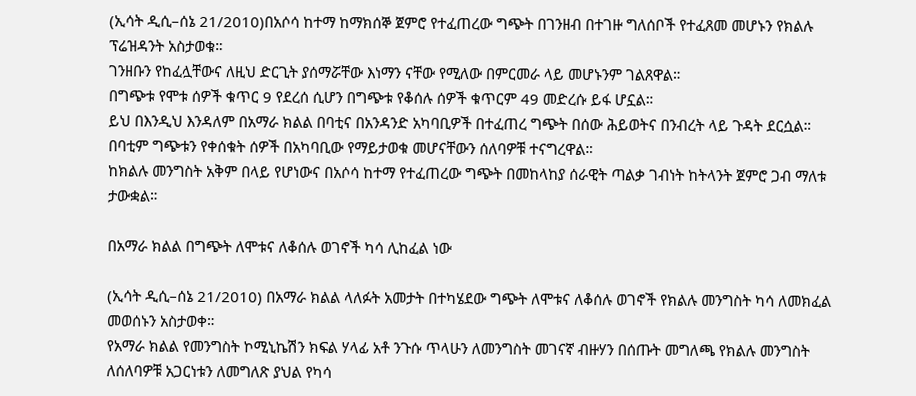(ኢሳት ዲሲ–ሰኔ 21/2010)በአሶሳ ከተማ ከማክሰኞ ጀምሮ የተፈጠረው ግጭት በገንዘብ በተገዙ ግለሰቦች የተፈጸመ መሆኑን የክልሉ ፕሬዝዳንት አስታወቁ።
ገንዘቡን የከፈሏቸውና ለዚህ ድርጊት ያሰማሯቸው እነማን ናቸው የሚለው በምርመራ ላይ መሆኑንም ገልጸዋል።
በግጭቱ የሞቱ ሰዎች ቁጥር 9 የደረሰ ሲሆን በግጭቱ የቆሰሉ ሰዎች ቁጥርም 49 መድረሱ ይፋ ሆኗል።
ይህ በእንዲህ እንዳለም በአማራ ክልል በባቲና በአንዳንድ አካባቢዎች በተፈጠረ ግጭት በሰው ሕይወትና በንብረት ላይ ጉዳት ደርሷል።
በባቲም ግጭቱን የቀሰቁት ሰዎች በአካባቢው የማይታወቁ መሆናቸውን ሰለባዎቹ ተናግረዋል።
ከክልሉ መንግስት አቅም በላይ የሆነውና በአሶሳ ከተማ የተፈጠረው ግጭት በመከላከያ ሰራዊት ጣልቃ ገብነት ከትላንት ጀምሮ ጋብ ማለቱ ታውቋል።

በአማራ ክልል በግጭት ለሞቱና ለቆሰሉ ወገኖች ካሳ ሊከፈል ነው

(ኢሳት ዲሲ–ሰኔ 21/2010) በአማራ ክልል ላለፉት አመታት በተካሄደው ግጭት ለሞቱና ለቆሰሉ ወገኖች የክልሉ መንግስት ካሳ ለመክፈል መወሰኑን አስታወቀ።
የአማራ ክልል የመንግስት ኮሚኒኬሽን ክፍል ሃላፊ አቶ ንጉሱ ጥላሁን ለመንግስት መገናኛ ብዙሃን በሰጡት መግለጫ የክልሉ መንግስት ለሰለባዎቹ አጋርነቱን ለመግለጽ ያህል የካሳ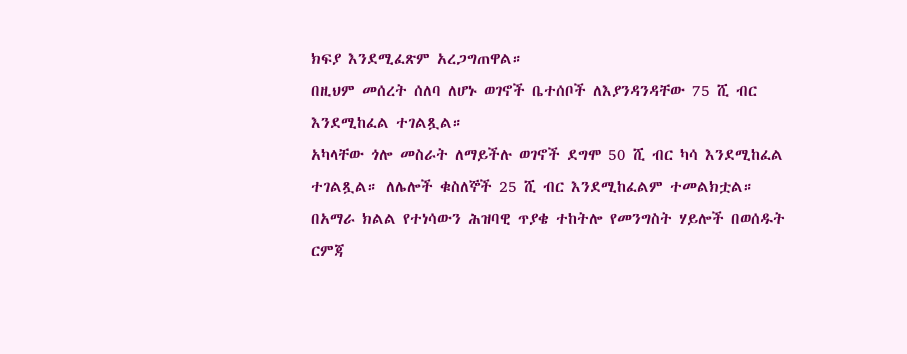ክፍያ እንደሚፈጽም አረጋግጠዋል።
በዚህም መሰረት ሰለባ ለሆኑ ወገኖች ቤተሰቦች ለእያንዳንዳቸው 75 ሺ ብር እንደሚከፈል ተገልጿል።
አካላቸው ጎሎ መስራት ለማይችሉ ወገኖች ደግሞ 50 ሺ ብር ካሳ እንደሚከፈል ተገልጿል። ለሌሎች ቁስለኞች 25 ሺ ብር እንደሚከፈልም ተመልክቷል።
በአማራ ክልል የተነሳውን ሕዝባዊ ጥያቄ ተከትሎ የመንግስት ሃይሎች በወሰዱት ርምጃ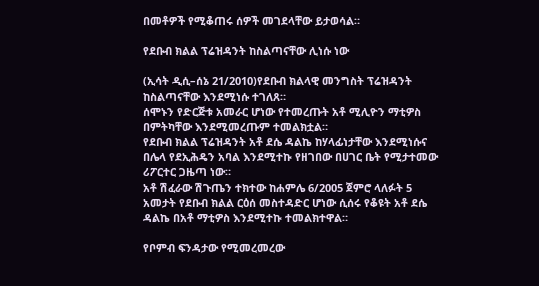በመቶዎች የሚቆጠሩ ሰዎች መገደላቸው ይታወሳል።

የደቡብ ክልል ፕሬዝዳንት ከስልጣናቸው ሊነሱ ነው

(ኢሳት ዲሲ–ሰኔ 21/2010)የደቡብ ክልላዊ መንግስት ፕሬዝዳንት ከስልጣናቸው እንደሚነሱ ተገለጸ።
ሰሞኑን የድርጅቱ አመራር ሆነው የተመረጡት አቶ ሚሊዮን ማቲዎስ በምትካቸው እንደሚመረጡም ተመልክቷል።
የደቡብ ክልል ፕሬዝዳንት አቶ ደሴ ዳልኬ ከሃላፊነታቸው እንደሚነሱና በሌላ የደኢሕዴን አባል እንደሚተኩ የዘገበው በሀገር ቤት የሚታተመው ሪፖርተር ጋዜጣ ነው።
አቶ ሽፈራው ሽጉጤን ተክተው ከሐምሌ 6/2005 ጀምሮ ላለፉት 5 አመታት የደቡብ ክልል ርዕሰ መስተዳድር ሆነው ሲሰሩ የቆዩት አቶ ደሴ ዳልኬ በአቶ ማቲዎስ እንደሚተኩ ተመልክተዋል።

የቦምብ ፍንዳታው የሚመረመረው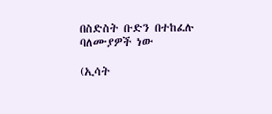በስድስት ቡድን በተከፈሉ ባለሙያዎች ነው

(ኢሳት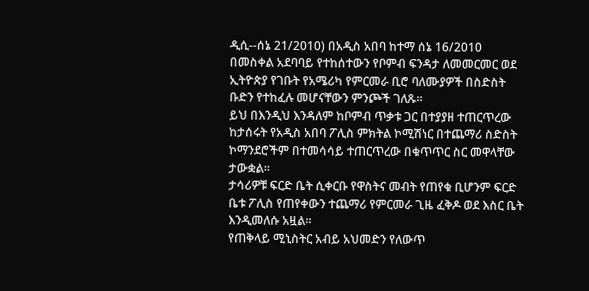ዲሲ--ሰኔ 21/2010) በአዲስ አበባ ከተማ ሰኔ 16/2010 በመስቀል አደባባይ የተከሰተውን የቦምብ ፍንዳታ ለመመርመር ወደ ኢትዮጵያ የገቡት የአሜሪካ የምርመራ ቢሮ ባለሙያዎች በስድስት ቡድን የተከፈሉ መሆናቸውን ምንጮች ገለጹ።
ይህ በእንዲህ እንዳለም ከቦምብ ጥቃቱ ጋር በተያያዘ ተጠርጥረው ከታሰሩት የአዲስ አበባ ፖሊስ ምክትል ኮሚሽነር በተጨማሪ ስድስት ኮማንደሮችም በተመሳሳይ ተጠርጥረው በቁጥጥር ስር መዋላቸው ታውቋል።
ታሳሪዎቹ ፍርድ ቤት ሲቀርቡ የዋስትና መብት የጠየቁ ቢሆንም ፍርድ ቤቱ ፖሊስ የጠየቀውን ተጨማሪ የምርመራ ጊዜ ፈቅዶ ወደ እስር ቤት እንዲመለሱ አዟል።
የጠቅላይ ሚኒስትር አብይ አህመድን የለውጥ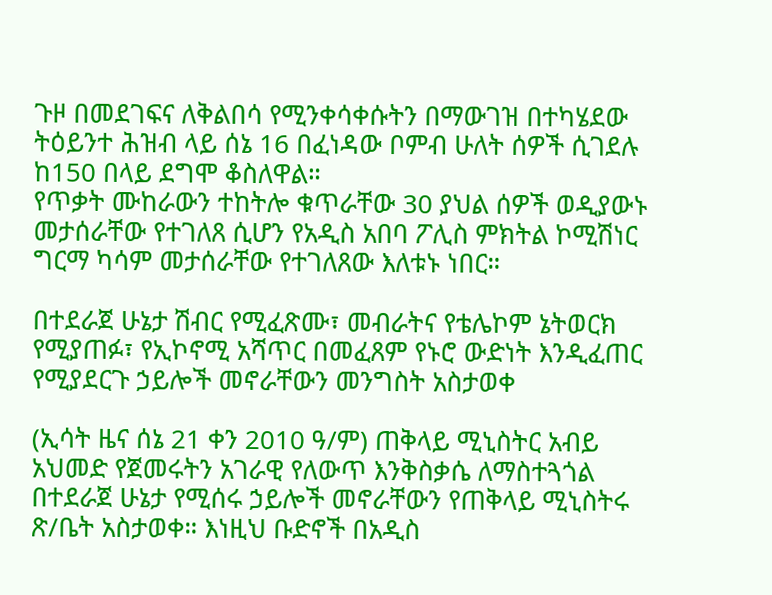ጉዞ በመደገፍና ለቅልበሳ የሚንቀሳቀሱትን በማውገዝ በተካሄደው ትዕይንተ ሕዝብ ላይ ሰኔ 16 በፈነዳው ቦምብ ሁለት ሰዎች ሲገደሉ ከ150 በላይ ደግሞ ቆስለዋል።
የጥቃት ሙከራውን ተከትሎ ቁጥራቸው 30 ያህል ሰዎች ወዲያውኑ መታሰራቸው የተገለጸ ሲሆን የአዲስ አበባ ፖሊስ ምክትል ኮሚሽነር ግርማ ካሳም መታሰራቸው የተገለጸው እለቱኑ ነበር።

በተደራጀ ሁኔታ ሽብር የሚፈጽሙ፣ መብራትና የቴሌኮም ኔትወርክ የሚያጠፉ፣ የኢኮኖሚ አሻጥር በመፈጸም የኑሮ ውድነት እንዲፈጠር የሚያደርጉ ኃይሎች መኖራቸውን መንግስት አስታወቀ

(ኢሳት ዜና ሰኔ 21 ቀን 2010 ዓ/ም) ጠቅላይ ሚኒስትር አብይ አህመድ የጀመሩትን አገራዊ የለውጥ እንቅስቃሴ ለማስተጓጎል በተደራጀ ሁኔታ የሚሰሩ ኃይሎች መኖራቸውን የጠቅላይ ሚኒስትሩ ጽ/ቤት አስታወቀ። እነዚህ ቡድኖች በአዲስ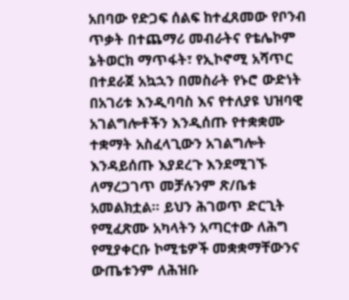አበባው የድጋፍ ሰልፍ ከተፈጸመው የቦንብ ጥቃት በተጨማሪ መብራትና የቴሌኮም ኔትወርክ ማጥፋት፣ የኢኮኖሚ አሻጥር በተደራጀ አኳኋን በመስራት የኑሮ ውድነት በአገሪቱ እንዲባባስ እና የተለያዩ ህዝባዊ አገልግሎቶችን እንዲሰጡ የተቋቋሙ ተቋማት አስፈላጊውን አገልግሎት እንዳይሰጡ እያደረጉ እንደሚገኙ ለማረጋገጥ መቻሉንም ጽ/ቤቱ አመልክቷል፡፡ ይህን ሕገወጥ ድርጊት የሚፈጽሙ አካላትን አጣርተው ለሕግ የሚያቀርቡ ኮሚቴዎች መቋቋማቸውንና ውጤቱንም ለሕዝቡ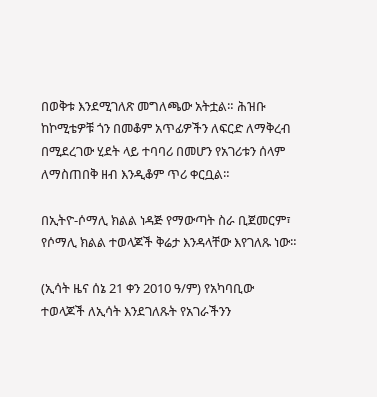በወቅቱ እንደሚገለጽ መግለጫው አትቷል። ሕዝቡ ከኮሚቴዎቹ ጎን በመቆም አጥፊዎችን ለፍርድ ለማቅረብ በሚደረገው ሂደት ላይ ተባባሪ በመሆን የአገሪቱን ሰላም ለማስጠበቅ ዘብ እንዲቆም ጥሪ ቀርቧል።

በኢትዮ-ሶማሊ ክልል ነዳጅ የማውጣት ስራ ቢጀመርም፣ የሶማሊ ክልል ተወላጆች ቅሬታ እንዳላቸው እየገለጹ ነው።

(ኢሳት ዜና ሰኔ 21 ቀን 2010 ዓ/ም) የአካባቢው ተወላጆች ለኢሳት እንደገለጹት የአገራችንን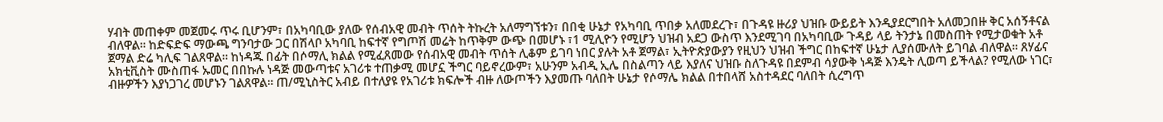ሃብት መጠቀም መጀመሩ ጥሩ ቢሆንም፣ በአካባቢው ያለው የሰብአዊ መብት ጥሰት ትኩረት አለማግኘቱን፣ በበቂ ሁኔታ የአካባቢ ጥበቃ አለመደረጉ፣ በጉዳዩ ዙሪያ ህዝቡ ውይይት እንዲያደርግበት አለመጋበዙ ቅር አሰኝቶናል ብለዋል። ከድፍድፍ ማውጫ ግንባታው ጋር በሽላቦ አካባቢ ከፍተኛ የግጦሽ መሬት ከጥቅም ውጭ በመሆኑ ፣1 ሚሊዮን የሚሆን ህዝብ አደጋ ውስጥ እንደሚገባ በአካባቢው ጉዳይ ላይ ትንታኔ በመስጠት የሚታወቁት አቶ ጀማል ድሬ ካሊፍ ገልጸዋል። ከነዳጁ በፊት በሶማሊ ክልል የሚፈጸመው የሰብአዊ መብት ጥሰት ሊቆም ይገባ ነበር ያሉት አቶ ጀማል፣ ኢትዮጵያውያን የዚህን ህዝብ ችግር በከፍተኛ ሁኔታ ሊያሰሙለት ይገባል ብለዋል። ጸሃፊና አክቲቪስት ሙስጠፋ ኡመር በበኩሉ ነዳጅ መውጣቱና አገሪቱ ተጠቃሚ መሆኗ ችግር ባይኖረውም፣ አሁንም አብዲ ኢሌ በስልጣን ላይ እያለና ህዝቡ ስለጉዳዩ በደምብ ሳያውቅ ነዳጅ እንዴት ሊወጣ ይችላል? የሚለው ነገር፣ ብዙዎችን እያነጋገረ መሆኑን ገልጸዋል። ጠ/ሚኒስትር አብይ በተለያዩ የአገሪቱ ክፍሎች ብዙ ለውጦችን እያመጡ ባለበት ሁኔታ የሶማሌ ክልል በተበላሸ አስተዳደር ባለበት ሲረግጥ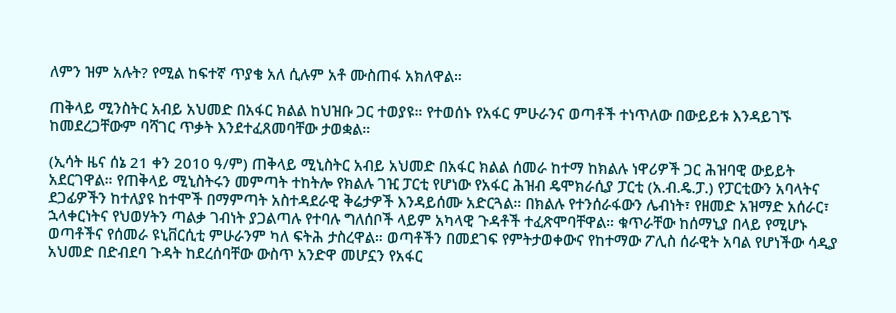ለምን ዝም አሉት? የሚል ከፍተኛ ጥያቄ አለ ሲሉም አቶ ሙስጠፋ አክለዋል።

ጠቅላይ ሚንስትር አብይ አህመድ በአፋር ክልል ከህዝቡ ጋር ተወያዩ። የተወሰኑ የአፋር ምሁራንና ወጣቶች ተነጥለው በውይይቱ እንዳይገኙ ከመደረጋቸውም ባሻገር ጥቃት እንደተፈጸመባቸው ታወቋል።

(ኢሳት ዜና ሰኔ 21 ቀን 2010 ዓ/ም) ጠቅላይ ሚኒስትር አብይ አህመድ በአፋር ክልል ሰመራ ከተማ ከክልሉ ነዋሪዎች ጋር ሕዝባዊ ውይይት አደርገዋል። የጠቅላይ ሚኒስትሩን መምጣት ተከትሎ የክልሉ ገዢ ፓርቲ የሆነው የአፋር ሕዝብ ዴሞክራሲያ ፓርቲ (አ.ብ.ዴ.ፓ.) የፓርቲውን አባላትና ደጋፊዎችን ከተለያዩ ከተሞች በማምጣት አስተዳደራዊ ቅሬታዎች እንዳይሰሙ አድርጓል። በክልሉ የተንሰራፋውን ሌብነት፣ የዘመድ አዝማድ አሰራር፣ ኋላቀርነትና የህወሃትን ጣልቃ ገብነት ያጋልጣሉ የተባሉ ግለሰቦች ላይም አካላዊ ጉዳቶች ተፈጽሞባቸዋል። ቁጥራቸው ከሰማኒያ በላይ የሚሆኑ ወጣቶችና የሰመራ ዩኒቨርሲቲ ምሁራንም ካለ ፍትሕ ታስረዋል። ወጣቶችን በመደገፍ የምትታወቀውና የከተማው ፖሊስ ሰራዊት አባል የሆነችው ሳዲያ አህመድ በድብደባ ጉዳት ከደረሰባቸው ውስጥ አንድዋ መሆኗን የአፋር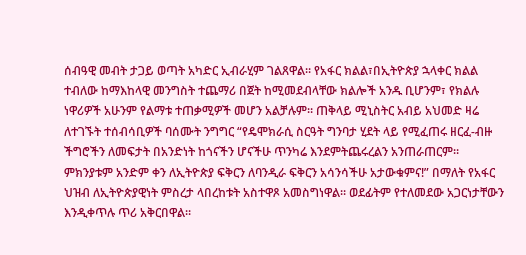ሰብዓዊ መብት ታጋይ ወጣት አካድር ኢብራሂም ገልጸዋል። የአፋር ክልል፣በኢትዮጵያ ኋላቀር ክልል ተብለው ከማእከላዊ መንግስት ተጨማሪ በጀት ከሚመደብላቸው ክልሎች አንዱ ቢሆንም፣ የክልሉ ነዋሪዎች አሁንም የልማቱ ተጠቃሚዎች መሆን አልቻሉም። ጠቅላይ ሚኒስትር አብይ አህመድ ዛሬ ለተገኙት ተሰብሳቢዎች ባሰሙት ንግግር “የዴሞክራሲ ስርዓት ግንባታ ሂደት ላይ የሚፈጠሩ ዘርፈ-ብዙ ችግሮችን ለመፍታት በአንድነት ከጎናችን ሆናችሁ ጥንካሬ እንደምትጨሩረልን አንጠራጠርም። ምክንያቱም አንድም ቀን ለኢትዮጵያ ፍቅርን ለባንዲራ ፍቅርን አሳንሳችሁ አታውቁምና!” በማለት የአፋር ህዝብ ለኢትዮጵያዊነት ምስረታ ላበረከቱት አስተዋጾ አመስግነዋል። ወደፊትም የተለመደው አጋርነታቸውን እንዲቀጥሉ ጥሪ አቅርበዋል።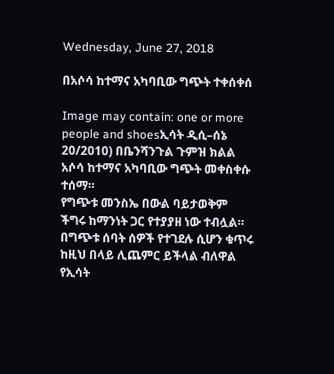Wednesday, June 27, 2018

በአሶሳ ከተማና አካባቢው ግጭት ተቀሰቀሰ

Image may contain: one or more people and shoesኢሳት ዲሲ–ሰኔ 20/2010) በቤንሻንጉል ጉምዝ ክልል አሶሳ ከተማና አካባቢው ግጭት መቀስቀሱ ተሰማ።
የግጭቱ መንስኤ በውል ባይታወቅም ችግሩ ከማንነት ጋር የተያያዘ ነው ተብሏል። በግጭቱ ሰባት ሰዎች የተገደሉ ሲሆን ቁጥሩ ከዚህ በላይ ሊጨምር ይችላል ብለዋል የኢሳት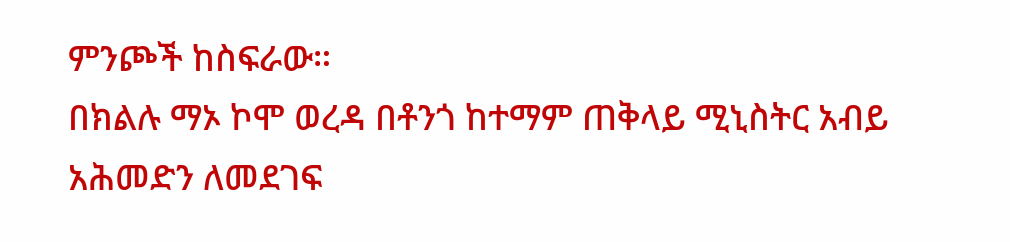ምንጮች ከስፍራው።
በክልሉ ማኦ ኮሞ ወረዳ በቶንጎ ከተማም ጠቅላይ ሚኒስትር አብይ አሕመድን ለመደገፍ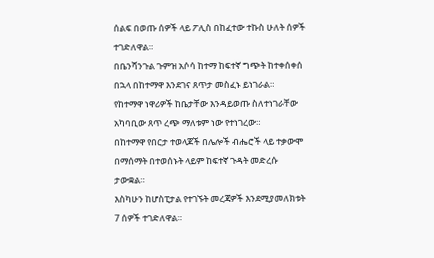ሰልፍ በወጡ ሰዎች ላይ ፖሊስ በከፈተው ተኩስ ሁለት ሰዎች ተገድለዋል።
በቤንሻንጉል ጉምዝ አሶሳ ከተማ ከፍተኛ ግጭት ከተቀሰቀሰ በኋላ በከተማዋ እንደገና ጸጥታ መስፈኑ ይነገራል።
የከተማዋ ነዋሪዎች ከቤታቸው እንዳይወጡ ስለተነገራቸው አካባቢው ጸጥ ረጭ ማለቱም ነው የተነገረው።
በከተማዋ የበርታ ተወላጆች በሌሎች ብሔሮች ላይ ተቃውሞ በማሰማት በተወሰኑት ላይም ከፍተኛ ጉዳት መድረሱ ታውቋል።
እስካሁን ከሆስፒታል የተገኙት መረጃዎች እንደሚያመለክቱት 7 ሰዎች ተገድለዋል።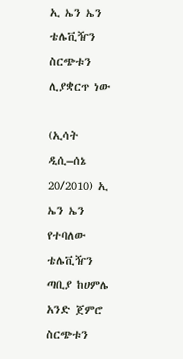ኢ ኤን ኤን ቴሌቪዥን ስርጭቱን ሊያቋርጥ ነው

(ኢሳት ዲሲ–ሰኔ 20/2010) ኢ ኤን ኤን የተባለው ቴሌቪዥን ጣቢያ ከሀምሌ አንድ ጀምሮ ስርጭቱን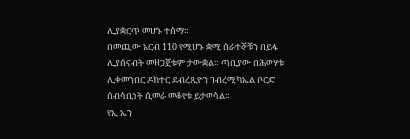ሊያቋርጥ መሆኑ ተሰማ።
በመጪው አርብ 110 የሚሆኑ ቋሚ ሰራተኞቹን በይፋ ሊያሰናብት መዘጋጀቱም ታውቋል። ጣቢያው በሕወሃቱ ሊቀመንበር ዶክተር ደብረጺዮን ገብረሚካኤል ቦርድ ሰብሳቢነት ሲመራ መቆየቱ ይታወሳል።
የኢ ኤን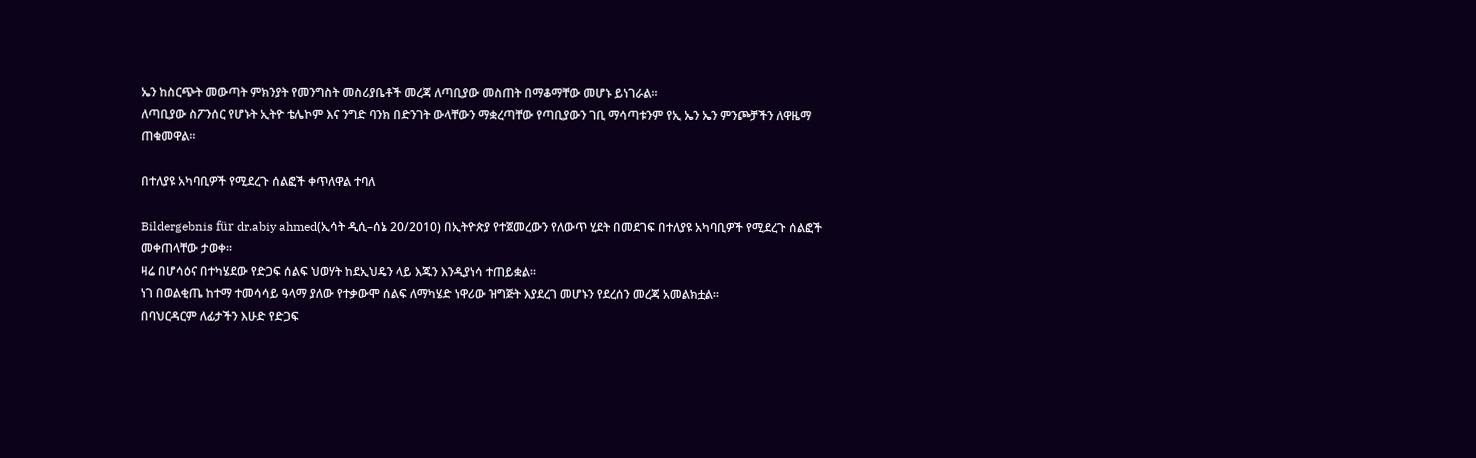ኤን ከስርጭት መውጣት ምክንያት የመንግስት መስሪያቤቶች መረጃ ለጣቢያው መስጠት በማቆማቸው መሆኑ ይነገራል።
ለጣቢያው ስፖንሰር የሆኑት ኢትዮ ቴሌኮም እና ንግድ ባንክ በድንገት ውላቸውን ማቋረጣቸው የጣቢያውን ገቢ ማሳጣቱንም የኢ ኤን ኤን ምንጮቻችን ለዋዜማ ጠቁመዋል።

በተለያዩ አካባቢዎች የሚደረጉ ሰልፎች ቀጥለዋል ተባለ

Bildergebnis für dr.abiy ahmed(ኢሳት ዲሲ–ሰኔ 20/2010) በኢትዮጵያ የተጀመረውን የለውጥ ሂደት በመደገፍ በተለያዩ አካባቢዎች የሚደረጉ ሰልፎች መቀጠላቸው ታወቀ።
ዛሬ በሆሳዕና በተካሄደው የድጋፍ ሰልፍ ህወሃት ከደኢህዴን ላይ እጁን እንዲያነሳ ተጠይቋል።
ነገ በወልቂጤ ከተማ ተመሳሳይ ዓላማ ያለው የተቃውሞ ሰልፍ ለማካሄድ ነዋሪው ዝግጅት እያደረገ መሆኑን የደረሰን መረጃ አመልክቷል።
በባህርዳርም ለፊታችን እሁድ የድጋፍ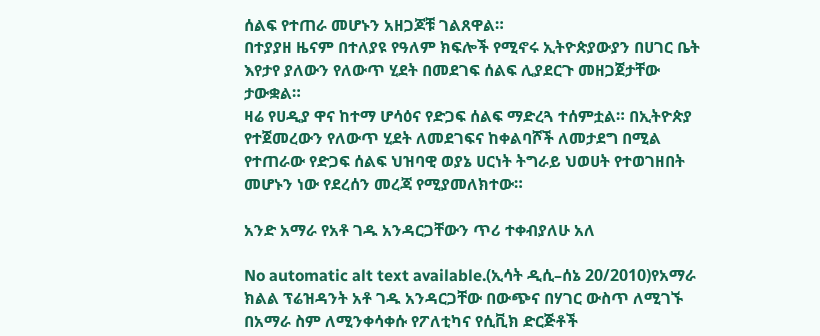ሰልፍ የተጠራ መሆኑን አዘጋጆቹ ገልጸዋል።
በተያያዘ ዜናም በተለያዩ የዓለም ክፍሎች የሚኖሩ ኢትዮጵያውያን በሀገር ቤት እየታየ ያለውን የለውጥ ሂደት በመደገፍ ሰልፍ ሊያደርጉ መዘጋጀታቸው ታውቋል።
ዛሬ የሀዲያ ዋና ከተማ ሆሳዕና የድጋፍ ሰልፍ ማድረጓ ተሰምቷል። በኢትዮጵያ የተጀመረውን የለውጥ ሂደት ለመደገፍና ከቀልባሾች ለመታደግ በሚል የተጠራው የድጋፍ ሰልፍ ህዝባዊ ወያኔ ሀርነት ትግራይ ህወሀት የተወገዘበት መሆኑን ነው የደረሰን መረጃ የሚያመለክተው።

አንድ አማራ የአቶ ገዱ አንዳርጋቸውን ጥሪ ተቀብያለሁ አለ

No automatic alt text available.(ኢሳት ዲሲ–ሰኔ 20/2010)የአማራ ክልል ፕሬዝዳንት አቶ ገዱ አንዳርጋቸው በውጭና በሃገር ውስጥ ለሚገኙ በአማራ ስም ለሚንቀሳቀሱ የፖለቲካና የሲቪክ ድርጅቶች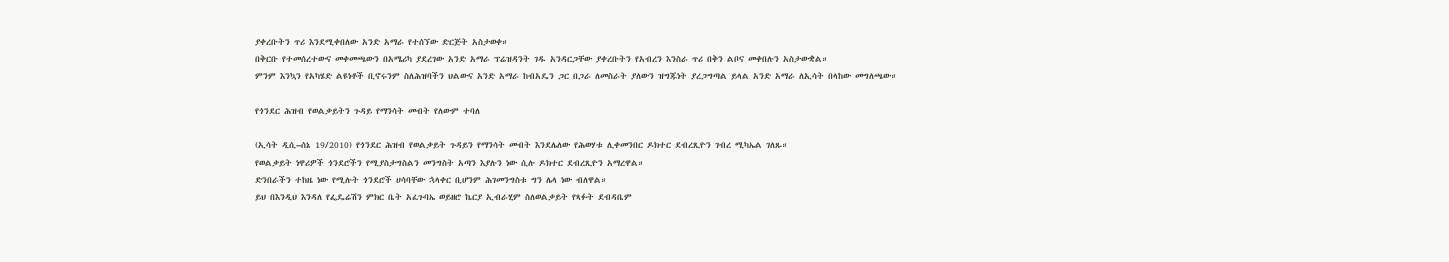ያቀረቡትን ጥሪ እንደሚቀበለው አንድ አማራ የተሰኘው ድርጅት አስታወቀ።
በቅርቡ የተመሰረተውና መቀመጫውን በአሜሪካ ያደረገው አንድ አማራ ፕሬዝዳንት ገዱ አንዳርጋቸው ያቀረቡትን የአብረን እንስራ ጥሪ በቅን ልቦና መቀበሉን አስታውቋል።
ምንም እንኳን የአካሄድ ልዩነቶች ቢኖሩንም ስለሕዝባችን ህልውና አንድ አማራ ከብአዴን ጋር በጋራ ለመስራት ያለውን ዝግጁነት ያረጋግጣል ይላል አንድ አማራ ለኢሳት በላከው መግለጫው።

የጎንደር ሕዝብ የወልቃይትን ጉዳይ የማንሳት መብት የለውም ተባለ

(ኢሳት ዲሲ–ሰኔ 19/2010) የጎንደር ሕዝብ የወልቃይት ጉዳይን የማንሳት መብት እንደሌለው የሕወሃቱ ሊቀመንበር ዶክተር ደብረጺዮን ገብረ ሚካኤል ገለጹ።
የወልቃይት ነዋሪዎች ጎንደሮችን የሚያስታግስልን መንግስት አጣን እያሉን ነው ሲሉ ዶክተር ደብረጺዮን አማረዋል።
ድንበራችን ተከዜ ነው የሚሉት ጎንደሮች ሀሳባቸው ኋላቀር ቢሆንም ሕገመንግስቱ ግን ሌላ ነው ብለዋል።
ይህ በእንዲህ እንዳለ የፌዴሬሽን ምክር ቤት አፈጉባኤ ወይዘሮ ኬርያ ኢብራሂም ስለወልቃይት የጻፉት ደብዳቤም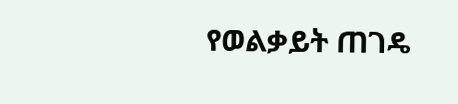የወልቃይት ጠገዴ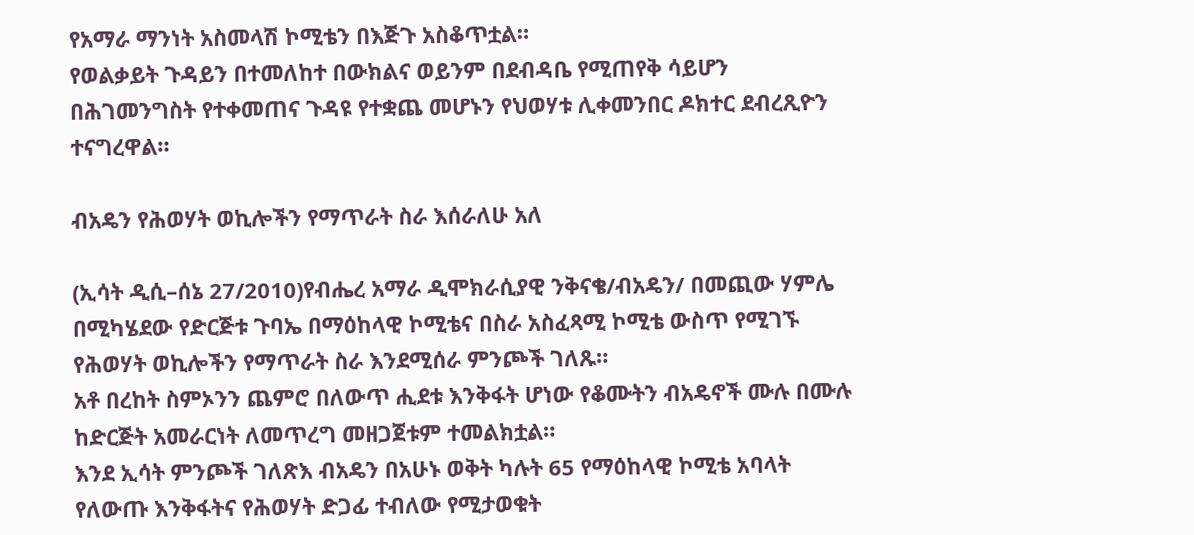የአማራ ማንነት አስመላሽ ኮሚቴን በእጅጉ አስቆጥቷል።
የወልቃይት ጉዳይን በተመለከተ በውክልና ወይንም በደብዳቤ የሚጠየቅ ሳይሆን በሕገመንግስት የተቀመጠና ጉዳዩ የተቋጨ መሆኑን የህወሃቱ ሊቀመንበር ዶክተር ደብረጺዮን ተናግረዋል።

ብአዴን የሕወሃት ወኪሎችን የማጥራት ስራ እሰራለሁ አለ

(ኢሳት ዲሲ–ሰኔ 27/2010)የብሔረ አማራ ዲሞክራሲያዊ ንቅናቄ/ብአዴን/ በመጪው ሃምሌ በሚካሄደው የድርጅቱ ጉባኤ በማዕከላዊ ኮሚቴና በስራ አስፈጻሚ ኮሚቴ ውስጥ የሚገኙ የሕወሃት ወኪሎችን የማጥራት ስራ እንደሚሰራ ምንጮች ገለጹ።
አቶ በረከት ስምኦንን ጨምሮ በለውጥ ሒደቱ እንቅፋት ሆነው የቆሙትን ብአዴኖች ሙሉ በሙሉ ከድርጅት አመራርነት ለመጥረግ መዘጋጀቱም ተመልክቷል።
እንደ ኢሳት ምንጮች ገለጽእ ብአዴን በአሁኑ ወቅት ካሉት 65 የማዕከላዊ ኮሚቴ አባላት የለውጡ እንቅፋትና የሕወሃት ድጋፊ ተብለው የሚታወቁት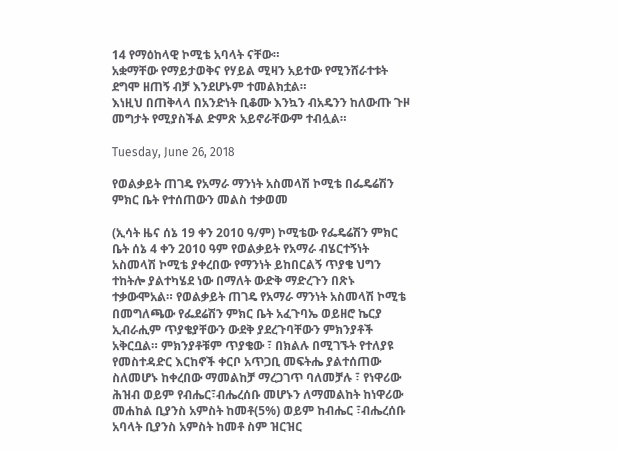14 የማዕከላዊ ኮሚቴ አባላት ናቸው።
አቋማቸው የማይታወቅና የሃይል ሚዛን አይተው የሚንሸራተቱት ደግሞ ዘጠኝ ብቻ እንደሆኑም ተመልክቷል።
እነዚህ በጠቅላላ በአንድነት ቢቆሙ እንኳን ብአዴንን ከለውጡ ጉዞ መግታት የሚያስችል ድምጽ አይኖራቸውም ተብሏል።

Tuesday, June 26, 2018

የወልቃይት ጠገዴ የአማራ ማንነት አስመላሽ ኮሚቴ በፌዴሬሽን ምክር ቤት የተሰጠውን መልስ ተቃወመ

(ኢሳት ዜና ሰኔ 19 ቀን 2010 ዓ/ም) ኮሚቴው የፌዴሬሽን ምክር ቤት ሰኔ 4 ቀን 2010 ዓም የወልቃይት የአማራ ብሄርተኝነት አስመላሽ ኮሚቴ ያቀረበው የማንነት ይከበርልኝ ጥያቄ ህግን ተከትሎ ያልተካሄደ ነው በማለት ውድቅ ማድረጉን በጽኑ ተቃውሞአል። የወልቃይት ጠገዴ የአማራ ማንነት አስመላሽ ኮሚቴ በመግለጫው የፌደሬሽን ምክር ቤት አፈጉባኤ ወይዘሮ ኬርያ ኢብራሒም ጥያቄያቸውን ውደቅ ያደረጉባቸውን ምክንያቶች አቅርቧል። ምክንያቶቹም ጥያቄው ፣ በክልሉ በሚገኙት የተለያዩ የመስተዳድር እርከኖች ቀርቦ አጥጋቢ መፍትሔ ያልተሰጠው ስለመሆኑ ከቀረበው ማመልከቻ ማረጋገጥ ባለመቻሉ ፣ የነዋሪው ሕዝብ ወይም የብሔር፣ብሔረሰቡ መሆኑን ለማመልከት ከነዋሪው መሐከል ቢያንስ አምስት ከመቶ(5%) ወይም ከብሔር ፣ብሔረሰቡ አባላት ቢያንስ አምስት ከመቶ ስም ዝርዝር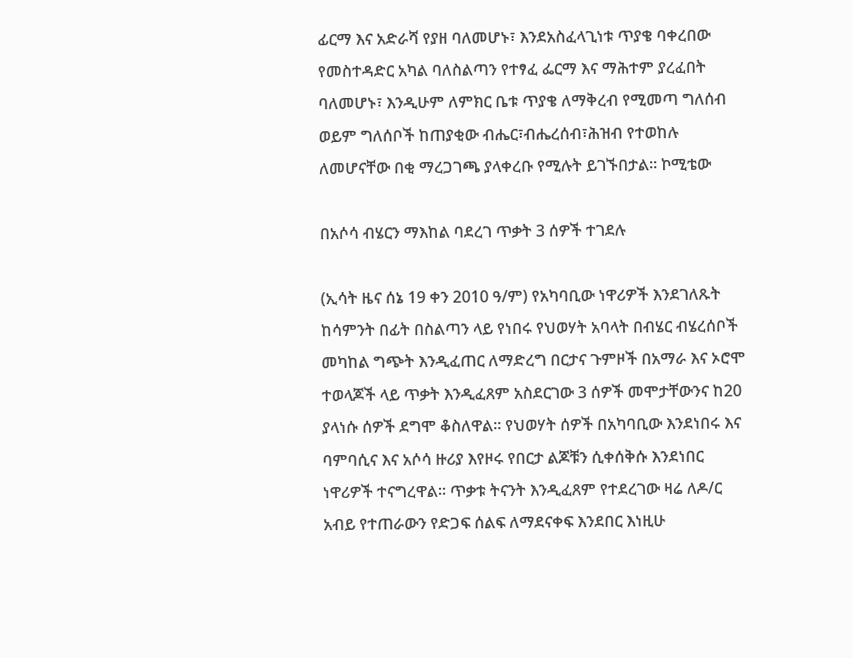ፊርማ እና አድራሻ የያዘ ባለመሆኑ፣ እንደአስፈላጊነቱ ጥያቄ ባቀረበው የመስተዳድር አካል ባለስልጣን የተፃፈ ፌርማ እና ማሕተም ያረፈበት ባለመሆኑ፣ እንዲሁም ለምክር ቤቱ ጥያቄ ለማቅረብ የሚመጣ ግለሰብ ወይም ግለሰቦች ከጠያቂው ብሔር፣ብሔረሰብ፣ሕዝብ የተወከሉ ለመሆናቸው በቂ ማረጋገጫ ያላቀረቡ የሚሉት ይገኙበታል። ኮሚቴው

በአሶሳ ብሄርን ማእከል ባደረገ ጥቃት 3 ሰዎች ተገደሉ

(ኢሳት ዜና ሰኔ 19 ቀን 2010 ዓ/ም) የአካባቢው ነዋሪዎች እንደገለጹት ከሳምንት በፊት በስልጣን ላይ የነበሩ የህወሃት አባላት በብሄር ብሄረሰቦች መካከል ግጭት እንዲፈጠር ለማድረግ በርታና ጉምዞች በአማራ እና ኦሮሞ ተወላጆች ላይ ጥቃት እንዲፈጸም አስደርገው 3 ሰዎች መሞታቸውንና ከ20 ያላነሱ ሰዎች ደግሞ ቆስለዋል። የህወሃት ሰዎች በአካባቢው እንደነበሩ እና ባምባሲና እና አሶሳ ዙሪያ እየዞሩ የበርታ ልጆቹን ሲቀሰቅሱ እንደነበር ነዋሪዎች ተናግረዋል። ጥቃቱ ትናንት እንዲፈጸም የተደረገው ዛሬ ለዶ/ር አብይ የተጠራውን የድጋፍ ሰልፍ ለማደናቀፍ እንደበር እነዚሁ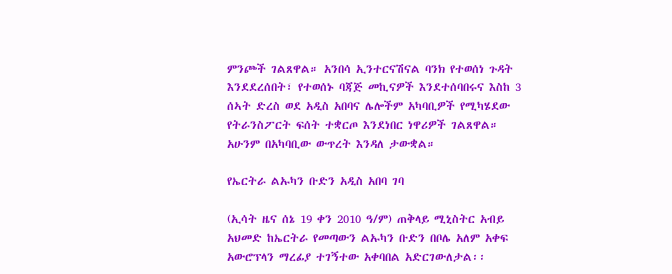ምንጮች ገልጸዋል። አንበሳ ኢንተርናሽናል ባንክ የተወሰነ ጉዳት እንደደረሰበት፣ የተወሰኑ ባጃጅ መኪናዎች እንደተሰባበሩና እስከ 3 ሰኣት ድረስ ወደ አዲስ አበባና ሌሎችም አካባቢዎች የሚካሄደው የትራንስፖርት ፍሰት ተቋርጦ እንደነበር ነዋሪዎች ገልጸዋል። አሁንም በአካባቢው ውጥረት እንዳለ ታውቋል።

የኤርትራ ልኡካን ቡድን አዲስ አበባ ገባ

(ኢሳት ዜና ሰኔ 19 ቀን 2010 ዓ/ም) ጠቅላይ ሚኒስትር አብይ አህመድ ከኤርትራ የመጣውን ልኡካን ቡድን በቦሌ አለም አቀፍ አውሮፕላን ማረፊያ ተገኝተው አቀባበል አድርገውለታል፡፡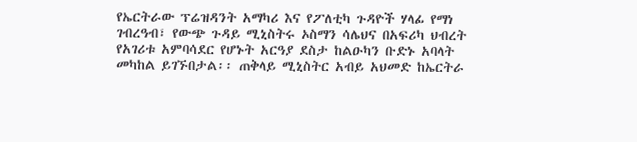የኤርትራው ፕሬዝዳንት አማካሪ እና የፖለቲካ ጉዳዮች ሃላፊ የማነ ገብረዓብ፣ የውጭ ጉዳይ ሚኒስትሩ ኦስማን ሳሌህና በአፍሪካ ህብረት የአገሪቱ አምባሳደር የሆኑት አርዓያ ደስታ ከልዑካን ቡድኑ አባላት መካከል ይገኙበታል፡፡ ጠቅላይ ሚኒስትር አብይ አህመድ ከኤርትራ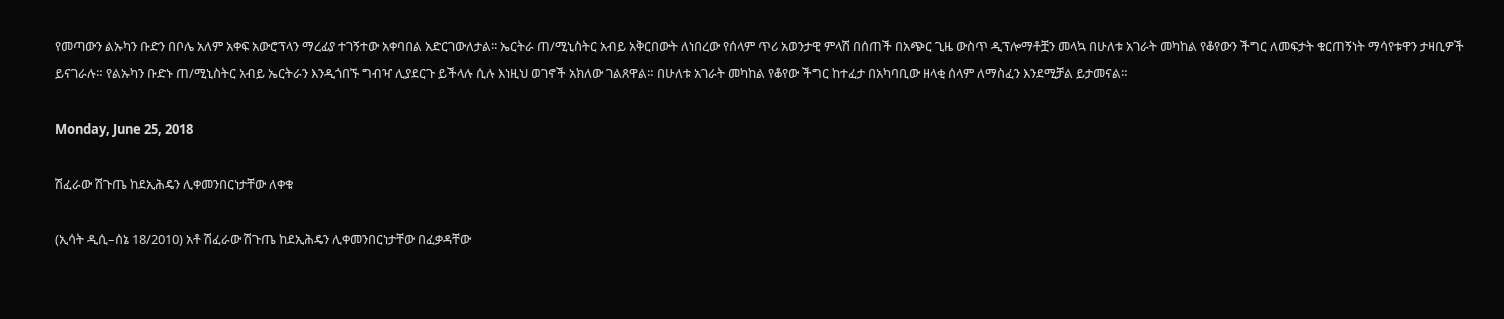የመጣውን ልኡካን ቡድን በቦሌ አለም አቀፍ አውሮፕላን ማረፊያ ተገኝተው አቀባበል አድርገውለታል፡፡ ኤርትራ ጠ/ሚኒስትር አብይ አቅርበውት ለነበረው የሰላም ጥሪ አወንታዊ ምላሽ በሰጠች በአጭር ጊዜ ውስጥ ዲፕሎማቶቿን መላኳ በሁለቱ አገራት መካከል የቆየውን ችግር ለመፍታት ቁርጠኝነት ማሳየቱዋን ታዛቢዎች ይናገራሉ። የልኡካን ቡድኑ ጠ/ሚኒስትር አብይ ኤርትራን እንዲጎበኙ ግብዣ ሊያደርጉ ይችላሉ ሲሉ እነዚህ ወገኖች አክለው ገልጸዋል። በሁለቱ አገራት መካከል የቆየው ችግር ከተፈታ በአካባቢው ዘላቂ ሰላም ለማስፈን እንደሚቻል ይታመናል።

Monday, June 25, 2018

ሽፈራው ሽጉጤ ከደኢሕዴን ሊቀመንበርነታቸው ለቀቁ

(ኢሳት ዲሲ–ሰኔ 18/2010) አቶ ሽፈራው ሽጉጤ ከደኢሕዴን ሊቀመንበርነታቸው በፈቃዳቸው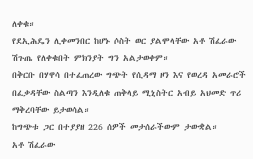ለቀቁ።
የደኢሕዴን ሊቀመንበር ከሆኑ ሶስት ወር ያልሞላቸው አቶ ሽፈራው ሽጉጤ የለቀቁበት ምክንያት ግን አልታወቀም።
በቅርቡ በሃዋሳ በተፈጠረው ግጭት የሲዳማ ዞን እና የወረዳ አመራሮች በፈቃዳቸው ስልጣን እንዲለቁ ጠቅላይ ሚኒስትር አብይ አህመድ ጥሪ ማቅረባቸው ይታወሳል።
ከግጭቱ ጋር በተያያዘ 226 ሰዎች መታሰራችውም ታውቋል።
አቶ ሽፈራው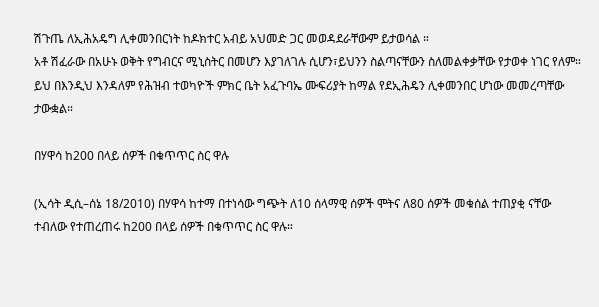ሽጉጤ ለኢሕአዴግ ሊቀመንበርነት ከዶክተር አብይ አህመድ ጋር መወዳደራቸውም ይታወሳል ።
አቶ ሽፈራው በአሁኑ ወቅት የግብርና ሚኒስትር በመሆን እያገለገሉ ሲሆን፣ይህንን ስልጣናቸውን ስለመልቀቃቸው የታወቀ ነገር የለም።
ይህ በእንዲህ እንዳለም የሕዝብ ተወካዮች ምክር ቤት አፈጉባኤ ሙፍሪያት ከማል የደኢሕዴን ሊቀመንበር ሆነው መመረጣቸው ታውቋል።

በሃዋሳ ከ200 በላይ ሰዎች በቁጥጥር ስር ዋሉ

(ኢሳት ዲሲ–ሰኔ 18/2010) በሃዋሳ ከተማ በተነሳው ግጭት ለ10 ሰላማዊ ሰዎች ሞትና ለ80 ሰዎች መቁሰል ተጠያቂ ናቸው ተብለው የተጠረጠሩ ከ200 በላይ ሰዎች በቁጥጥር ስር ዋሉ።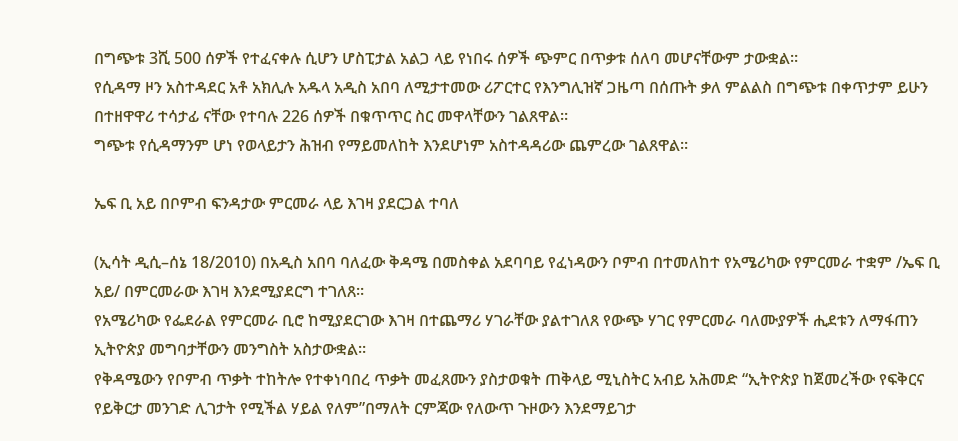በግጭቱ 3ሺ 500 ሰዎች የተፈናቀሉ ሲሆን ሆስፒታል አልጋ ላይ የነበሩ ሰዎች ጭምር በጥቃቱ ሰለባ መሆናቸውም ታውቋል።
የሲዳማ ዞን አስተዳደር አቶ አክሊሉ አዱላ አዲስ አበባ ለሚታተመው ሪፖርተር የእንግሊዝኛ ጋዜጣ በሰጡት ቃለ ምልልስ በግጭቱ በቀጥታም ይሁን በተዘዋዋሪ ተሳታፊ ናቸው የተባሉ 226 ሰዎች በቁጥጥር ስር መዋላቸውን ገልጸዋል።
ግጭቱ የሲዳማንም ሆነ የወላይታን ሕዝብ የማይመለከት እንደሆነም አስተዳዳሪው ጨምረው ገልጸዋል።

ኤፍ ቢ አይ በቦምብ ፍንዳታው ምርመራ ላይ እገዛ ያደርጋል ተባለ

(ኢሳት ዲሲ–ሰኔ 18/2010) በአዲስ አበባ ባለፈው ቅዳሜ በመስቀል አደባባይ የፈነዳውን ቦምብ በተመለከተ የአሜሪካው የምርመራ ተቋም /ኤፍ ቢ አይ/ በምርመራው እገዛ እንደሚያደርግ ተገለጸ።
የአሜሪካው የፌደራል የምርመራ ቢሮ ከሚያደርገው እገዛ በተጨማሪ ሃገራቸው ያልተገለጸ የውጭ ሃገር የምርመራ ባለሙያዎች ሒደቱን ለማፋጠን ኢትዮጵያ መግባታቸውን መንግስት አስታውቋል።
የቅዳሜውን የቦምብ ጥቃት ተከትሎ የተቀነባበረ ጥቃት መፈጸሙን ያስታወቁት ጠቅላይ ሚኒስትር አብይ አሕመድ “ኢትዮጵያ ከጀመረችው የፍቅርና የይቅርታ መንገድ ሊገታት የሚችል ሃይል የለም”በማለት ርምጃው የለውጥ ጉዞውን እንደማይገታ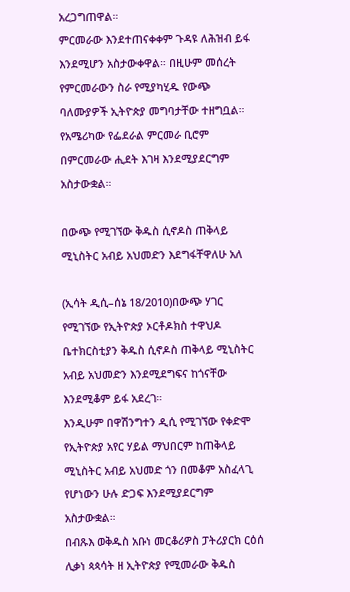አረጋግጠዋል።
ምርመራው እንደተጠናቀቀም ጉዳዩ ለሕዝብ ይፋ እንደሚሆን አስታውቀዋል። በዚሁም መሰረት የምርመራውን ስራ የሚያካሂዱ የውጭ ባለሙያዎች ኢትዮጵያ መግባታቸው ተዘግቧል።
የአሜሪካው የፌደራል ምርመራ ቢሮም በምርመራው ሒደት እገዛ እንደሚያደርግም አስታውቋል።

በውጭ የሚገኘው ቅዱስ ሲኖዶስ ጠቅላይ ሚኒስትር አብይ አህመድን እደግፋቸዋለሁ አለ

(ኢሳት ዲሲ–ሰኔ 18/2010)በውጭ ሃገር የሚገኘው የኢትዮጵያ ኦርቶዶክስ ተዋህዶ ቤተክርስቲያን ቅዱስ ሲኖዶስ ጠቅላይ ሚኒስትር አብይ አህመድን እንደሚደግፍና ከጎናቸው እንደሚቆም ይፋ አደረገ።
እንዲሁም በዋሽንግተን ዲሲ የሚገኘው የቀድሞ የኢትዮጵያ አየር ሃይል ማህበርም ከጠቅላይ ሚኒስትር አብይ አህመድ ጎን በመቆም አስፈላጊ የሆነውን ሁሉ ድጋፍ እንደሚያደርግም አስታውቋል።
በብጹእ ወቅዱስ አቡነ መርቆሪዎስ ፓትሪያርክ ርዕሰ ሊቃነ ጳጳሳት ዘ ኢትዮጵያ የሚመራው ቅዱስ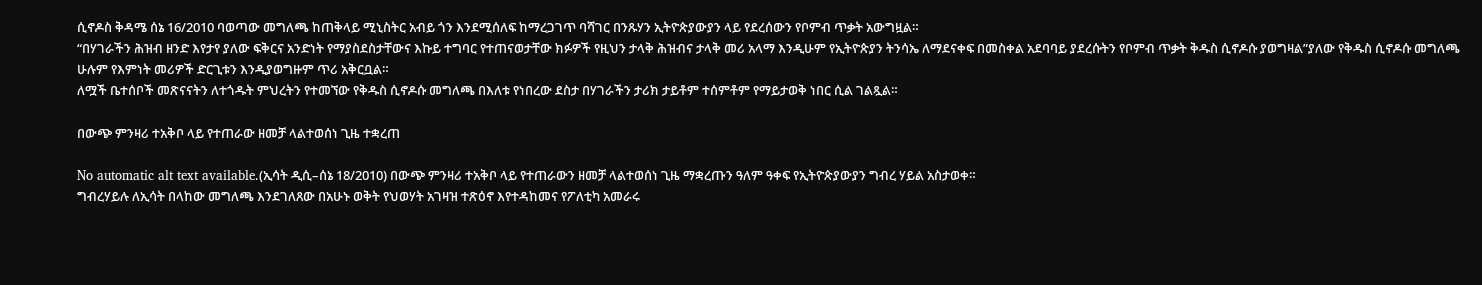ሲኖዶስ ቅዳሜ ሰኔ 16/2010 ባወጣው መግለጫ ከጠቅላይ ሚኒስትር አብይ ጎን እንደሚሰለፍ ከማረጋገጥ ባሻገር በንጹሃን ኢትዮጵያውያን ላይ የደረሰውን የቦምብ ጥቃት አውግዟል።
“በሃገራችን ሕዝብ ዘንድ እየታየ ያለው ፍቅርና አንድነት የማያስደስታቸውና እኩይ ተግባር የተጠናወታቸው ክፉዎች የዚህን ታላቅ ሕዝብና ታላቅ መሪ አላማ እንዲሁም የኢትዮጵያን ትንሳኤ ለማደናቀፍ በመስቀል አደባባይ ያደረሱትን የቦምብ ጥቃት ቅዱስ ሲኖዶሱ ያወግዛል”ያለው የቅዱስ ሲኖዶሱ መግለጫ ሁሉም የእምነት መሪዎች ድርጊቱን እንዲያወግዙም ጥሪ አቅርቧል።
ለሟች ቤተሰቦች መጽናናትን ለተጎዱት ምህረትን የተመኘው የቅዱስ ሲኖዶሱ መግለጫ በእለቱ የነበረው ደስታ በሃገራችን ታሪክ ታይቶም ተሰምቶም የማይታወቅ ነበር ሲል ገልጿል።

በውጭ ምንዛሪ ተአቅቦ ላይ የተጠራው ዘመቻ ላልተወሰነ ጊዜ ተቋረጠ

No automatic alt text available.(ኢሳት ዲሲ–ሰኔ 18/2010) በውጭ ምንዛሪ ተአቅቦ ላይ የተጠራውን ዘመቻ ላልተወሰነ ጊዜ ማቋረጡን ዓለም ዓቀፍ የኢትዮጵያውያን ግብረ ሃይል አስታወቀ።
ግብረሃይሉ ለኢሳት በላከው መግለጫ እንደገለጸው በአሁኑ ወቅት የህወሃት አገዛዝ ተጽዕኖ እየተዳከመና የፖለቲካ አመራሩ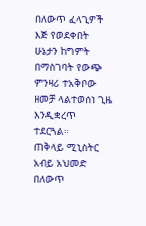በለውጥ ፈላጊዎች እጅ የወደቀበት ሁኔታን ከግምት በማስገባት የውጭ ምንዛሪ ተአቅቦው ዘመቻ ላልተወሰነ ጊዜ እንዲቋረጥ ተደርጓል።
ጠቅላይ ሚኒስትር አብይ አህመድ በለውጥ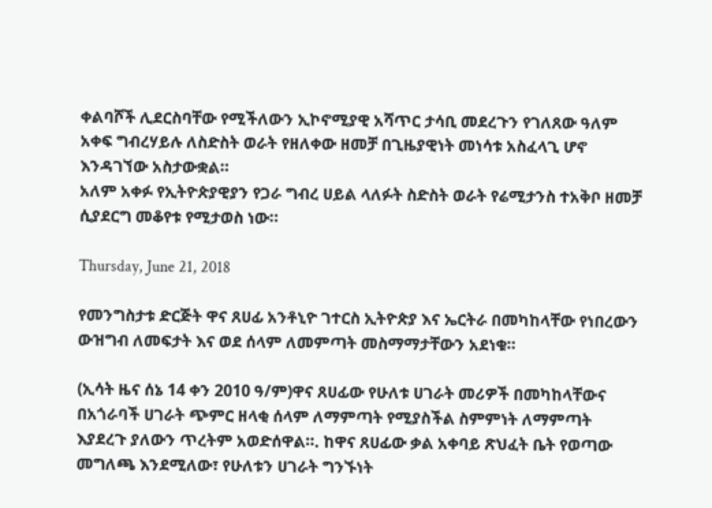ቀልባሾች ሊደርስባቸው የሚችለውን ኢኮኖሚያዊ አሻጥር ታሳቢ መደረጉን የገለጸው ዓለም አቀፍ ግብረሃይሉ ለስድስት ወራት የዘለቀው ዘመቻ በጊዜያዊነት መነሳቱ አስፈላጊ ሆኖ እንዳገኘው አስታውቋል።
አለም አቀፉ የኢትዮጵያዊያን የጋራ ግብረ ሀይል ላለፉት ስድስት ወራት የሬሚታንስ ተአቅቦ ዘመቻ ሲያደርግ መቆየቱ የሚታወስ ነው።

Thursday, June 21, 2018

የመንግስታቱ ድርጅት ዋና ጸሀፊ አንቶኒዮ ገተርስ ኢትዮጵያ እና ኤርትራ በመካከላቸው የነበረውን ውዝግብ ለመፍታት እና ወደ ሰላም ለመምጣት መስማማታቸውን አደነቁ።

(ኢሳት ዜና ሰኔ 14 ቀን 2010 ዓ/ም)ዋና ጸሀፊው የሁለቱ ሀገራት መሪዎች በመካከላቸውና በአጎራባች ሀገራት ጭምር ዘላቂ ሰላም ለማምጣት የሚያስችል ስምምነት ለማምጣት እያደረጉ ያለውን ጥረትም አወድሰዋል።. ከዋና ጸሀፊው ቃል አቀባይ ጽህፈት ቤት የወጣው መግለጫ እንደሚለው፣ የሁለቱን ሀገራት ግንኙነት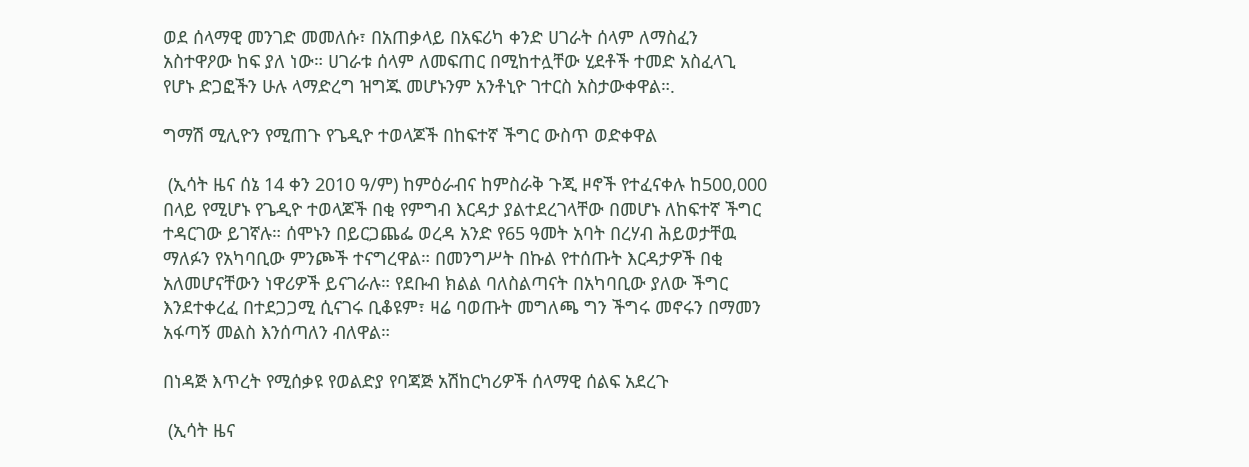ወደ ሰላማዊ መንገድ መመለሱ፣ በአጠቃላይ በአፍሪካ ቀንድ ሀገራት ሰላም ለማስፈን አስተዋዖው ከፍ ያለ ነው። ሀገራቱ ሰላም ለመፍጠር በሚከተሏቸው ሂደቶች ተመድ አስፈላጊ የሆኑ ድጋፎችን ሁሉ ላማድረግ ዝግጁ መሆኑንም አንቶኒዮ ገተርስ አስታውቀዋል።.

ግማሽ ሚሊዮን የሚጠጉ የጌዲዮ ተወላጆች በከፍተኛ ችግር ውስጥ ወድቀዋል

 (ኢሳት ዜና ሰኔ 14 ቀን 2010 ዓ/ም) ከምዕራብና ከምስራቅ ጉጂ ዞኖች የተፈናቀሉ ከ500,000 በላይ የሚሆኑ የጌዲዮ ተወላጆች በቂ የምግብ እርዳታ ያልተደረገላቸው በመሆኑ ለከፍተኛ ችግር ተዳርገው ይገኛሉ። ሰሞኑን በይርጋጨፌ ወረዳ አንድ የ65 ዓመት አባት በረሃብ ሕይወታቸዉ ማለፉን የአካባቢው ምንጮች ተናግረዋል። በመንግሥት በኩል የተሰጡት እርዳታዎች በቂ አለመሆናቸውን ነዋሪዎች ይናገራሉ። የደቡብ ክልል ባለስልጣናት በአካባቢው ያለው ችግር እንደተቀረፈ በተደጋጋሚ ሲናገሩ ቢቆዩም፣ ዛሬ ባወጡት መግለጫ ግን ችግሩ መኖሩን በማመን አፋጣኝ መልስ እንሰጣለን ብለዋል።

በነዳጅ እጥረት የሚሰቃዩ የወልድያ የባጃጅ አሽከርካሪዎች ሰላማዊ ሰልፍ አደረጉ

 (ኢሳት ዜና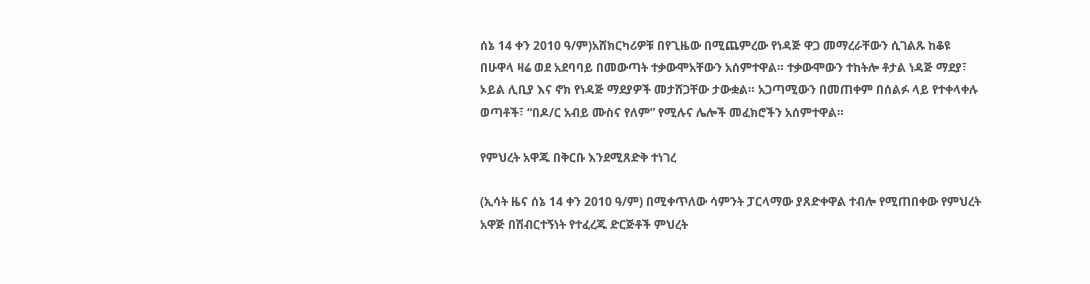ሰኔ 14 ቀን 2010 ዓ/ም)አሸክርካሪዎቹ በየጊዜው በሚጨምረው የነዳጅ ዋጋ መማረራቸውን ሲገልጹ ከቆዩ በሁዋላ ዛሬ ወደ አደባባይ በመውጣት ተቃውሞአቸውን አሰምተዋል። ተቃውሞውን ተከትሎ ቶታል ነዳጅ ማደያ፣ ኦይል ሊቢያ እና ኖክ የነዳጅ ማደያዎች መታሸጋቸው ታውቋል። አጋጣሚውን በመጠቀም በሰልፉ ላይ የተቀላቀሉ ወጣቶች፣ “በዶ/ር አብይ ሙስና የለም” የሚሉና ሌሎች መፈክሮችን አሰምተዋል።

የምህረት አዋጁ በቅርቡ እንደሚጸድቅ ተነገረ

(ኢሳት ዜና ሰኔ 14 ቀን 2010 ዓ/ም) በሚቀጥለው ሳምንት ፓርላማው ያጸድቀዋል ተብሎ የሚጠበቀው የምህረት አዋጅ በሽብርተኝነት የተፈረጁ ድርጅቶች ምህረት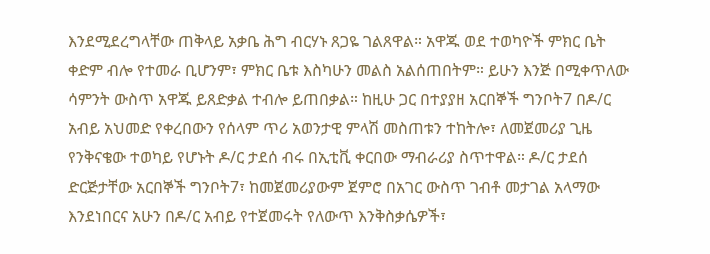እንደሚደረግላቸው ጠቅላይ አቃቤ ሕግ ብርሃኑ ጸጋዬ ገልጸዋል። አዋጁ ወደ ተወካዮች ምክር ቤት ቀድም ብሎ የተመራ ቢሆንም፣ ምክር ቤቱ እስካሁን መልስ አልሰጠበትም። ይሁን እንጅ በሚቀጥለው ሳምንት ውስጥ አዋጁ ይጸድቃል ተብሎ ይጠበቃል። ከዚሁ ጋር በተያያዘ አርበኞች ግንቦት7 በዶ/ር አብይ አህመድ የቀረበውን የሰላም ጥሪ አወንታዊ ምላሽ መስጠቱን ተከትሎ፣ ለመጀመሪያ ጊዜ የንቅናቄው ተወካይ የሆኑት ዶ/ር ታደሰ ብሩ በኢቲቪ ቀርበው ማብራሪያ ስጥተዋል። ዶ/ር ታደሰ ድርጅታቸው አርበኞች ግንቦት7፣ ከመጀመሪያውም ጀምሮ በአገር ውስጥ ገብቶ መታገል አላማው እንደነበርና አሁን በዶ/ር አብይ የተጀመሩት የለውጥ እንቅስቃሴዎች፣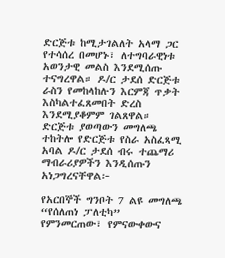ድርጅቱ ከሚታገልለት አላማ ጋር የተሳሰረ በመሆኑ፣ ለተግባራዊነቱ አወንታዊ መልስ እንደሚሰጡ ተናግረዋል። ዶ/ር ታደሰ ድርጅቱ ራስን የመከላከሉን እርምጃ ጥቃት እስካልተፈጸመበት ድረስ እንደሚያቆምም ገልጸዋል። ድርጅቱ ያወጣውን መግለጫ ተከትሎ የድርጅቱ የስራ አስፈጻሚ አባል ዶ/ር ታደሰ ብሩ ተጨማሪ ማብራሪያዎችን እንዲሰጡን አነጋግረናቸዋል፦

የአርበኞች ግንቦት 7 ልዩ መግለጫ “የሰለጠነ ፓለቲካ” የምንመርጠው፣ የምናውቀውና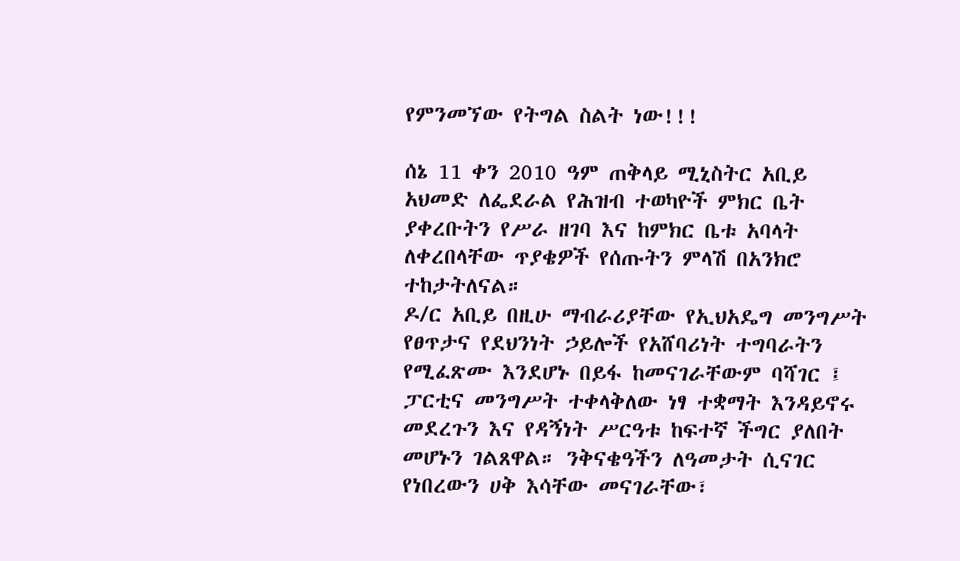የምንመኘው የትግል ስልት ነው!!!

ሰኔ 11 ቀን 2010 ዓም ጠቅላይ ሚኒስትር አቢይ አህመድ ለፌደራል የሕዝብ ተወካዮች ምክር ቤት ያቀረቡትን የሥራ ዘገባ እና ከምክር ቤቱ አባላት ለቀረበላቸው ጥያቄዎች የሰጡትን ምላሽ በአንክሮ ተከታትለናል።
ዶ/ር አቢይ በዚሁ ማብራሪያቸው የኢህአዴግ መንግሥት የፀጥታና የደህንነት ኃይሎች የአሸባሪነት ተግባራትን የሚፈጽሙ እንደሆኑ በይፋ ከመናገራቸውም ባሻገር ፤ ፓርቲና መንግሥት ተቀላቅለው ነፃ ተቋማት እንዳይኖሩ መደረጉን እና የዳኝነት ሥርዓቱ ከፍተኛ ችግር ያለበት መሆኑን ገልጸዋል። ንቅናቄዓችን ለዓመታት ሲናገር የነበረውን ሀቅ እሳቸው መናገራቸው፣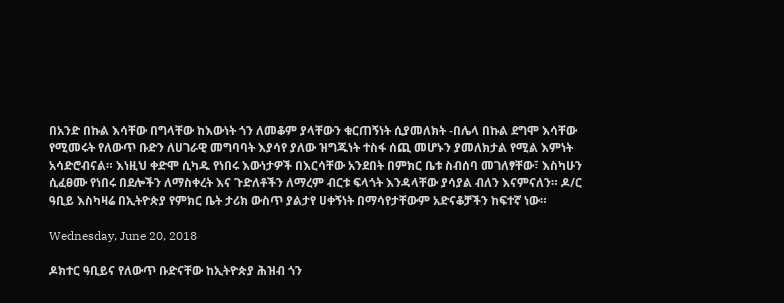በአንድ በኩል እሳቸው በግላቸው ከእውነት ጎን ለመቆም ያላቸውን ቁርጠኝነት ሲያመለክት -በሌላ በኩል ደግሞ እሳቸው የሚመሩት የለውጥ ቡድን ለሀገራዊ መግባባት እያሳየ ያለው ዝግጁነት ተስፋ ሰጪ መሆኑን ያመለክታል የሚል እምነት አሳድሮብናል። እነዚህ ቀድሞ ሲካዱ የነበሩ እውነታዎች በእርሳቸው አንደበት በምክር ቤቱ ስብሰባ መገለፃቸው፣ እስካሁን ሲፈፀሙ የነበሩ በደሎችን ለማስቀረት እና ጉድለቶችን ለማረም ብርቱ ፍላጎት እንዳላቸው ያሳያል ብለን እናምናለን። ዶ/ር ዓቢይ እስካዛሬ በኢትዮጵያ የምክር ቤት ታሪክ ውስጥ ያልታየ ሀቀኝነት በማሳየታቸውም አድናቆቻችን ከፍተኛ ነው።

Wednesday, June 20, 2018

ዶክተር ዓቢይና የለውጥ ቡድናቸው ከኢትዮጵያ ሕዝብ ጎን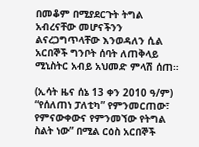በመቆም በሚያደርጉት ትግል አብረናቸው መሆናችንን ልናረጋግጥላቸው እንወዳለን ሲል አርበኞች ግንቦት ሰባት ለጠቅላይ ሚኒስትር አብይ አህመድ ምላሽ ሰጠ።

(ኢሳት ዜና ሰኔ 13 ቀን 2010 ዓ/ም) “የሰለጠነ ፓለቲካ” የምንመርጠው፣ የምናውቀውና የምንመኘው የትግል ስልት ነው” በሚል ርዕስ አርበኞች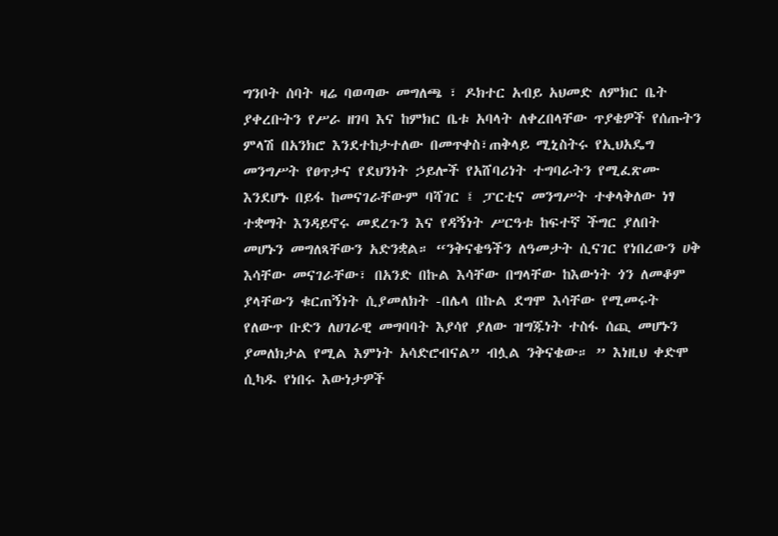ግንቦት ሰባት ዛሬ ባወጣው መግለጫ ፣ ዶክተር አብይ አህመድ ለምክር ቤት ያቀረቡትን የሥራ ዘገባ እና ከምክር ቤቱ አባላት ለቀረበላቸው ጥያቄዎች የሰጡትን ምላሽ በአንክሮ እንደተከታተለው በመጥቀስ፣ጠቅላይ ሚኒስትሩ የኢህአዴግ መንግሥት የፀጥታና የደህንነት ኃይሎች የአሸባሪነት ተግባራትን የሚፈጽሙ እንደሆኑ በይፋ ከመናገራቸውም ባሻገር ፤ ፓርቲና መንግሥት ተቀላቅለው ነፃ ተቋማት እንዳይኖሩ መደረጉን እና የዳኝነት ሥርዓቱ ከፍተኛ ችግር ያለበት መሆኑን መግለጻቸውን አድንቋል። “ንቅናቄዓችን ለዓመታት ሲናገር የነበረውን ሀቅ እሳቸው መናገራቸው፣ በአንድ በኩል እሳቸው በግላቸው ከእውነት ጎን ለመቆም ያላቸውን ቁርጠኝነት ሲያመለክት -በሌላ በኩል ደግሞ እሳቸው የሚመሩት የለውጥ ቡድን ለሀገራዊ መግባባት እያሳየ ያለው ዝግጁነት ተስፋ ሰጪ መሆኑን ያመለክታል የሚል እምነት አሳድሮብናል” ብሏል ንቅናቄው። ” እነዚህ ቀድሞ ሲካዱ የነበሩ እውነታዎች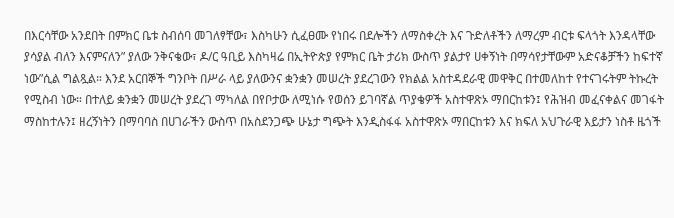በእርሳቸው አንደበት በምክር ቤቱ ስብሰባ መገለፃቸው፣ እስካሁን ሲፈፀሙ የነበሩ በደሎችን ለማስቀረት እና ጉድለቶችን ለማረም ብርቱ ፍላጎት እንዳላቸው ያሳያል ብለን እናምናለን” ያለው ንቅናቄው፣ ዶ/ር ዓቢይ እስካዛሬ በኢትዮጵያ የምክር ቤት ታሪክ ውስጥ ያልታየ ሀቀኝነት በማሳየታቸውም አድናቆቻችን ከፍተኛ ነው”ሲል ግልጿል። እንደ አርበኞች ግንቦት በሥራ ላይ ያለውንና ቋንቋን መሠረት ያደረገውን የክልል አስተዳደራዊ መዋቅር በተመለከተ የተናገሩትም ትኩረት የሚስብ ነው። በተለይ ቋንቋን መሠረት ያደረገ ማካለል በየቦታው ለሚነሱ የወሰን ይገባኛል ጥያቄዎች አስተዋጽኦ ማበርከቱን፤ የሕዝብ መፈናቀልና መገፋት ማስከተሉን፤ ዘረኝነትን በማባባስ በሀገራችን ውስጥ በአስደንጋጭ ሁኔታ ግጭት እንዲስፋፋ አስተዋጽኦ ማበርከቱን እና ክፍለ አህጉራዊ እይታን ነስቶ ዜጎች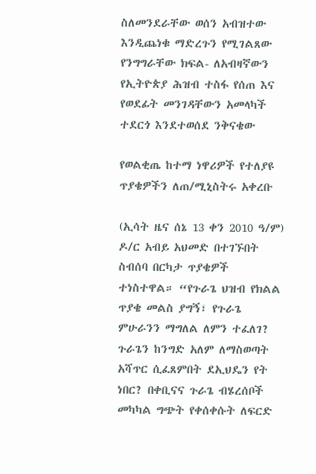ስለመንደራቸው ወሰን አብዝተው እንዲጨነቁ ማድረጉን የሚገልጸው የንግግራቸው ክፍል- ለአብዛኛውን የኢትዮጵያ ሕዝብ ተስፋ የሰጠ እና የወደፊት መንገዳቸውን አመላካች ተደርጎ እንደተወሰደ ንቅናቄው

የወልቂጤ ከተማ ነዋሪዎች የተለያዩ ጥያቄዎችን ለጠ/ሚኒስትሩ አቀረቡ

(ኢሳት ዜና ሰኔ 13 ቀን 2010 ዓ/ም) ዶ/ር አብይ አህመድ በተገኙበት ስብሰባ በርካታ ጥያቄዎች ተነስተዋል። “የጉራጌ ህዝብ የክልል ጥያቄ መልስ ያግኝ፣ የጉራጌ ምሁራንን ማግለል ለምን ተፈለገ? ጉራጌን ከንግድ አለም ለማስወጣት አሻጥር ሲፈጸምበት ደኢህዴን የት ነበር? በቀቢናና ጉራጌ ብሄረሰቦች መካካል ግጭት የቀሰቀሱት ለፍርድ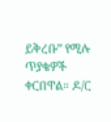ይቅረቡ” የሚሉ ጥያቄዎች ቀርበዋል። ዶ/ር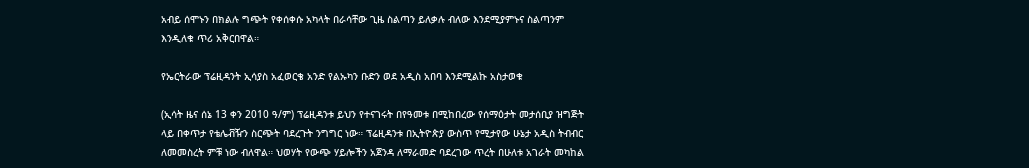አብይ ሰሞኑን በክልሉ ግጭት የቀሰቀሱ አካላት በራሳቸው ጊዜ ስልጣን ይለቃሉ ብለው እንደሚያምኑና ስልጣንም እንዲለቁ ጥሪ አቅርበዋል።

የኤርትራው ፕሬዚዳንት ኢሳያስ አፈወርቄ አንድ የልኡካን ቡድን ወደ አዲስ አበባ እንደሚልኩ አስታወቁ

(ኢሳት ዜና ሰኔ 13 ቀን 2010 ዓ/ም) ፕሬዚዳንቱ ይህን የተናገሩት በየዓመቱ በሚከበረው የሰማዕታት መታሰቢያ ዝግጅት ላይ በቀጥታ የቴሌቭዥን ስርጭት ባደረጉት ንግግር ነው። ፕሬዚዳንቱ በኢትዮጵያ ውስጥ የሚታየው ሁኔታ አዲስ ትብብር ለመመስረት ምቹ ነው ብለዋል። ህወሃት የውጭ ሃይሎችን አጀንዳ ለማራመድ ባደረገው ጥረት በሁለቱ አገራት መካከል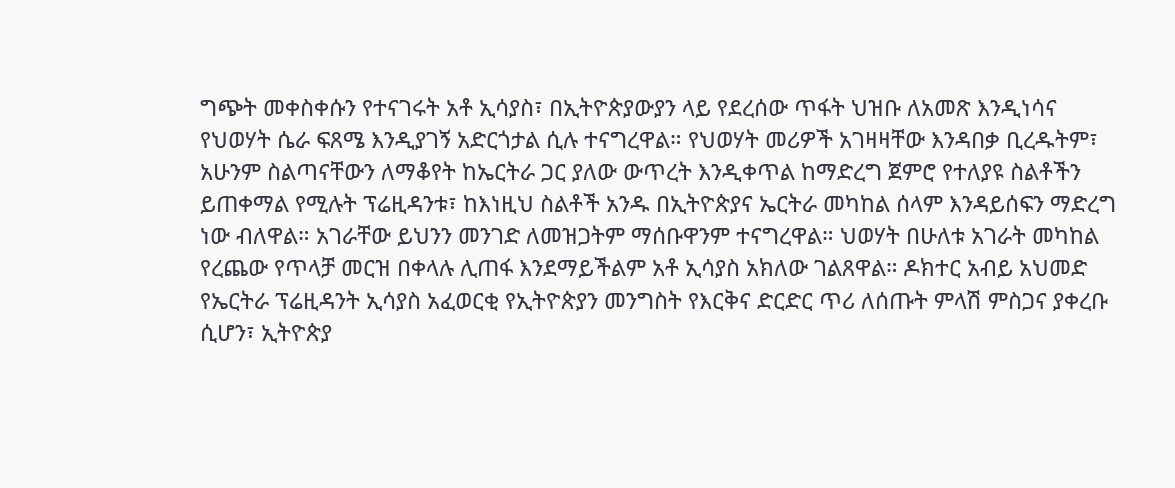ግጭት መቀስቀሱን የተናገሩት አቶ ኢሳያስ፣ በኢትዮጵያውያን ላይ የደረሰው ጥፋት ህዝቡ ለአመጽ እንዲነሳና የህወሃት ሴራ ፍጸሜ እንዲያገኝ አድርጎታል ሲሉ ተናግረዋል። የህወሃት መሪዎች አገዛዛቸው እንዳበቃ ቢረዱትም፣ አሁንም ስልጣናቸውን ለማቆየት ከኤርትራ ጋር ያለው ውጥረት እንዲቀጥል ከማድረግ ጀምሮ የተለያዩ ስልቶችን ይጠቀማል የሚሉት ፕሬዚዳንቱ፣ ከእነዚህ ስልቶች አንዱ በኢትዮጵያና ኤርትራ መካከል ሰላም እንዳይሰፍን ማድረግ ነው ብለዋል። አገራቸው ይህንን መንገድ ለመዝጋትም ማሰቡዋንም ተናግረዋል። ህወሃት በሁለቱ አገራት መካከል የረጨው የጥላቻ መርዝ በቀላሉ ሊጠፋ እንደማይችልም አቶ ኢሳያስ አክለው ገልጸዋል። ዶክተር አብይ አህመድ የኤርትራ ፕሬዚዳንት ኢሳያስ አፈወርቂ የኢትዮጵያን መንግስት የእርቅና ድርድር ጥሪ ለሰጡት ምላሽ ምስጋና ያቀረቡ ሲሆን፣ ኢትዮጵያ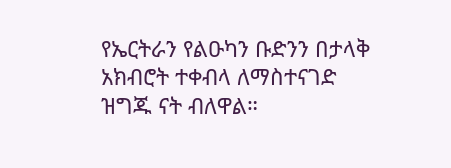የኤርትራን የልዑካን ቡድንን በታላቅ አክብሮት ተቀብላ ለማስተናገድ ዝግጁ ናት ብለዋል።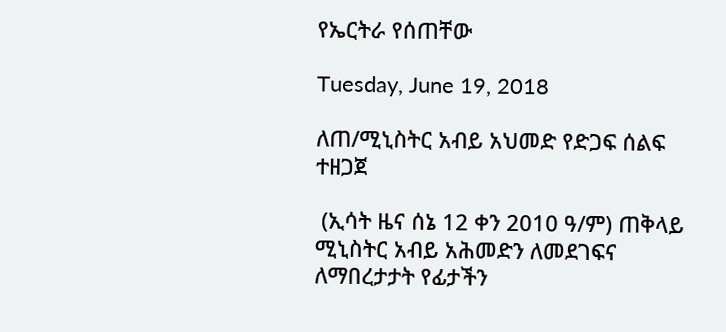የኤርትራ የሰጠቸው

Tuesday, June 19, 2018

ለጠ/ሚኒስትር አብይ አህመድ የድጋፍ ሰልፍ ተዘጋጀ

 (ኢሳት ዜና ሰኔ 12 ቀን 2010 ዓ/ም) ጠቅላይ ሚኒስትር አብይ አሕመድን ለመደገፍና ለማበረታታት የፊታችን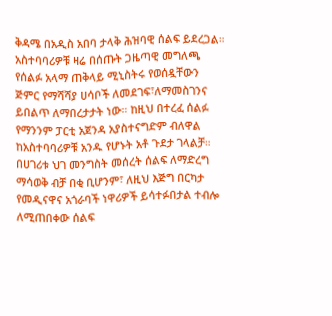ቅዳሜ በአዲስ አበባ ታላቅ ሕዝባዊ ሰልፍ ይደረጋል። አስተባባሪዎቹ ዛሬ በሰጡት ጋዜጣዊ መግለጫ የሰልፉ አላማ ጠቅላይ ሚኒስትሩ የወሰዷቸውን ጅምር የማሻሻያ ሀሳቦች ለመደገፍ፣ለማመስገንና ይበልጥ ለማበረታታት ነው። ከዚህ በተረፈ ሰልፉ የማንንም ፓርቲ አጀንዳ አያስተናግድም ብለዋል ከአስተባባሪዎቹ አንዱ የሆኑት አቶ ጉደታ ገላልቻ። በሀገሪቱ ህገ መንግስት መሰረት ሰልፍ ለማድረግ ማሳወቅ ብቻ በቂ ቢሆንም፣ ለዚህ እጅግ በርካታ የመዲናዋና አጎራባች ነዋሪዎች ይሳተፉበታል ተብሎ ለሚጠበቀው ሰልፍ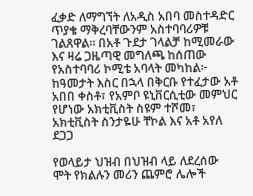ፈቃድ ለማግኘት ለአዲስ አበባ መስተዳድር ጥያቄ ማቅረባቸውንም አስተባባሪዎቹ ገልጸዋል። በአቶ ጉደታ ገላልቻ ከሚመራው እና ዛሬ ጋዜጣዊ መግለጫ ከሰጠው የአስተባባሪ ኮሚቴ አባላት መካከል፦ ከዓመታት እስር በኋላ በቅርቡ የተፈታው አቶ አበበ ቀስቶ፣ የአምቦ ዩኒቨርሲቲው መምህር የሆነው አክቲቪስት ስዩም ተሾመ፣ አክቲቪስት ስንታዬሁ ቸኮል እና አቶ አየለ ደጋጋ

የወላይታ ህዝብ በህዝብ ላይ ለደረሰው ሞት የክልሉን መሪን ጨምሮ ሌሎች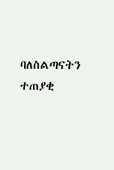ባለስልጣናትን ተጠያቂ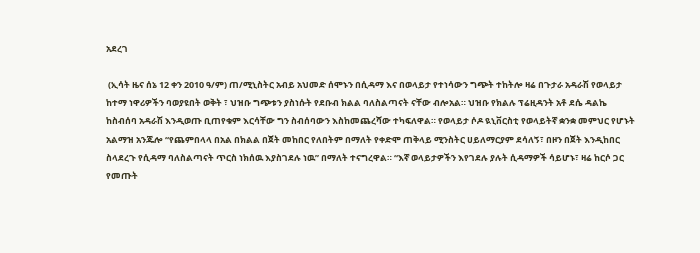አደረገ

 (ኢሳት ዜና ሰኔ 12 ቀን 2010 ዓ/ም) ጠ/ሚኒስትር አብይ አህመድ ሰሞኑን በሲዳማ እና በወላይታ የተነሳውን ግጭት ተከትሎ ዛሬ በጉታራ አዳራሽ የወላይታ ከተማ ነዋሪዎችን ባወያዩበት ወቅት ፣ ህዝቡ ግጭቱን ያስነሱት የደቡብ ክልል ባለስልጣናት ናቸው ብሎአል። ህዝቡ የክልሉ ፕሬዚዳንት አቶ ደሴ ዳልኬ ከስብሰባ አዳራሽ እንዲወጡ ቢጠየቁም እርሳቸው ግን ስብሰባውን እስከመጨረሻው ተካፍለዋል። የወላይታ ሶዶ ዪኒቨርስቲ የወላይትኛ ቋንቋ መምህር የሆኑት አልማዝ አንጁሎ “የጨምበላላ በአል በክልል በጀት መከበር የለበትም በማለት የቀድሞ ጠቅላይ ሚንስትር ሀይለማርያም ደሳለኝ፣ በዞን በጀት እንዲከበር ስላደረጉ የሲዳማ ባለስልጣናት ጥርስ ነክሰዉ እያስገደሉ ነዉ” በማለት ተናግረዋል። “እኛ ወላይታዎችን እየገደሉ ያሉት ሲዳማዎች ሳይሆኑ፣ ዛሬ ከርሶ ጋር የመጡት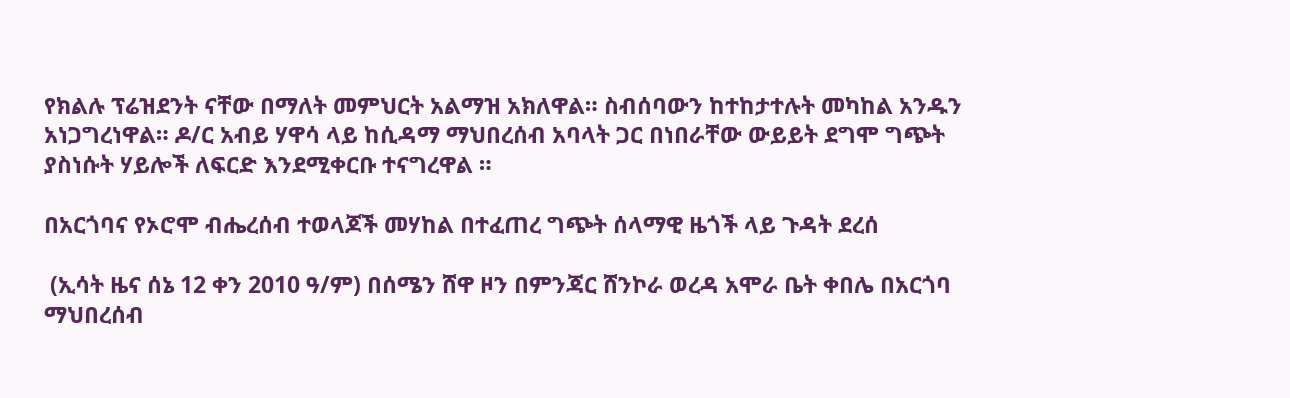የክልሉ ፕሬዝደንት ናቸው በማለት መምህርት አልማዝ አክለዋል። ስብሰባውን ከተከታተሉት መካከል አንዱን አነጋግረነዋል። ዶ/ር አብይ ሃዋሳ ላይ ከሲዳማ ማህበረሰብ አባላት ጋር በነበራቸው ውይይት ደግሞ ግጭት ያስነሱት ሃይሎች ለፍርድ እንደሚቀርቡ ተናግረዋል ።

በአርጎባና የኦሮሞ ብሔረሰብ ተወላጆች መሃከል በተፈጠረ ግጭት ሰላማዊ ዜጎች ላይ ጉዳት ደረሰ

 (ኢሳት ዜና ሰኔ 12 ቀን 2010 ዓ/ም) በሰሜን ሸዋ ዞን በምንጃር ሸንኮራ ወረዳ አሞራ ቤት ቀበሌ በአርጎባ ማህበረሰብ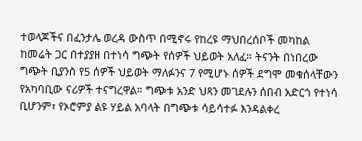ተወላጆችና በፈንታሌ ወረዳ ውስጥ በሚኖሩ የከረዩ ማህበረሰቦች መካከል ከመሬት ጋር በተያያዘ በተነሳ ግጭት የሰዎች ህይወት አለፈ። ትናንት በነበረው ግጭት ቢያንስ የ5 ሰዎች ህይወት ማለፉንና 7 የሚሆኑ ሰዎች ደግሞ መቁሰላቸውን የአካባቢው ናሪዎች ተናግረዋል። ግጭቱ አንድ ህጻን መገደሉን ሰበብ አድርጎ የተነሳ ቢሆንም፣ የኦሮምያ ልዩ ሃይል አባላት በግጭቱ ሳይሳተፉ እንዳልቀረ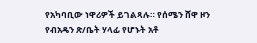የአካባቢው ነዋሪዎች ይገልጻሉ። የሰሜን ሸዋ ዞን የብአዴን ጽ/ቤት ሃላፊ የሆኑት አቶ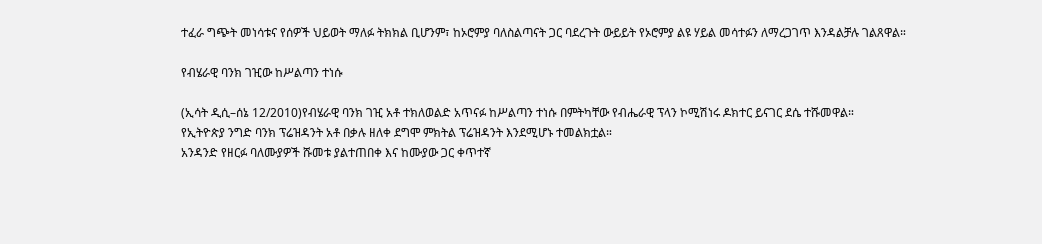ተፈራ ግጭት መነሳቱና የሰዎች ህይወት ማለፉ ትክክል ቢሆንም፣ ከኦሮምያ ባለስልጣናት ጋር ባደረጉት ውይይት የኦሮምያ ልዩ ሃይል መሳተፉን ለማረጋገጥ እንዳልቻሉ ገልጸዋል።

የብሄራዊ ባንክ ገዢው ከሥልጣን ተነሱ

(ኢሳት ዲሲ–ሰኔ 12/2010)የብሄራዊ ባንክ ገዢ አቶ ተክለወልድ አጥናፉ ከሥልጣን ተነሱ በምትካቸው የብሔራዊ ፕላን ኮሚሽነሩ ዶክተር ይናገር ደሴ ተሹመዋል።
የኢትዮጵያ ንግድ ባንክ ፕሬዝዳንት አቶ በቃሉ ዘለቀ ደግሞ ምክትል ፕሬዝዳንት እንደሚሆኑ ተመልክቷል።
አንዳንድ የዘርፉ ባለሙያዎች ሹመቱ ያልተጠበቀ እና ከሙያው ጋር ቀጥተኛ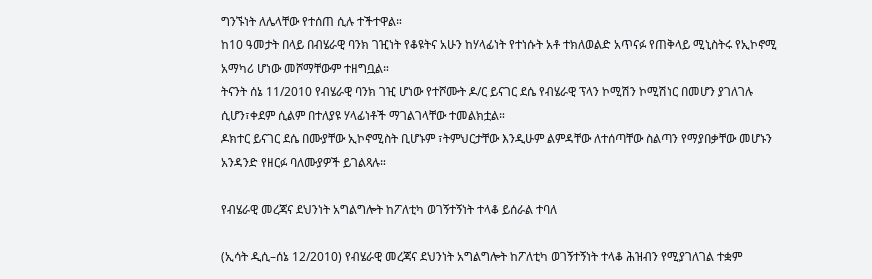ግንኙነት ለሌላቸው የተሰጠ ሲሉ ተችተዋል።
ከ10 ዓመታት በላይ በብሄራዊ ባንክ ገዢነት የቆዩትና አሁን ከሃላፊነት የተነሱት አቶ ተክለወልድ አጥናፉ የጠቅላይ ሚኒስትሩ የኢኮኖሚ አማካሪ ሆነው መሾማቸውም ተዘግቧል።
ትናንት ሰኔ 11/2010 የብሄራዊ ባንክ ገዢ ሆነው የተሾሙት ዶ/ር ይናገር ደሴ የብሄራዊ ፕላን ኮሚሽን ኮሚሽነር በመሆን ያገለገሉ ሲሆን፣ቀደም ሲልም በተለያዩ ሃላፊነቶች ማገልገላቸው ተመልክቷል።
ዶክተር ይናገር ደሴ በሙያቸው ኢኮኖሚስት ቢሆኑም ፣ትምህርታቸው እንዲሁም ልምዳቸው ለተሰጣቸው ስልጣን የማያበቃቸው መሆኑን አንዳንድ የዘርፉ ባለሙያዎች ይገልጻሉ።

የብሄራዊ መረጃና ደህንነት አግልግሎት ከፖለቲካ ወገኝተኝነት ተላቆ ይሰራል ተባለ

(ኢሳት ዲሲ–ሰኔ 12/2010) የብሄራዊ መረጃና ደህንነት አግልግሎት ከፖለቲካ ወገኝተኝነት ተላቆ ሕዝብን የሚያገለገል ተቋም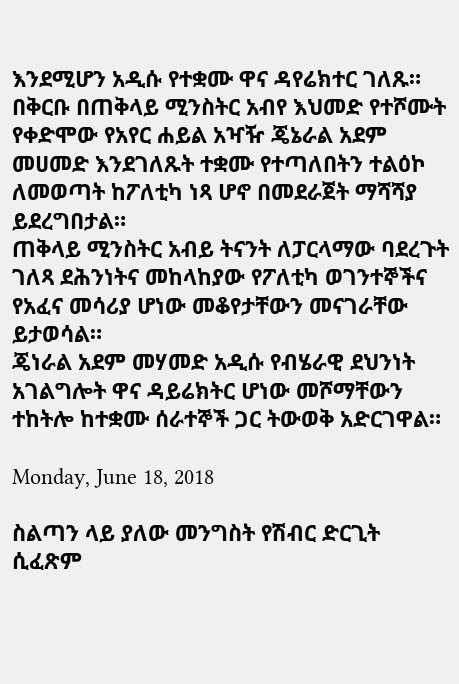እንደሚሆን አዲሱ የተቋሙ ዋና ዳየሬክተር ገለጹ።
በቅርቡ በጠቅላይ ሚንስትር አብየ እህመድ የተሾሙት የቀድሞው የአየር ሐይል አዣዥ ጄኔራል አደም መሀመድ እንደገለጹት ተቋሙ የተጣለበትን ተልዕኮ ለመወጣት ከፖለቲካ ነጻ ሆኖ በመደራጀት ማሻሻያ ይደረግበታል።
ጠቅላይ ሚንስትር አብይ ትናንት ለፓርላማው ባደረጉት ገለጻ ደሕንነትና መከላከያው የፖለቲካ ወገንተኞችና የአፈና መሳሪያ ሆነው መቆየታቸውን መናገራቸው ይታወሳል።
ጄነራል አደም መሃመድ አዲሱ የብሄራዊ ደህንነት አገልግሎት ዋና ዳይሬክትር ሆነው መሾማቸውን ተከትሎ ከተቋሙ ሰራተኞች ጋር ትውወቅ አድርገዋል።

Monday, June 18, 2018

ስልጣን ላይ ያለው መንግስት የሽብር ድርጊት ሲፈጽም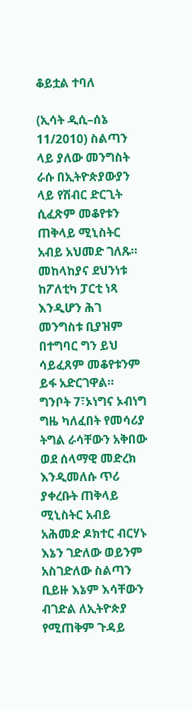ቆይቷል ተባለ

(ኢሳት ዲሲ–ሰኔ 11/2010) ስልጣን ላይ ያለው መንግስት ራሱ በኢትዮጵያውያን ላይ የሽብር ድርጊት ሲፈጽም መቆየቱን ጠቅላይ ሚኒስትር አብይ አህመድ ገለጹ።
መከላከያና ደህንነቱ ከፖለቲካ ፓርቲ ነጻ እንዲሆን ሕገ መንግስቱ ቢያዝም በተግባር ግን ይህ ሳይፈጸም መቆየቱንም ይፋ አድርገዋል።
ግንቦት 7፣ኦነግና ኦብነግ ግዜ ካለፈበት የመሳሪያ ትግል ራሳቸውን አቅበው ወደ ሰላማዊ መድረክ እንዲመለሱ ጥሪ ያቀረቡት ጠቅላይ ሚኒስትር አብይ አሕመድ ዶክተር ብርሃኑ እኔን ገድለው ወይንም አስገድለው ስልጣን ቢይዙ እኔም እሳቸውን ብገድል ለኢትዮጵያ የሚጠቅም ጉዳይ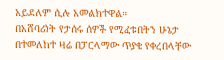አይደለም ሲሉ አመልክተዋል።
በአሸባሪነት የታሰሩ ሰዎች የሚፈቱበትን ሁኔታ በተመለከተ ዛሬ በፓርላማው ጥያቄ የቀረበላቸው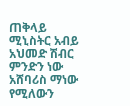ጠቅላይ ሚኒስትር አብይ አህመድ ሽብር ምንድን ነው አሸባሪስ ማነው የሚለውን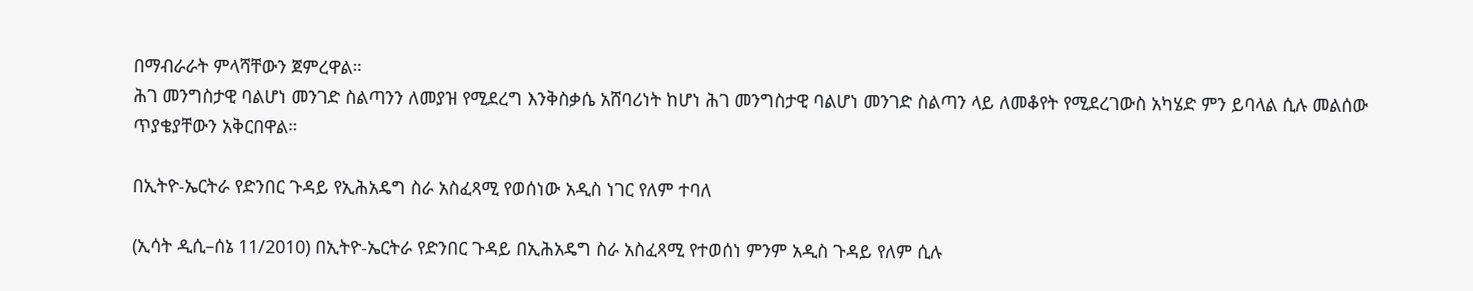በማብራራት ምላሻቸውን ጀምረዋል።
ሕገ መንግስታዊ ባልሆነ መንገድ ስልጣንን ለመያዝ የሚደረግ እንቅስቃሴ አሸባሪነት ከሆነ ሕገ መንግስታዊ ባልሆነ መንገድ ስልጣን ላይ ለመቆየት የሚደረገውስ አካሄድ ምን ይባላል ሲሉ መልሰው ጥያቄያቸውን አቅርበዋል።

በኢትዮ-ኤርትራ የድንበር ጉዳይ የኢሕአዴግ ስራ አስፈጻሚ የወሰነው አዲስ ነገር የለም ተባለ

(ኢሳት ዲሲ–ሰኔ 11/2010) በኢትዮ-ኤርትራ የድንበር ጉዳይ በኢሕአዴግ ስራ አስፈጻሚ የተወሰነ ምንም አዲስ ጉዳይ የለም ሲሉ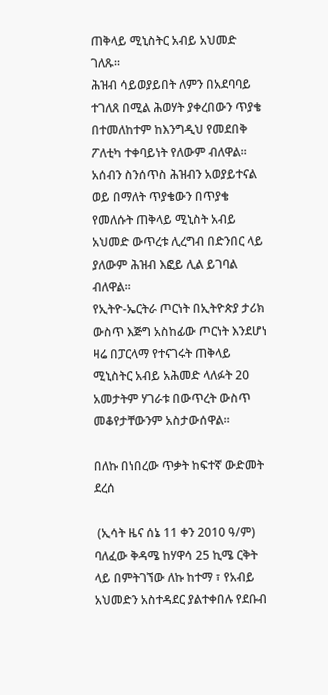ጠቅላይ ሚኒስትር አብይ አህመድ ገለጹ።
ሕዝብ ሳይወያይበት ለምን በአደባባይ ተገለጸ በሚል ሕወሃት ያቀረበውን ጥያቄ በተመለከተም ከእንግዲህ የመደበቅ ፖለቲካ ተቀባይነት የለውም ብለዋል።
አሰብን ስንሰጥስ ሕዝብን አወያይተናል ወይ በማለት ጥያቄውን በጥያቄ የመለሱት ጠቅላይ ሚኒስት አብይ አህመድ ውጥረቱ ሊረግብ በድንበር ላይ ያለውም ሕዝብ እፎይ ሊል ይገባል ብለዋል።
የኢትዮ-ኤርትራ ጦርነት በኢትዮጵያ ታሪክ ውስጥ እጅግ አስከፊው ጦርነት እንደሆነ ዛሬ በፓርላማ የተናገሩት ጠቅላይ ሚኒስትር አብይ አሕመድ ላለፉት 20 አመታትም ሃገራቱ በውጥረት ውስጥ መቆየታቸውንም አስታውሰዋል።

በለኩ በነበረው ጥቃት ከፍተኛ ውድመት ደረሰ

 (ኢሳት ዜና ሰኔ 11 ቀን 2010 ዓ/ም) ባለፈው ቅዳሜ ከሃዋሳ 25 ኪሜ ርቅት ላይ በምትገኘው ለኩ ከተማ ፣ የአብይ አህመድን አስተዳደር ያልተቀበሉ የደቡብ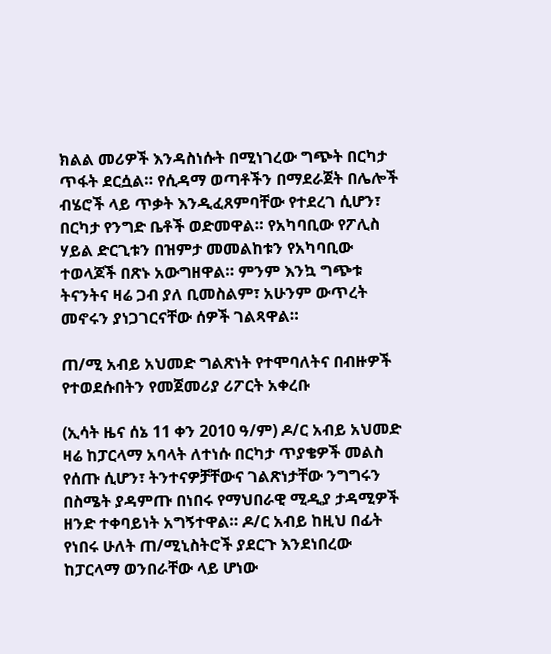ክልል መሪዎች እንዳስነሱት በሚነገረው ግጭት በርካታ ጥፋት ደርሷል። የሲዳማ ወጣቶችን በማደራጀት በሌሎች ብሄሮች ላይ ጥቃት እንዲፈጸምባቸው የተደረገ ሲሆን፣ በርካታ የንግድ ቤቶች ወድመዋል። የአካባቢው የፖሊስ ሃይል ድርጊቱን በዝምታ መመልከቱን የአካባቢው ተወላጆች በጽኑ አውግዘዋል። ምንም እንኳ ግጭቱ ትናንትና ዛሬ ጋብ ያለ ቢመስልም፣ አሁንም ውጥረት መኖሩን ያነጋገርናቸው ሰዎች ገልጻዋል።

ጠ/ሚ አብይ አህመድ ግልጽነት የተሞባለትና በብዙዎች የተወደሱበትን የመጀመሪያ ሪፖርት አቀረቡ

(ኢሳት ዜና ሰኔ 11 ቀን 2010 ዓ/ም) ዶ/ር አብይ አህመድ ዛሬ ከፓርላማ አባላት ለተነሱ በርካታ ጥያቄዎች መልስ የሰጡ ሲሆን፣ ትንተናዎቻቸውና ገልጽነታቸው ንግግሩን በስሜት ያዳምጡ በነበሩ የማህበራዊ ሚዲያ ታዳሚዎች ዘንድ ተቀባይነት አግኝተዋል። ዶ/ር አብይ ከዚህ በፊት የነበሩ ሁለት ጠ/ሚኒስትሮች ያደርጉ እንደነበረው ከፓርላማ ወንበራቸው ላይ ሆነው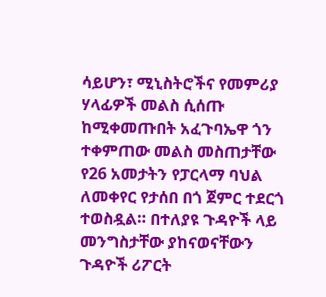ሳይሆን፣ ሚኒስትሮችና የመምሪያ ሃላፊዎች መልስ ሲሰጡ ከሚቀመጡበት አፈጉባኤዋ ጎን ተቀምጠው መልስ መስጠታቸው የ26 አመታትን የፓርላማ ባህል ለመቀየር የታሰበ በጎ ጀምር ተደርጎ ተወስዷል። በተለያዩ ጉዳዮች ላይ መንግስታቸው ያከናወናቸውን ጉዳዮች ሪፖርት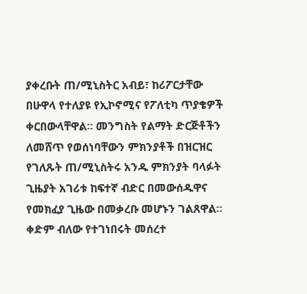ያቀረቡት ጠ/ሚኒስትር አብይ፣ ከሪፖርታቸው በሁዋላ የተለያዩ የኢኮኖሚና የፖለቲካ ጥያቄዎች ቀርበውላቸዋል። መንግስት የልማት ድርጅቶችን ለመሸጥ የወሰነባቸውን ምክንያቶች በዝርዝር የገለጹት ጠ/ሚኒስትሩ አንዱ ምክንያት ባላፉት ጊዜያት አገሪቱ ከፍተኛ ብድር በመውሰዱዋና የመክፈያ ጊዜው በመቃረቡ መሆኑን ገልጸዋል። ቀድም ብለው የተገነበሩት መሰረተ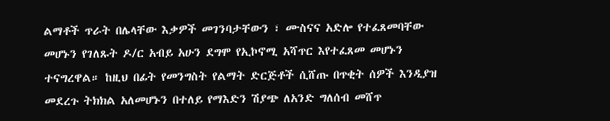ልማቶች ጥራት በሌላቸው እቃዎች መገንባታቸውን ፣ ሙስናና አድሎ የተፈጸመባቸው መሆኑን የገለጹት ዶ/ር አብይ አሁን ደግሞ የኢኮኖሚ አሻጥር እየተፈጸመ መሆኑን ተናግረዋል። ከዚህ በፊት የመንግስት የልማት ድርጅቶች ሲሸጡ በጥቂት ሰዎች እንዲያዝ መደረጉ ትክክል አለመሆኑን በተለይ የማእድን ሽያጭ ለአንድ ግለሰብ መሸጥ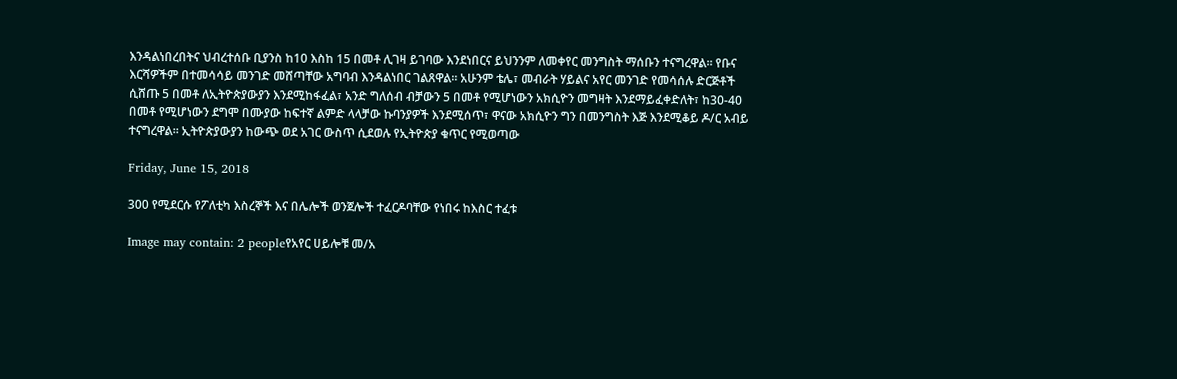እንዳልነበረበትና ህብረተሰቡ ቢያንስ ከ10 እስከ 15 በመቶ ሊገዛ ይገባው እንደነበርና ይህንንም ለመቀየር መንግስት ማሰቡን ተናግረዋል። የቡና እርሻዎችም በተመሳሳይ መንገድ መሸጣቸው አግባብ እንዳልነበር ገልጸዋል። አሁንም ቴሌ፣ መብራት ሃይልና አየር መንገድ የመሳሰሉ ድርጅቶች ሲሸጡ 5 በመቶ ለኢትዮጵያውያን እንደሚከፋፈል፣ አንድ ግለሰብ ብቻውን 5 በመቶ የሚሆነውን አክሲዮን መግዛት እንደማይፈቀድለት፣ ከ30-40 በመቶ የሚሆነውን ደግሞ በሙያው ከፍተኛ ልምድ ላላቻው ኩባንያዎች እንደሚሰጥ፣ ዋናው አክሲዮን ግን በመንግስት እጅ እንደሚቆይ ዶ/ር አብይ ተናግረዋል። ኢትዮጵያውያን ከውጭ ወደ አገር ውስጥ ሲደወሉ የኢትዮጵያ ቁጥር የሚወጣው

Friday, June 15, 2018

300 የሚደርሱ የፖለቲካ እስረኞች እና በሌሎች ወንጀሎች ተፈርዶባቸው የነበሩ ከእስር ተፈቱ

Image may contain: 2 peopleየአየር ሀይሎቹ መ/አ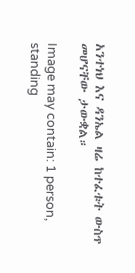አንተነህ እና ዳንኤል ዛሬ ከተፈቱት ውስጥ መሆናቸው ታውቋል።

Image may contain: 1 person, standing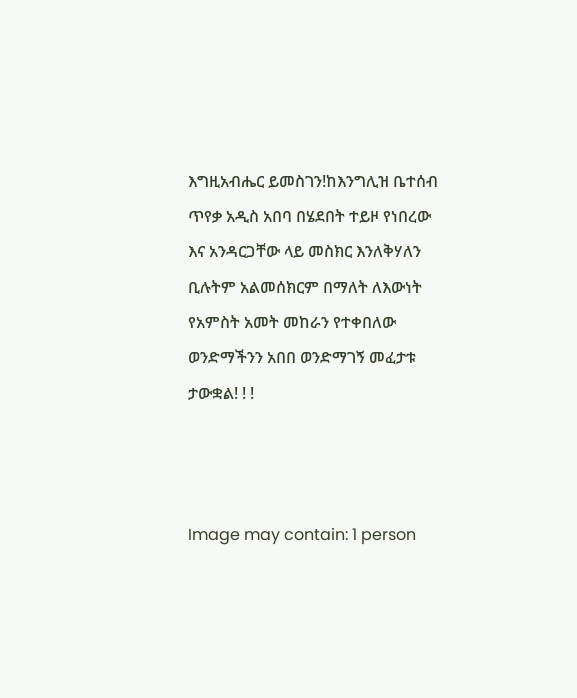እግዚአብሔር ይመስገን!ከእንግሊዝ ቤተሰብ ጥየቃ አዲስ አበባ በሄደበት ተይዞ የነበረው እና አንዳርጋቸው ላይ መስክር እንለቅሃለን ቢሉትም አልመሰክርም በማለት ለእውነት የአምስት አመት መከራን የተቀበለው ወንድማችንን አበበ ወንድማገኝ መፈታቱ ታውቋል! ! !



Image may contain: 1 person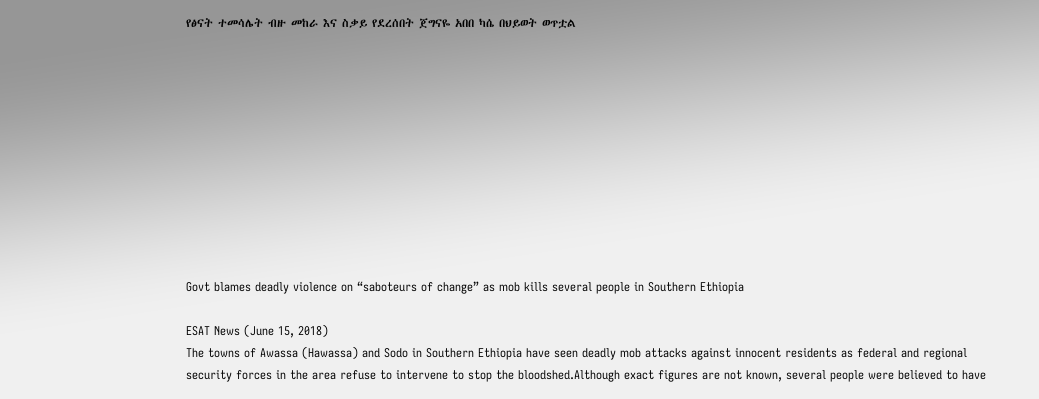የፅናት ተመሳሌት ብዙ መከራ እና ስቃይ የደረሰበት ጀግናዬ አበበ ካሴ በህይወት ወጥቷል











Govt blames deadly violence on “saboteurs of change” as mob kills several people in Southern Ethiopia

ESAT News (June 15, 2018)
The towns of Awassa (Hawassa) and Sodo in Southern Ethiopia have seen deadly mob attacks against innocent residents as federal and regional security forces in the area refuse to intervene to stop the bloodshed.Although exact figures are not known, several people were believed to have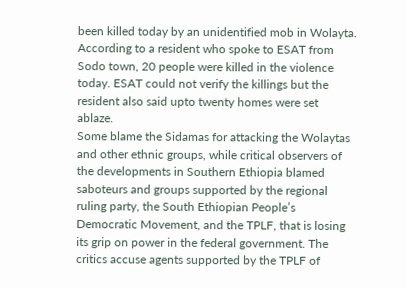been killed today by an unidentified mob in Wolayta. According to a resident who spoke to ESAT from Sodo town, 20 people were killed in the violence today. ESAT could not verify the killings but the resident also said upto twenty homes were set ablaze.
Some blame the Sidamas for attacking the Wolaytas and other ethnic groups, while critical observers of the developments in Southern Ethiopia blamed saboteurs and groups supported by the regional ruling party, the South Ethiopian People’s Democratic Movement, and the TPLF, that is losing its grip on power in the federal government. The critics accuse agents supported by the TPLF of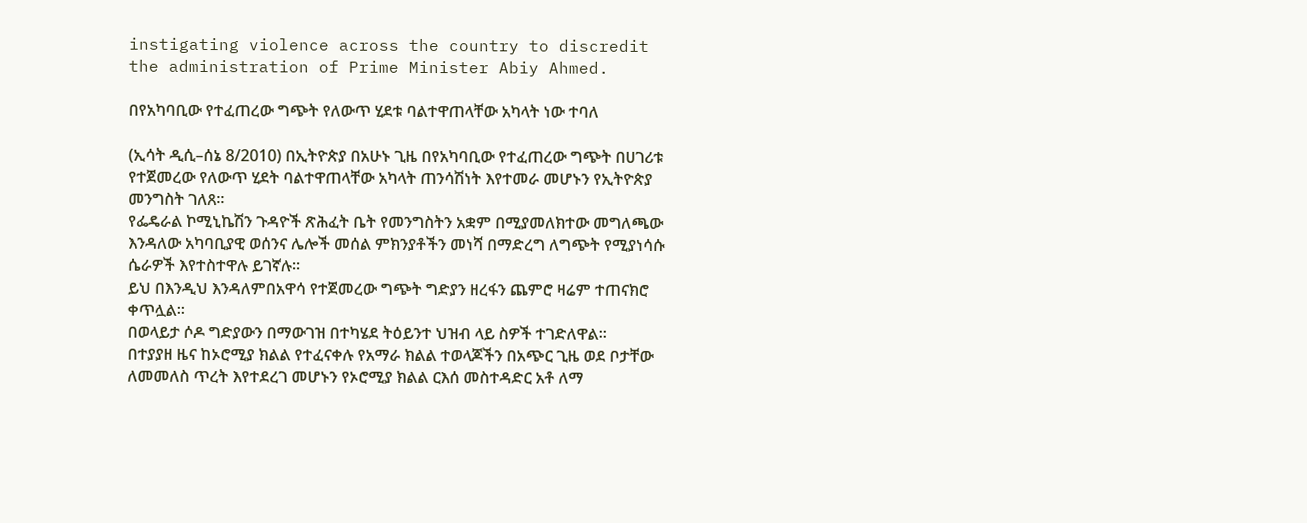instigating violence across the country to discredit the administration of Prime Minister Abiy Ahmed.

በየአካባቢው የተፈጠረው ግጭት የለውጥ ሂደቱ ባልተዋጠላቸው አካላት ነው ተባለ

(ኢሳት ዲሲ–ሰኔ 8/2010) በኢትዮጵያ በአሁኑ ጊዜ በየአካባቢው የተፈጠረው ግጭት በሀገሪቱ የተጀመረው የለውጥ ሂደት ባልተዋጠላቸው አካላት ጠንሳሽነት እየተመራ መሆኑን የኢትዮጵያ መንግስት ገለጸ።
የፌዴራል ኮሚኒኬሽን ጉዳዮች ጽሕፈት ቤት የመንግስትን አቋም በሚያመለክተው መግለጫው እንዳለው አካባቢያዊ ወሰንና ሌሎች መሰል ምክንያቶችን መነሻ በማድረግ ለግጭት የሚያነሳሱ ሴራዎች እየተስተዋሉ ይገኛሉ።
ይህ በእንዲህ እንዳለምበአዋሳ የተጀመረው ግጭት ግድያን ዘረፋን ጨምሮ ዛሬም ተጠናክሮ ቀጥሏል።
በወላይታ ሶዶ ግድያውን በማውገዝ በተካሄደ ትዕይንተ ህዝብ ላይ ስዎች ተገድለዋል።
በተያያዘ ዜና ከኦሮሚያ ክልል የተፈናቀሉ የአማራ ክልል ተወላጆችን በአጭር ጊዜ ወደ ቦታቸው ለመመለስ ጥረት እየተደረገ መሆኑን የኦሮሚያ ክልል ርእሰ መስተዳድር አቶ ለማ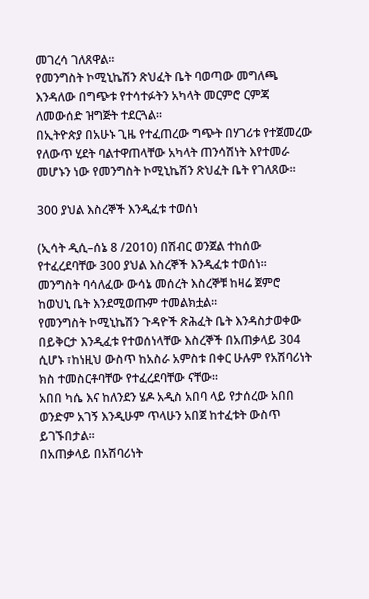መገረሳ ገለጸዋል፡፡
የመንግስት ኮሚኒኬሽን ጽህፈት ቤት ባወጣው መግለጫ እንዳለው በግጭቱ የተሳተፉትን አካላት መርምሮ ርምጃ ለመውሰድ ዝግጅት ተደርጓል።
በኢትዮጵያ በአሁኑ ጊዜ የተፈጠረው ግጭት በሃገሪቱ የተጀመረው የለውጥ ሂደት ባልተዋጠላቸው አካላት ጠንሳሽነት እየተመራ መሆኑን ነው የመንግስት ኮሚኒኬሽን ጽህፈት ቤት የገለጸው።

300 ያህል እስረኞች እንዲፈቱ ተወሰነ

(ኢሳት ዲሲ–ሰኔ 8 /2010) በሽብር ወንጀል ተከሰው የተፈረደባቸው 300 ያህል እስረኞች እንዲፈቱ ተወሰነ።
መንግስት ባሳለፈው ውሳኔ መሰረት እስረኞቹ ከዛሬ ጀምሮ ከወህኒ ቤት እንደሚወጡም ተመልክቷል።
የመንግስት ኮሚኒኬሽን ጉዳዮች ጽሕፈት ቤት እንዳስታወቀው በይቅርታ እንዲፈቱ የተወሰነላቸው እስረኞች በአጠቃላይ 304 ሲሆኑ ፣ከነዚህ ውስጥ ከአስራ አምስቱ በቀር ሁሉም የአሽባሪነት ክስ ተመስርቶባቸው የተፈረደባቸው ናቸው።
አበበ ካሴ እና ከለንደን ሄዶ አዲስ አበባ ላይ የታሰረው አበበ ወንድም አገኝ እንዲሁም ጥላሁን አበጀ ከተፈቱት ውስጥ ይገኙበታል።
በአጠቃላይ በአሽባሪነት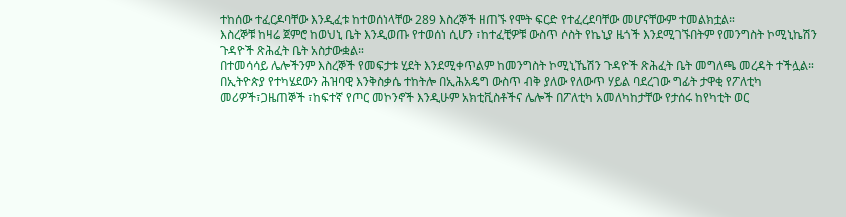ተከሰው ተፈርዶባቸው እንዲፈቱ ከተወሰነላቸው 289 እስረኞች ዘጠኙ የሞት ፍርድ የተፈረደባቸው መሆናቸውም ተመልክቷል።
እስረኞቹ ከዛሬ ጀምሮ ከወህኒ ቤት እንዲወጡ የተወሰነ ሲሆን ፣ከተፈቺዎቹ ውስጥ ሶስት የኬኒያ ዜጎች እንደሚገኙበትም የመንግስት ኮሚኒኬሽን ጉዳዮች ጽሕፈት ቤት አስታውቋል።
በተመሳሳይ ሌሎችንም እስረኞች የመፍታቱ ሂደት እንደሚቀጥልም ከመንግስት ኮሚኒኼሽን ጉዳዮች ጽሕፈት ቤት መግለጫ መረዳት ተችሏል።
በኢትዮጵያ የተካሄደውን ሕዝባዊ እንቅስቃሴ ተከትሎ በኢሕአዴግ ውስጥ ብቅ ያለው የለውጥ ሃይል ባደረገው ግፊት ታዋቂ የፖለቲካ መሪዎች፣ጋዜጠኞች ፣ከፍተኛ የጦር መኮንኖች እንዲሁም አክቲቪስቶችና ሌሎች በፖለቲካ አመለካከታቸው የታሰሩ ከየካቲት ወር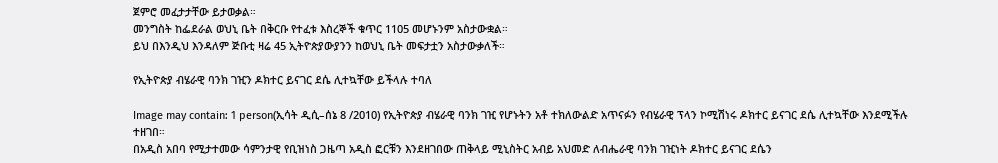ጀምሮ መፈታታቸው ይታወቃል።
መንግስት ከፌደራል ወህኒ ቤት በቅርቡ የተፈቱ እስረኞች ቁጥር 1105 መሆኑንም አስታውቋል።
ይህ በእንዲህ እንዳለም ጅቡቲ ዛሬ 45 ኢትዮጵያውያንን ከወህኒ ቤት መፍታቷን አስታውቃለች።

የኢትዮጵያ ብሄራዊ ባንክ ገዢን ዶክተር ይናገር ደሴ ሊተኳቸው ይችላሉ ተባለ

Image may contain: 1 person(ኢሳት ዲሲ–ሰኔ 8 /2010) የኢትዮጵያ ብሄራዊ ባንክ ገዢ የሆኑትን አቶ ተክለውልድ አጥናፉን የብሄራዊ ፕላን ኮሚሽነሩ ዶክተር ይናገር ደሴ ሊተኳቸው እንደሚችሉ ተዘገበ።
በአዲስ አበባ የሚታተመው ሳምንታዊ የቢዝነስ ጋዜጣ አዲስ ፎርቹን እንደዘገበው ጠቅላይ ሚኒስትር አብይ አህመድ ለብሔራዊ ባንክ ገዢነት ዶክተር ይናገር ደሴን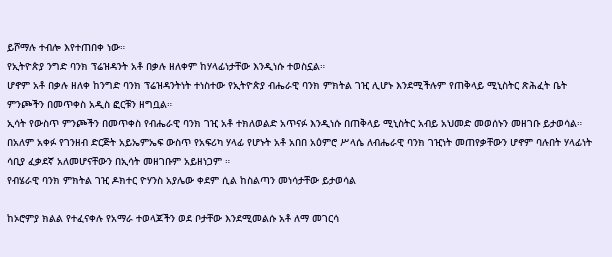ይሾማሉ ተብሎ እየተጠበቀ ነው።
የኢትዮጵያ ንግድ ባንክ ፕሬዝዳንት አቶ በቃሉ ዘለቀም ከሃላፊነታቸው እንዲነሱ ተወስኗል።
ሆኖም አቶ በቃሉ ዘለቀ ከንግድ ባንክ ፕሬዝዳንትነት ተነስተው የኢትዮጵያ ብሔራዊ ባንክ ምክትል ገዢ ሊሆኑ እንደሚችሉም የጠቅላይ ሚኒስትር ጽሕፈት ቤት ምንጮችን በመጥቀስ አዲስ ፎርቹን ዘግቧል።
ኢሳት የውስጥ ምንጮችን በመጥቀስ የብሔራዊ ባንክ ገዢ አቶ ተክለወልድ አጥናፉ እንዲነሱ በጠቅላይ ሚኒስትር አብይ አህመድ መወሰኑን መዘገቡ ይታወሳል።
በአለም አቀፉ የገንዘብ ድርጅት አይኤምኤፍ ውስጥ የአፍሪካ ሃላፊ የሆኑት አቶ አበበ አዕምሮ ሥላሴ ለብሔራዊ ባንክ ገዢነት መጠየቃቸውን ሆኖም ባሉበት ሃላፊነት ሳቢያ ፈቃደኛ አለመሆናቸውን በኢሳት መዘገቡም አይዘነጋም ።
የብሄራዊ ባንክ ምክትል ገዢ ዶክተር ዮሃንስ አያሌው ቀደም ሲል ከስልጣን መነሳታቸው ይታወሳል

ከኦሮምያ ክልል የተፈናቀሉ የአማራ ተወላጆችን ወደ ቦታቸው እንደሚመልሱ አቶ ለማ መገርሳ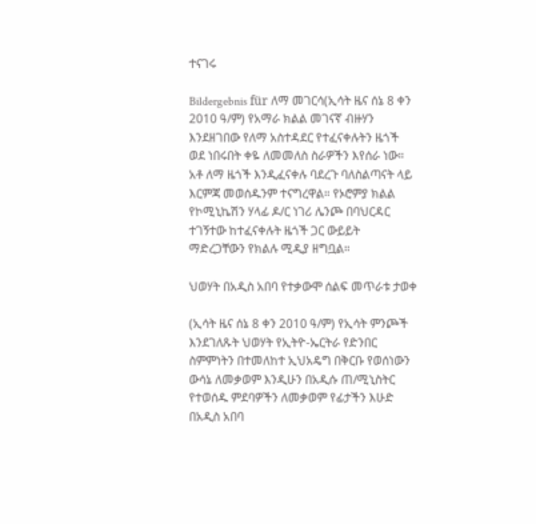ተናገሩ

Bildergebnis für ለማ መገርሳ(ኢሳት ዜና ሰኔ 8 ቀን 2010 ዓ/ም) የአማራ ክልል መገናኛ ብዙሃን እንደዘገበው የለማ አስተዳደር የተፈናቀሉትን ዜጎች ወደ ነበሩበት ቀዬ ለመመለስ ስራዎችን እየሰራ ነው። አቶ ለማ ዜጎች እንዲፈናቀሉ ባደረጉ ባለስልጣናት ላይ እርምጃ መወሰዱንም ተናግረዋል። የኦሮምያ ክልል የኮሚኒኬሽን ሃላፊ ዶ/ር ነገሪ ሌንጮ በባህርዳር ተገኝተው ከተፈናቀሉት ዜጎች ጋር ውይይት ማድረጋቸውን የክልሉ ሚዲያ ዘግቧል።

ህወሃት በአዲስ አበባ የተቃውሞ ሰልፍ መጥራቱ ታወቀ

(ኢሳት ዜና ሰኔ 8 ቀን 2010 ዓ/ም) የኢሳት ምንጮች እንደገለጹት ህወሃት የኢትዮ-ኤርትራ የድንበር ስምምነትን በተመለከተ ኢህአዴግ በቅርቡ የወሰነውን ውሳኔ ለመቃወም እንዲሁን በአዲሱ ጠ/ሚኒስትር የተወሰዱ ምደባዎችን ለመቃወም የፊታችን እሁድ በአዲስ አበባ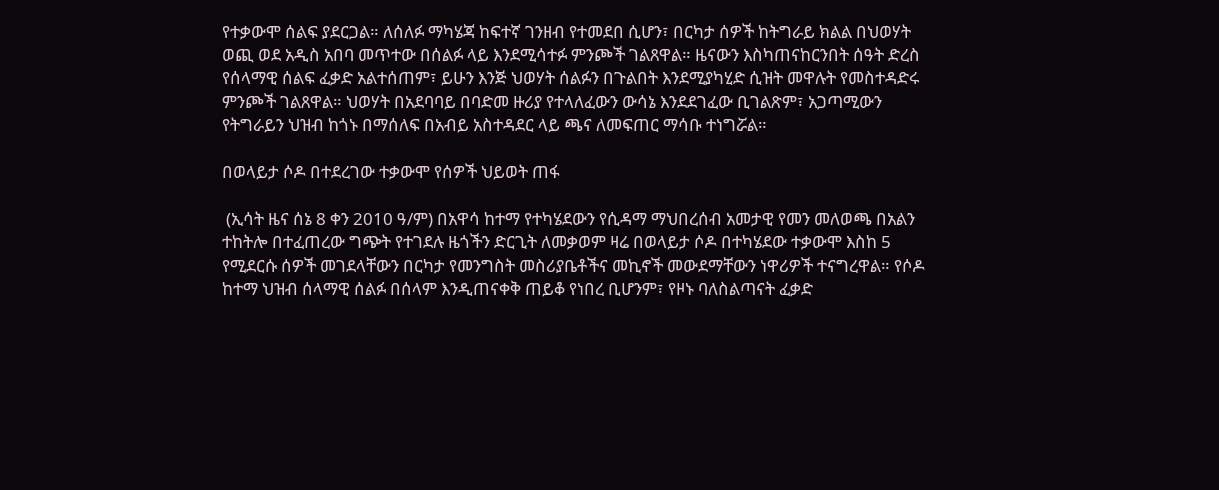የተቃውሞ ሰልፍ ያደርጋል። ለሰለፉ ማካሄጃ ከፍተኛ ገንዘብ የተመደበ ሲሆን፣ በርካታ ሰዎች ከትግራይ ክልል በህወሃት ወጪ ወደ አዲስ አበባ መጥተው በሰልፉ ላይ እንደሚሳተፉ ምንጮች ገልጸዋል። ዜናውን እስካጠናከርንበት ሰዓት ድረስ የሰላማዊ ሰልፍ ፈቃድ አልተሰጠም፣ ይሁን እንጅ ህወሃት ሰልፉን በጉልበት እንደሚያካሂድ ሲዝት መዋሉት የመስተዳድሩ ምንጮች ገልጸዋል። ህወሃት በአደባባይ በባድመ ዙሪያ የተላለፈውን ውሳኔ እንደደገፈው ቢገልጽም፣ አጋጣሚውን የትግራይን ህዝብ ከጎኑ በማሰለፍ በአብይ አስተዳደር ላይ ጫና ለመፍጠር ማሳቡ ተነግሯል።

በወላይታ ሶዶ በተደረገው ተቃውሞ የሰዎች ህይወት ጠፋ

 (ኢሳት ዜና ሰኔ 8 ቀን 2010 ዓ/ም) በአዋሳ ከተማ የተካሄደውን የሲዳማ ማህበረሰብ አመታዊ የመን መለወጫ በአልን ተከትሎ በተፈጠረው ግጭት የተገደሉ ዜጎችን ድርጊት ለመቃወም ዛሬ በወላይታ ሶዶ በተካሄደው ተቃውሞ እስከ 5 የሚደርሱ ሰዎች መገደላቸውን በርካታ የመንግስት መስሪያቤቶችና መኪኖች መውደማቸውን ነዋሪዎች ተናግረዋል። የሶዶ ከተማ ህዝብ ሰላማዊ ሰልፉ በሰላም እንዲጠናቀቅ ጠይቆ የነበረ ቢሆንም፣ የዞኑ ባለስልጣናት ፈቃድ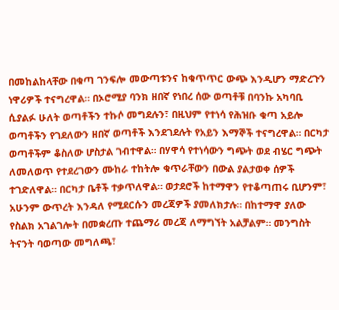በመከልከላቸው በቁጣ ገንፍሎ መውጣቱንና ከቁጥጥር ውጭ እንዲሆን ማድረጉን ነዋሪዎች ተናግረዋል። በኦሮሚያ ባንክ ዘበኛ የነበረ ሰው ወጣቶቹ በባንኩ አካባቢ ሲያልፉ ሁለት ወጣቶችን ተኩሶ መግደሉን፣ በዚህም የተነሳ የሕዝቡ ቁጣ አይሎ ወጣቶችን የገደለውን ዘበኛ ወጣቶች እንደገደሉት የአይን እማኞች ተናግረዋል። በርካታ ወጣቶችም ቆስለው ሆስታል ገብተዋል። በሃዋሳ የተነሳውን ግጭት ወደ ብሄር ግጭት ለመለወጥ የተደረገውን ሙከራ ተከትሎ ቁጥራቸውን በውል ያልታወቀ ሰዎች ተገድለዋል። በርካታ ቤቶች ተቃጥለዋል። ወታደሮች ከተማዋን የተቆጣጠሩ ቢሆንም፣ አሁንም ውጥረት እንዳለ የሚደርሱን መረጃዎች ያመለክታሉ። በከተማዋ ያለው የስልክ አገልገሎት በመቋረጡ ተጨማሪ መረጃ ለማግኘት አልቻልም። መንግስት ትናንት ባወጣው መግለጫ፣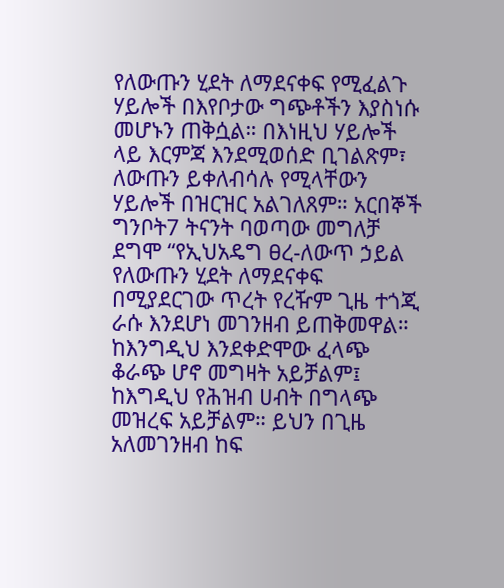የለውጡን ሂደት ለማደናቀፍ የሚፈልጉ ሃይሎች በእየቦታው ግጭቶችን እያስነሱ መሆኑን ጠቅሷል። በእነዚህ ሃይሎች ላይ እርምጃ እንደሚወሰድ ቢገልጽም፣ ለውጡን ይቀለብሳሉ የሚላቸውን ሃይሎች በዝርዝር አልገለጸም። አርበኞች ግንቦት7 ትናንት ባወጣው መግለቻ ደግሞ “የኢህአዴግ ፀረ-ለውጥ ኃይል የለውጡን ሂደት ለማደናቀፍ በሚያደርገው ጥረት የረዥም ጊዜ ተጎጂ ራሱ እንደሆነ መገንዘብ ይጠቅመዋል። ከእንግዲህ እንደቀድሞው ፈላጭ ቆራጭ ሆኖ መግዛት አይቻልም፤ ከእግዲህ የሕዝብ ሀብት በግላጭ መዝረፍ አይቻልም። ይህን በጊዜ አለመገንዘብ ከፍ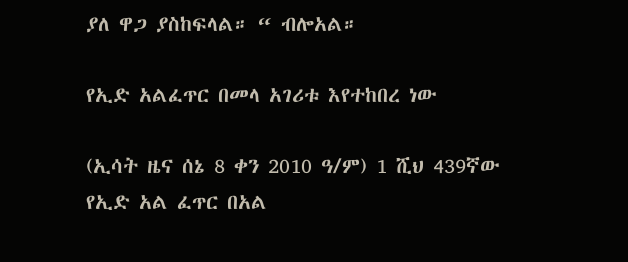ያለ ዋጋ ያስከፍላል። “ ብሎአል።

የኢድ አልፈጥር በመላ አገሪቱ እየተከበረ ነው

(ኢሳት ዜና ሰኔ 8 ቀን 2010 ዓ/ም) 1 ሺህ 439ኛው የኢድ አል ፈጥር በአል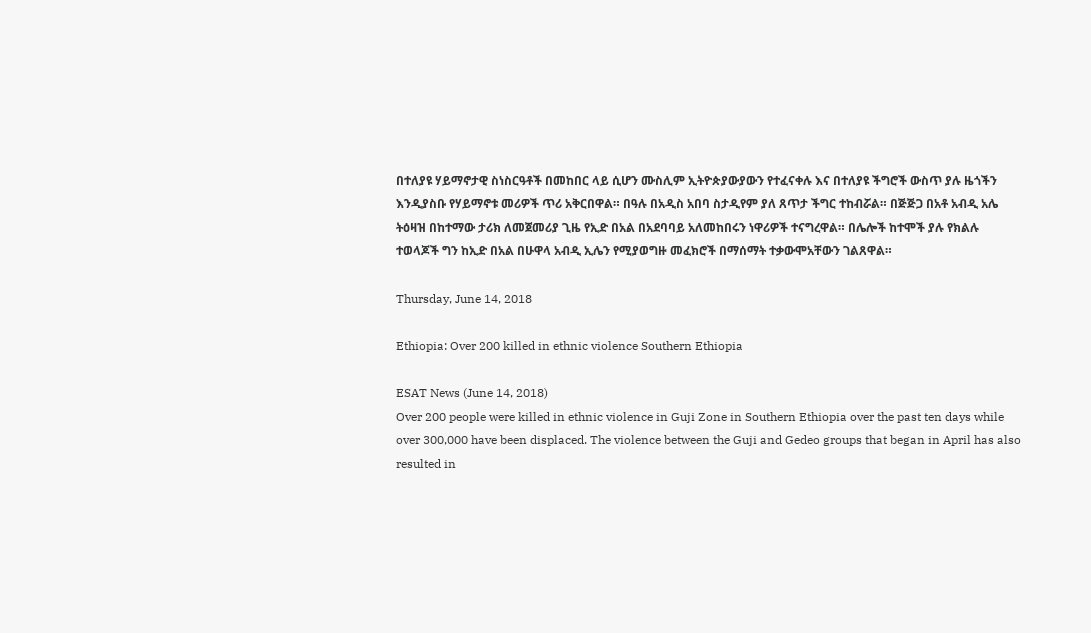በተለያዩ ሃይማኖታዊ ስነስርዓቶች በመከበር ላይ ሲሆን ሙስሊም ኢትዮጵያውያውን የተፈናቀሉ እና በተለያዩ ችግሮች ውስጥ ያሉ ዜጎችን እንዲያስቡ የሃይማኖቱ መሪዎች ጥሪ አቅርበዋል። በዓሉ በአዲስ አበባ ስታዲየም ያለ ጸጥታ ችግር ተከብሯል። በጅጅጋ በአቶ አብዲ አሌ ትዕዛዝ በከተማው ታሪክ ለመጀመሪያ ጊዜ የኢድ በአል በአደባባይ አለመከበሩን ነዋሪዎች ተናግረዋል። በሌሎች ከተሞች ያሉ የክልሉ ተወላጆች ግን ከኢድ በአል በሁዋላ አብዲ ኢሌን የሚያወግዙ መፈክሮች በማሰማት ተቃውሞአቸውን ገልጸዋል።

Thursday, June 14, 2018

Ethiopia: Over 200 killed in ethnic violence Southern Ethiopia

ESAT News (June 14, 2018)
Over 200 people were killed in ethnic violence in Guji Zone in Southern Ethiopia over the past ten days while over 300,000 have been displaced. The violence between the Guji and Gedeo groups that began in April has also resulted in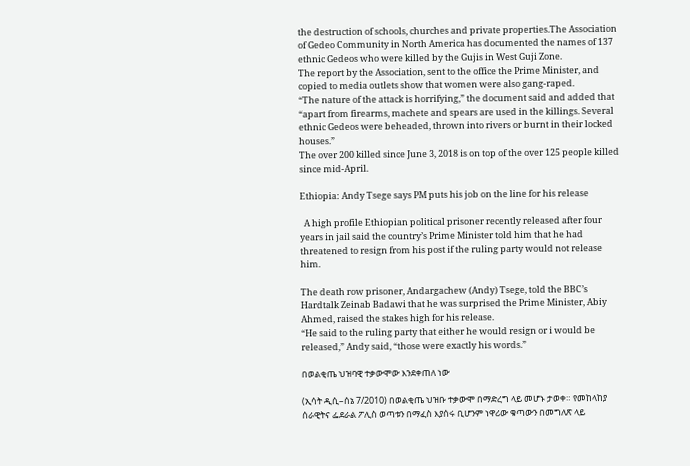the destruction of schools, churches and private properties.The Association of Gedeo Community in North America has documented the names of 137 ethnic Gedeos who were killed by the Gujis in West Guji Zone.
The report by the Association, sent to the office the Prime Minister, and copied to media outlets show that women were also gang-raped.
“The nature of the attack is horrifying,” the document said and added that “apart from firearms, machete and spears are used in the killings. Several ethnic Gedeos were beheaded, thrown into rivers or burnt in their locked houses.”
The over 200 killed since June 3, 2018 is on top of the over 125 people killed since mid-April.

Ethiopia: Andy Tsege says PM puts his job on the line for his release

  A high profile Ethiopian political prisoner recently released after four years in jail said the country’s Prime Minister told him that he had threatened to resign from his post if the ruling party would not release him.

The death row prisoner, Andargachew (Andy) Tsege, told the BBC’s Hardtalk Zeinab Badawi that he was surprised the Prime Minister, Abiy Ahmed, raised the stakes high for his release.
“He said to the ruling party that either he would resign or i would be released,” Andy said, “those were exactly his words.”

በወልቂጤ ህዝባዊ ተቃውሞው እንደቀጠለ ነው

(ኢሳት ዲሲ–ሰኔ 7/2010) በወልቂጤ ህዝቡ ተቃውሞ በማድረግ ላይ መሆኑ ታወቀ። የመከላከያ ሰራዊትና ፌደራል ፖሊስ ወጣቱን በማፈስ እያሰሩ ቢሆንም ነዋሪው ቁጣውን በመግለጽ ላይ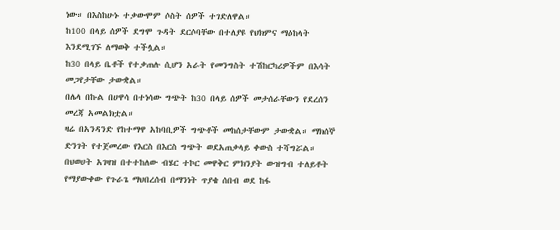ነው። በእስከሁኑ ተቃውሞም ሶስት ሰዎች ተገድለዋል።
ከ100 በላይ ሰዎች ደግሞ ጉዳት ደርሶባቸው በተለያዩ የህክምና ማዕከላት እንደሚገኙ ለማወቅ ተችሏል።
ከ30 በላይ ቤቶች የተቃጠሉ ሲሆን አራት የመንግስት ተሽከርካሪዎችም በእሳት መጋየታቸው ታውቋል።
በሌላ በኩል በሀዋሳ በተነሳው ግጭት ከ30 በላይ ሰዎች መታሰራቸውን የደረሰን መረጃ አመልክቷል።
ዛሬ በአንዳንድ የከተማዋ አከባቢዎች ግጭቶች መከሰታቸውም ታውቋል። ማክሰኞ ድንገት የተጀመረው የእርስ በእርስ ግጭት ወደአጠቃላይ ቀውስ ተሻግሯል።
በህወሀት አገዛዝ በተተከለው ብሄር ተኮር መዋቅር ምክንያት ውዝግብ ተለይቶት የማያውቀው የጉራጌ ማህበረሰብ በማንነት ጥያቄ ሰበብ ወደ ከፋ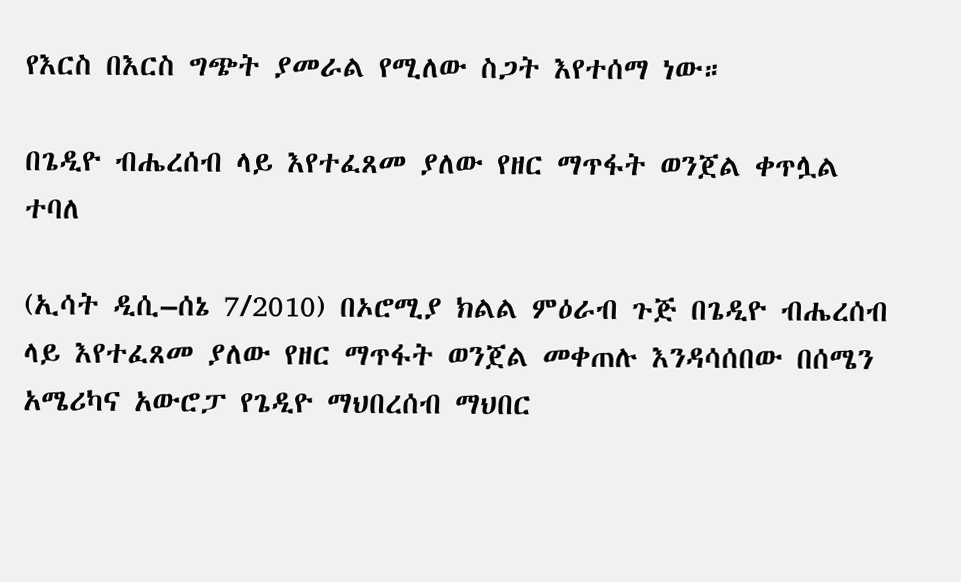የእርስ በእርስ ግጭት ያመራል የሚለው ስጋት እየተሰማ ነው።

በጌዲዮ ብሔረሰብ ላይ እየተፈጸመ ያለው የዘር ማጥፋት ወንጀል ቀጥሏል ተባለ

(ኢሳት ዲሲ–ሰኔ 7/2010) በኦሮሚያ ክልል ምዕራብ ጉጅ በጌዲዮ ብሔረሰብ ላይ እየተፈጸመ ያለው የዘር ማጥፋት ወንጀል መቀጠሉ እንዳሳሰበው በሰሜን አሜሪካና አውሮፓ የጌዲዮ ማህበረሰብ ማህበር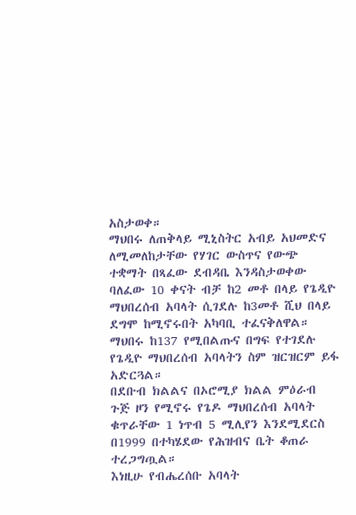አስታወቀ።
ማህበሩ ለጠቅላይ ሚኒስትር አብይ አህመድና ለሚመለከታቸው የሃገር ውስጥና የውጭ ተቋማት በጻፈው ደብዳቤ እንዳስታወቀው ባለፈው 10 ቀናት ብቻ ከ2 መቶ በላይ የጌዲዮ ማህበረሰብ አባላት ሲገደሉ ከ3መቶ ሺህ በላይ ደግሞ ከሚኖሩበት አካባቢ ተፈናቅለዋል።
ማህበሩ ከ137 የሚበልጡና በግፍ የተገደሉ የጌዲዮ ማህበረሰብ አባላትን ስም ዝርዝርም ይፋ አድርጓል።
በደቡብ ክልልና በኦሮሚያ ክልል ምዕራብ ጉጅ ዞን የሚኖሩ የጌዶ ማህበረሰብ አባላት ቁጥራቸው 1 ነጥብ 5 ሚሊየን እንደሚደርስ በ1999 በተካሄደው የሕዝብና ቤት ቆጠራ ተረጋግጧል።
እነዚሁ የብሔረሰቡ አባላት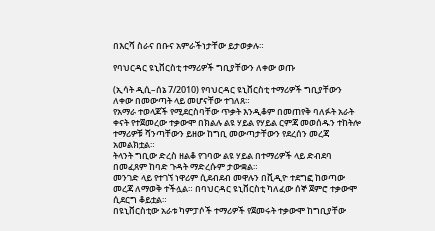በእርሻ ስራና በቡና አምራችነታቸው ይታወቃሉ።

የባህርዳር ዩኒቨርስቲ ተማሪዎች ግቢያቸውን ለቀው ወጡ

(ኢሳት ዲሲ–ሰኔ 7/2010) የባህርዳር ዩኒቨርስቲ ተማሪዎች ግቢያቸውን ለቀው በመውጣት ላይ መሆናቸው ተገለጸ።
የአማራ ተወላጆች የሚደርስባቸው ጥቃት እንዲቆም በመጠየቅ ባለፉት አራት ቀናት የተጀመረው ተቃውሞ በክልሉ ልዩ ሃይል የሃይል ርምጃ መወሰዱን ተከትሎ ተማሪዎቹ ሻንጣቸውን ይዘው ከግቢ መውጣታቸውን የደረሰን መረጃ አመልክቷል።
ትላንት ግቢው ድረስ ዘልቆ የገባው ልዩ ሃይል በተማሪዎች ላይ ድብደባ በመፈጸም ከባድ ጉዳት ማድረሱም ታውቋል።
መንገድ ላይ የተገኘ ነዋሪም ሲደብደብ መዋሉን በቪዲዮ ተደግፎ ከወጣው መረጃ ለማወቅ ተችሏል። በባህርዳር ዩኒቨርስቲ ካለፈው ሰኞ ጀምሮ ተቃውሞ ሲደርግ ቆይቷል።
በዩኒቨርስቲው አራቱ ካምፓሶች ተማሪዎች የጀመሩት ተቃውሞ ከግቢያቸው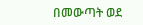በመውጣት ወደ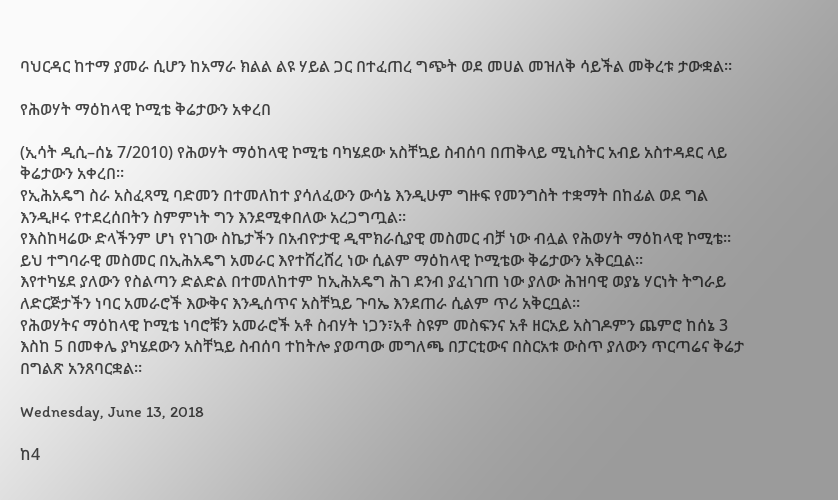ባህርዳር ከተማ ያመራ ሲሆን ከአማራ ክልል ልዩ ሃይል ጋር በተፈጠረ ግጭት ወደ መሀል መዝለቅ ሳይችል መቅረቱ ታውቋል።

የሕወሃት ማዕከላዊ ኮሚቴ ቅሬታውን አቀረበ

(ኢሳት ዲሲ–ሰኔ 7/2010) የሕወሃት ማዕከላዊ ኮሚቴ ባካሄደው አስቸኳይ ስብሰባ በጠቅላይ ሚኒስትር አብይ አስተዳደር ላይ ቅሬታውን አቀረበ።
የኢሕአዴግ ስራ አስፈጻሚ ባድመን በተመለከተ ያሳለፈውን ውሳኔ እንዲሁም ግዙፍ የመንግስት ተቋማት በከፊል ወደ ግል እንዲዞሩ የተደረሰበትን ስምምነት ግን እንደሚቀበለው አረጋግጧል።
የእስከዛሬው ድላችንም ሆነ የነገው ስኬታችን በአብዮታዊ ዲሞክራሲያዊ መስመር ብቻ ነው ብሏል የሕወሃት ማዕከላዊ ኮሚቴ።
ይህ ተግባራዊ መስመር በኢሕአዴግ አመራር እየተሸረሸረ ነው ሲልም ማዕከላዊ ኮሚቴው ቅሬታውን አቅርቧል።
እየተካሄደ ያለውን የስልጣን ድልድል በተመለከተም ከኢሕአዴግ ሕገ ደንብ ያፈነገጠ ነው ያለው ሕዝባዊ ወያኔ ሃርነት ትግራይ ለድርጅታችን ነባር አመራሮች እውቅና እንዲሰጥና አስቸኳይ ጉባኤ እንደጠራ ሲልም ጥሪ አቅርቧል።
የሕወሃትና ማዕከላዊ ኮሚቴ ነባሮቹን አመራሮች አቶ ስብሃት ነጋን፣አቶ ስዩም መስፍንና አቶ ዘርአይ አስገዶምን ጨምሮ ከሰኔ 3 እስከ 5 በመቀሌ ያካሄደውን አስቸኳይ ስብሰባ ተከትሎ ያወጣው መግለጫ በፓርቲውና በስርአቱ ውስጥ ያለውን ጥርጣሬና ቅሬታ በግልጽ አንጸባርቋል።

Wednesday, June 13, 2018

ከ4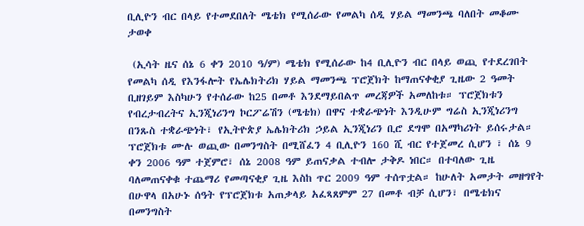ቢሊዮን ብር በላይ የተመደበለት ሜቴክ የሚሰራው የመልካ ሰዲ ሃይል ማመንጫ ባለበት መቆሙ ታወቀ

 (ኢሳት ዜና ሰኔ 6 ቀን 2010 ዓ/ም) ሜቴክ የሚሰራው ከ4 ቢሊዮን ብር በላይ ወጪ የተደረገበት የመልካ ሰዲ የእንፋሎት የኤሌክትሪክ ሃይል ማመንጫ ፕሮጀክት ከማጠናቀቂያ ጊዜው 2 ዓመት ቢዘገይም እስካሁን የተሰራው ከ25 በመቶ እንደማይበልጥ መረጃዎች አመለከቱ። ፕሮጀክቱን የብረታብረትና ኢንጂነሪንግ ኮርፖሬሽን (ሜቴክ) በዋና ተቋራጭነት እንዲሁም ግሬስ ኢንጂነሪንግ በንጹስ ተቋራጭነት፣ የኢትዮጵያ ኤሌክትሪክ ኃይል ኢንጂነሪን ቢሮ ደግሞ በአማካሪነት ይሰሩታል። ፕሮጀክቱ ሙሉ ወጪው በመንግስት በሚሸፈን 4 ቢሊዮን 160 ሺ ብር የተጀመረ ሲሆን ፣ ሰኔ 9 ቀን 2006 ዓም ተጀምሮ፣ ሰኔ 2008 ዓም ይጠናቃል ተብሎ ታቅዶ ነበር። በተባለው ጊዜ ባለመጠናቀቁ ተጨማሪ የመጣናቂያ ጊዜ እስከ ጥር 2009 ዓም ተሰጥቷል። ከሁለት አመታት መዘግየት በሁዋላ በአሁኑ ሰዓት የፕሮጀክቱ አጠቃላይ አፈጻጸምም 27 በመቶ ብቻ ሲሆን፣ በሜቴክና በመንግስት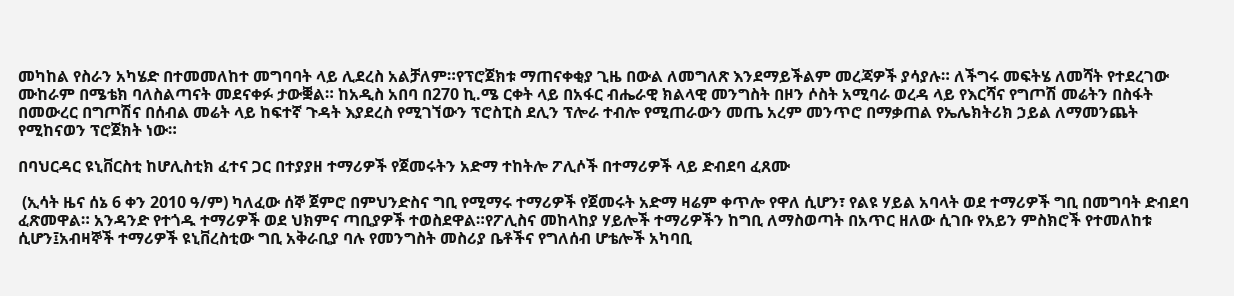መካከል የስራን አካሄድ በተመመለከተ መግባባት ላይ ሊደረስ አልቻለም።የፕሮጀክቱ ማጠናቀቂያ ጊዜ በውል ለመግለጽ እንደማይችልም መረጃዎች ያሳያሉ። ለችግሩ መፍትሄ ለመሻት የተደረገው ሙከራም በሜቴክ ባለስልጣናት መደናቀፉ ታውቛል። ከአዲስ አበባ በ270 ኪ.ሜ ርቀት ላይ በአፋር ብሔራዊ ክልላዊ መንግስት በዞን ሶስት አሚባራ ወረዳ ላይ የእርሻና የግጦሽ መሬትን በስፋት በመውረር በግጦሽና በሰብል መሬት ላይ ከፍተኛ ጉዳት እያደረስ የሚገኘውን ፕሮስፒስ ደሊን ፕሎራ ተብሎ የሚጠራውን መጤ አረም መንጥሮ በማቃጠል የኤሌክትሪክ ኃይል ለማመንጨት የሚከናወን ፕሮጀክት ነው።

በባህርዳር ዩኒቨርስቲ ከሆሊስቲክ ፈተና ጋር በተያያዘ ተማሪዎች የጀመሩትን አድማ ተከትሎ ፖሊሶች በተማሪዎች ላይ ድብደባ ፈጸሙ

 (ኢሳት ዜና ሰኔ 6 ቀን 2010 ዓ/ም) ካለፈው ሰኞ ጀምሮ በምህንድስና ግቢ የሚማሩ ተማሪዎች የጀመሩት አድማ ዛሬም ቀጥሎ የዋለ ሲሆን፣ የልዩ ሃይል አባላት ወደ ተማሪዎች ግቢ በመግባት ድብደባ ፈጽመዋል። አንዳንድ የተጎዱ ተማሪዎች ወደ ህክምና ጣቢያዎች ተወስደዋል።የፖሊስና መከላከያ ሃይሎች ተማሪዎችን ከግቢ ለማስወጣት በአጥር ዘለው ሲገቡ የአይን ምስክሮች የተመለከቱ ሲሆን፤አብዛኞች ተማሪዎች ዩኒቨረስቲው ግቢ አቅራቢያ ባሉ የመንግስት መስሪያ ቤቶችና የግለሰብ ሆቴሎች አካባቢ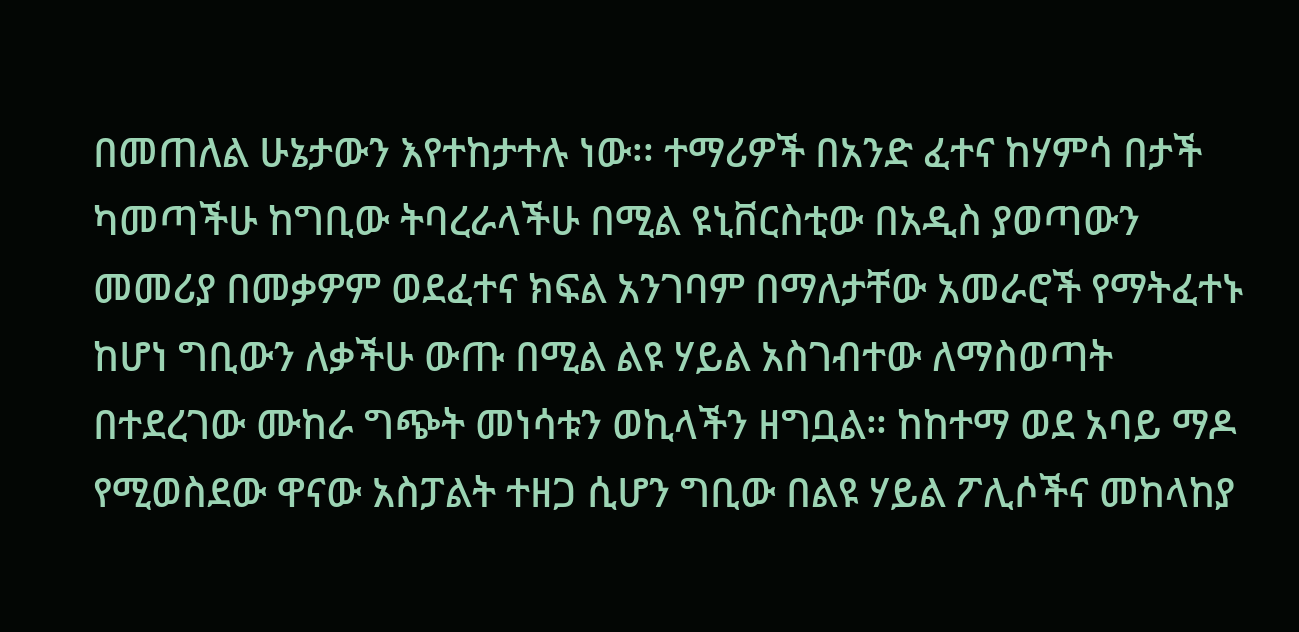በመጠለል ሁኔታውን እየተከታተሉ ነው፡፡ ተማሪዎች በአንድ ፈተና ከሃምሳ በታች ካመጣችሁ ከግቢው ትባረራላችሁ በሚል ዩኒቨርስቲው በአዲስ ያወጣውን መመሪያ በመቃዎም ወደፈተና ክፍል አንገባም በማለታቸው አመራሮች የማትፈተኑ ከሆነ ግቢውን ለቃችሁ ውጡ በሚል ልዩ ሃይል አስገብተው ለማስወጣት በተደረገው ሙከራ ግጭት መነሳቱን ወኪላችን ዘግቧል። ከከተማ ወደ አባይ ማዶ የሚወስደው ዋናው አስፓልት ተዘጋ ሲሆን ግቢው በልዩ ሃይል ፖሊሶችና መከላከያ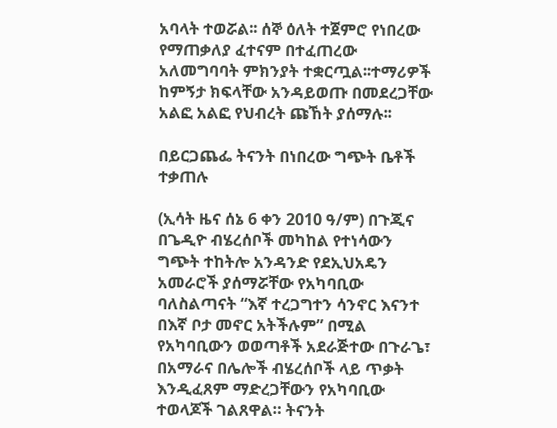አባላት ተወሯል፡፡ ሰኞ ዕለት ተጀምሮ የነበረው የማጠቃለያ ፈተናም በተፈጠረው አለመግባባት ምክንያት ተቋርጧል፡፡ተማሪዎች ከምኝታ ክፍላቸው አንዳይወጡ በመደረጋቸው አልፎ አልፎ የህብረት ጩኸት ያሰማሉ፡፡

በይርጋጨፌ ትናንት በነበረው ግጭት ቤቶች ተቃጠሉ

(ኢሳት ዜና ሰኔ 6 ቀን 2010 ዓ/ም) በጉጂና በጌዲዮ ብሄረሰቦች መካከል የተነሳውን ግጭት ተከትሎ አንዳንድ የደኢህአዴን አመራሮች ያሰማሯቸው የአካባቢው ባለስልጣናት “እኛ ተረጋግተን ሳንኖር እናንተ በእኛ ቦታ መኖር አትችሉም” በሚል የአካባቢውን ወወጣቶች አደራጅተው በጉራጌ፣ በአማራና በሌሎች ብሄረሰቦች ላይ ጥቃት እንዲፈጸም ማድረጋቸውን የአካባቢው ተወላጆች ገልጸዋል። ትናንት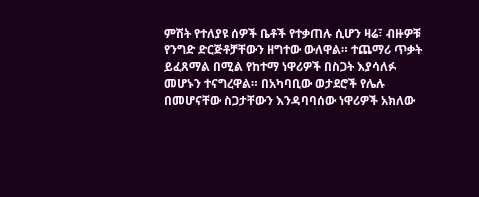ምሽት የተለያዩ ሰዎች ቤቶች የተቃጠሉ ሲሆን ዛሬ፣ ብዙዎቹ የንግድ ድርጅቶቻቸውን ዘግተው ውለዋል። ተጨማሪ ጥቃት ይፈጸማል በሚል የከተማ ነዋሪዎች በስጋት እያሳለፉ መሆኑን ተናግረዋል። በአካባቢው ወታደሮች የሌሉ በመሆናቸው ስጋታቸውን እንዳባባሰው ነዋሪዎች አክለው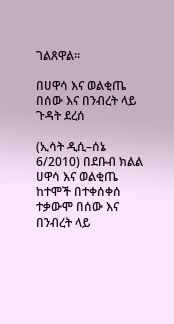ገልጸዋል።

በሀዋሳ እና ወልቂጤ በሰው እና በንብረት ላይ ጉዳት ደረሰ

(ኢሳት ዲሲ–ሰኔ 6/2010) በደቡብ ክልል ሀዋሳ እና ወልቂጤ ከተሞች በተቀሰቀሰ ተቃውሞ በሰው እና በንብረት ላይ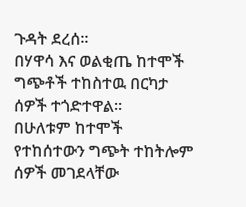ጉዳት ደረሰ።
በሃዋሳ እና ወልቂጤ ከተሞች ግጭቶች ተከስተዉ በርካታ ሰዎች ተጎድተዋል።
በሁለቱም ከተሞች የተከሰተውን ግጭት ተከትሎም ሰዎች መገደላቸው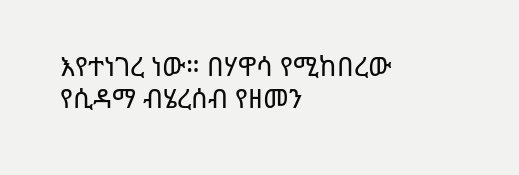እየተነገረ ነው። በሃዋሳ የሚከበረው የሲዳማ ብሄረሰብ የዘመን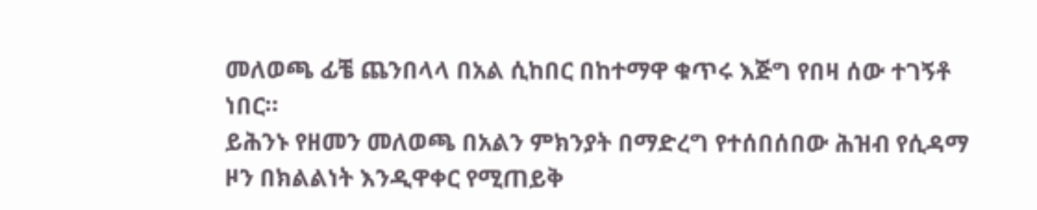መለወጫ ፊቼ ጨንበላላ በአል ሲከበር በከተማዋ ቁጥሩ እጅግ የበዛ ሰው ተገኝቶ ነበር።
ይሕንኑ የዘመን መለወጫ በአልን ምክንያት በማድረግ የተሰበሰበው ሕዝብ የሲዳማ ዞን በክልልነት እንዲዋቀር የሚጠይቅ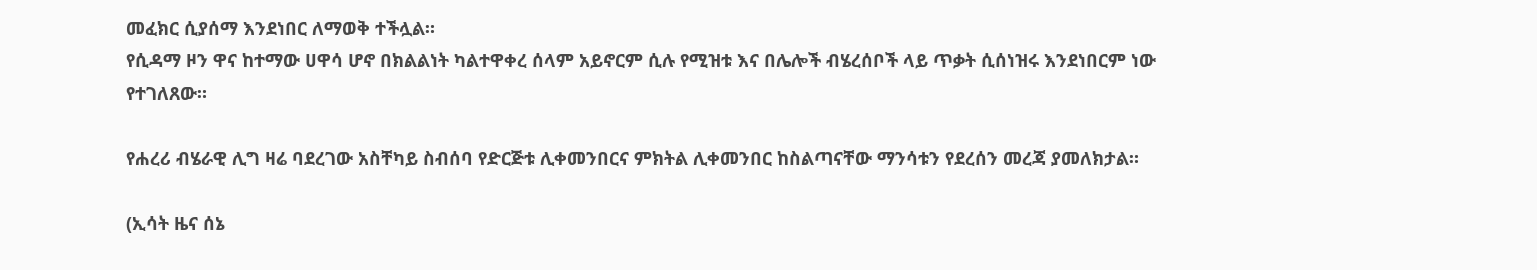መፈክር ሲያሰማ እንደነበር ለማወቅ ተችሏል።
የሲዳማ ዞን ዋና ከተማው ሀዋሳ ሆኖ በክልልነት ካልተዋቀረ ሰላም አይኖርም ሲሉ የሚዝቱ እና በሌሎች ብሄረሰቦች ላይ ጥቃት ሲሰነዝሩ እንደነበርም ነው የተገለጸው።

የሐረሪ ብሄራዊ ሊግ ዛሬ ባደረገው አስቸካይ ስብሰባ የድርጅቱ ሊቀመንበርና ምክትል ሊቀመንበር ከስልጣናቸው ማንሳቱን የደረሰን መረጃ ያመለክታል።

(ኢሳት ዜና ሰኔ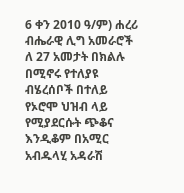6 ቀን 2010 ዓ/ም) ሐረሪ ብሔራዊ ሊግ አመራሮች ለ 27 አመታት በክልሉ በሚኖሩ የተለያዩ ብሄረሰቦች በተለይ የኦሮሞ ህዝብ ላይ የሚያደርሱት ጭቆና እንዲቆም በአሚር አብዱላሂ አዳራሽ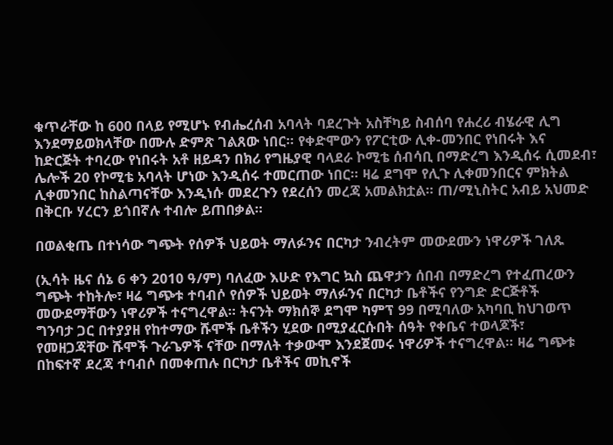ቁጥራቸው ከ 600 በላይ የሚሆኑ የብሔረሰብ አባላት ባደረጉት አስቸካይ ስብሰባ የሐረሪ ብሄራዊ ሊግ እንደማይወክላቸው በሙሉ ድምጽ ገልጸው ነበር። የቀድሞውን የፖርቲው ሊቀ-መንበር የነበሩት እና ከድርጅት ተባረው የነበሩት አቶ ዘይዳን በክሪ የግዜያዊ ባላደራ ኮሚቴ ሰብሳቢ በማድረግ እንዲሰሩ ሲመደብ፣ ሌሎች 20 የኮሚቴ አባላት ሆነው እንዲሰሩ ተመርጠው ነበር። ዛሬ ደግሞ የሊጉ ሊቀመንበርና ምክትል ሊቀመንበር ከስልጣናቸው እንዲነሱ መደረጉን የደረሰን መረጃ አመልክቷል። ጠ/ሚኒስትር አብይ አህመድ በቅርቡ ሃረርን ይጎበኛሉ ተብሎ ይጠበቃል።

በወልቂጤ በተነሳው ግጭት የሰዎች ህይወት ማለፉንና በርካታ ንብረትም መውደሙን ነዋሪዎች ገለጹ

(ኢሳት ዜና ሰኔ 6 ቀን 2010 ዓ/ም) ባለፈው እሁድ የእግር ኳስ ጨዋታን ሰበብ በማድረግ የተፈጠረውን ግጭት ተከትሎ፣ ዛሬ ግጭቱ ተባብሶ የሰዎች ህይወት ማለፉንና በርካታ ቤቶችና የንግድ ድርጅቶች መውደማቸውን ነዋሪዎች ተናግረዋል። ትናንት ማክሰኞ ደግሞ ካምፕ 99 በሚባለው አካባቢ ከህገወጥ ግንባታ ጋር በተያያዘ የከተማው ሹሞች ቤቶችን ሂደው በሚያፈርሱበት ሰዓት የቀቤና ተወላጆች፣ የመዘጋጃቸው ሹሞች ጉራጌዎች ናቸው በማለት ተቃውሞ እንደጀመሩ ነዋሪዎች ተናግረዋል። ዛሬ ግጭቱ በከፍተኛ ደረጃ ተባብሶ በመቀጠሉ በርካታ ቤቶችና መኪኖች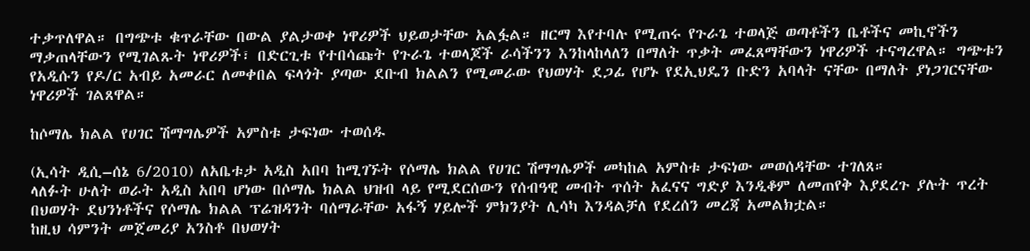ተቃጥለዋል። በግጭቱ ቁጥራቸው በውል ያልታወቀ ነዋሪዎች ህይወታቸው አልፏል። ዘርማ እየተባሉ የሚጠሩ የጉራጌ ተወላጅ ወጣቶችን ቤቶችና መኪኖችን ማቃጠላቸውን የሚገልጹት ነዋሪዎች፣ በድርጊቱ የተበሳጩት የጉራጌ ተወላጆች ራሳችንን እንከላከላለን በማለት ጥቃት መፈጸማቸውን ነዋሪዎች ተናግረዋል። ግጭቱን የአዲሱን የዶ/ር አብይ አመራር ለመቀበል ፍላጎት ያጣው ደቡብ ክልልን የሚመራው የህወሃት ደጋፊ የሆኑ የደኢህዴን ቡድን አባላት ናቸው በማለት ያነጋገርናቸው ነዋሪዎች ገልጸዋል።

ከሶማሌ ክልል የሀገር ሽማግሌዎች አምስቱ ታፍነው ተወሰዱ

(ኢሳት ዲሲ–ሰኔ 6/2010) ለአቤቱታ አዲስ አበባ ከሚገኙት የሶማሌ ክልል የሀገር ሽማግሌዎች መካከል አምስቱ ታፍነው መወሰዳቸው ተገለጸ።
ላለፉት ሁለት ወራት አዲስ አበባ ሆነው በሶማሌ ክልል ህዝብ ላይ የሚደርሰውን የሰብዓዊ መብት ጥሰት አፈናና ግድያ እንዲቆም ለመጠየቅ እያደረጉ ያሉት ጥረት በህወሃት ደህንነቶችና የሶማሌ ክልል ፕሬዝዳንት ባሰማራቸው አፋኝ ሃይሎች ምክንያት ሊሳካ እንዳልቻለ የደረሰን መረጃ አመልክቷል።
ከዚህ ሳምንት መጀመሪያ አንስቶ በህወሃት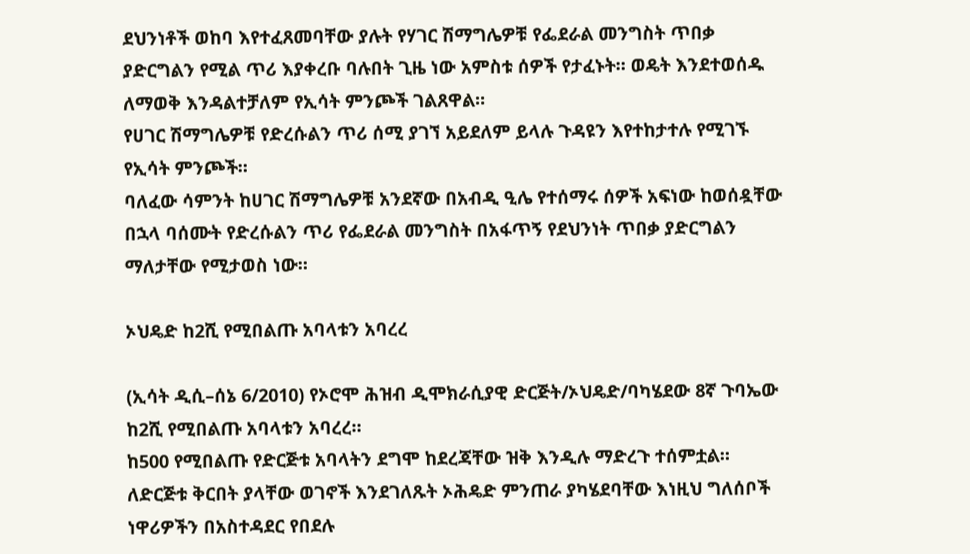ደህንነቶች ወከባ እየተፈጸመባቸው ያሉት የሃገር ሽማግሌዎቹ የፌደራል መንግስት ጥበቃ ያድርግልን የሚል ጥሪ እያቀረቡ ባሉበት ጊዜ ነው አምስቱ ሰዎች የታፈኑት። ወዴት እንደተወሰዱ ለማወቅ እንዳልተቻለም የኢሳት ምንጮች ገልጸዋል።
የሀገር ሽማግሌዎቹ የድረሱልን ጥሪ ሰሚ ያገኘ አይደለም ይላሉ ጉዳዩን እየተከታተሉ የሚገኙ የኢሳት ምንጮች።
ባለፈው ሳምንት ከሀገር ሽማግሌዎቹ አንደኛው በአብዲ ዒሌ የተሰማሩ ሰዎች አፍነው ከወሰዷቸው በኋላ ባሰሙት የድረሱልን ጥሪ የፌደራል መንግስት በአፋጥኝ የደህንነት ጥበቃ ያድርግልን ማለታቸው የሚታወስ ነው።

ኦህዴድ ከ2ሺ የሚበልጡ አባላቱን አባረረ

(ኢሳት ዲሲ–ሰኔ 6/2010) የኦሮሞ ሕዝብ ዲሞክራሲያዊ ድርጅት/ኦህዴድ/ባካሄደው 8ኛ ጉባኤው ከ2ሺ የሚበልጡ አባላቱን አባረረ።
ከ500 የሚበልጡ የድርጅቱ አባላትን ደግሞ ከደረጃቸው ዝቅ እንዲሉ ማድረጉ ተሰምቷል።
ለድርጅቱ ቅርበት ያላቸው ወገኖች እንደገለጹት ኦሕዴድ ምንጠራ ያካሄደባቸው እነዚህ ግለሰቦች ነዋሪዎችን በአስተዳደር የበደሉ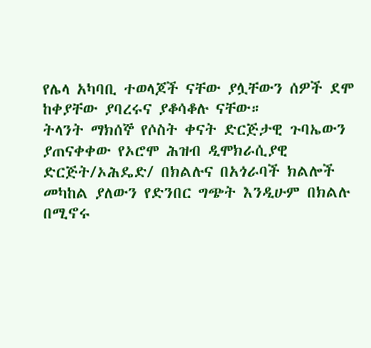የሌላ አካባቢ ተወላጆች ናቸው ያሏቸውን ሰዎች ደሞ ከቀያቸው ያባረሩና ያቆሳቆሉ ናቸው።
ትላንት ማክሰኞ የሶስት ቀናት ድርጅታዊ ጉባኤውን ያጠናቀቀው የኦሮሞ ሕዝብ ዲሞክራሲያዊ ድርጅት/ኦሕዴድ/ በክልሉና በአጎራባች ክልሎች መካከል ያለውን የድንበር ግጭት እንዲሁም በክልሉ በሚኖሩ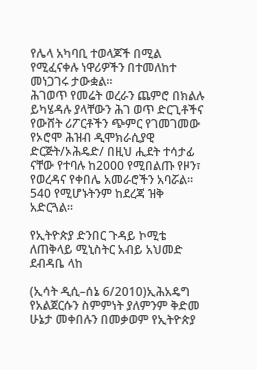የሌላ አካባቢ ተወላጆች በሚል የሚፈናቀሉ ነዋሪዎችን በተመለከተ መነጋገሩ ታውቋል።
ሕገወጥ የመሬት ወረራን ጨምሮ በክልሉ ይካሄዳሉ ያላቸውን ሕገ ወጥ ድርጊቶችና የውሸት ሪፖርቶችን ጭምር የገመገመው የኦሮሞ ሕዝብ ዲሞክራሲያዊ ድርጅት/ኦሕዴድ/ በዚህ ሒደት ተሳታፊ ናቸው የተባሉ ከ2000 የሚበልጡ የዞን፣ የወረዳና የቀበሌ አመራሮችን አባሯል።
540 የሚሆኑትንም ከደረጃ ዝቅ አድርጓል።

የኢትዮጵያ ድንበር ጉዳይ ኮሚቴ ለጠቅላይ ሚኒስትር አብይ አህመድ ደብዳቤ ላከ

(ኢሳት ዲሲ–ሰኔ 6/2010)ኢሕአዴግ የአልጀርሱን ስምምነት ያለምንም ቅድመ ሁኔታ መቀበሉን በመቃወም የኢትዮጵያ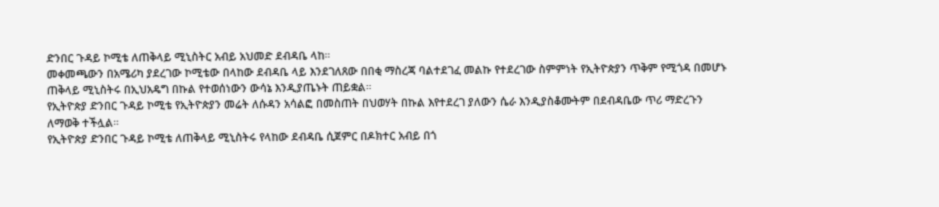ድንበር ጉዳይ ኮሚቴ ለጠቅላይ ሚኒስትር አብይ አህመድ ደብዳቤ ላከ።
መቀመጫውን በአሜሪካ ያደረገው ኮሚቴው በላከው ደብዳቤ ላይ እንደገለጸው በበቂ ማስረጃ ባልተደገፈ መልኩ የተደረገው ስምምነት የኢትዮጵያን ጥቅም የሚጎዳ በመሆኑ ጠቅላይ ሚኒስትሩ በኢህአዴግ በኩል የተወሰነውን ውሳኔ እንዲያጤኑት ጠይቋል።
የኢትዮጵያ ድንበር ጉዳይ ኮሚቴ የኢትዮጵያን መሬት ለሱዳን አሳልፎ በመስጠት በህወሃት በኩል እየተደረገ ያለውን ሴራ እንዲያስቆሙትም በደብዳቤው ጥሪ ማድረጉን ለማወቅ ተችሏል።
የኢትዮጵያ ድንበር ጉዳይ ኮሚቴ ለጠቅላይ ሚኒስትሩ የላከው ደብዳቤ ሲጀምር በዶክተር አብይ በጎ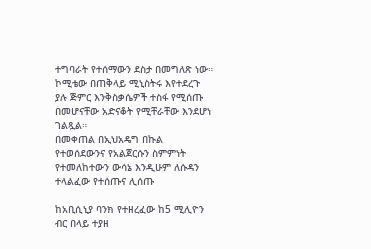ተግባራት የተሰማውን ደስታ በመግለጽ ነው።
ኮሚቴው በጠቅላይ ሚኒስትሩ እየተደረጉ ያሉ ጅምር እንቅስቃሴዎች ተስፋ የሚሰጡ በመሆናቸው አድናቆት የሚቸራቸው እንደሆነ ገልጿል።
በመቀጠል በኢህአዴግ በኩል የተወሰደውንና የአልጀርሱን ስምምነት የተመለከተውን ውሳኔ እንዲሁም ለሱዳን ተላልፈው የተሰጡና ሊሰጡ

ከአቢሲኒያ ባንክ የተዘረፈው ከ5 ሚሊዮን ብር በላይ ተያዘ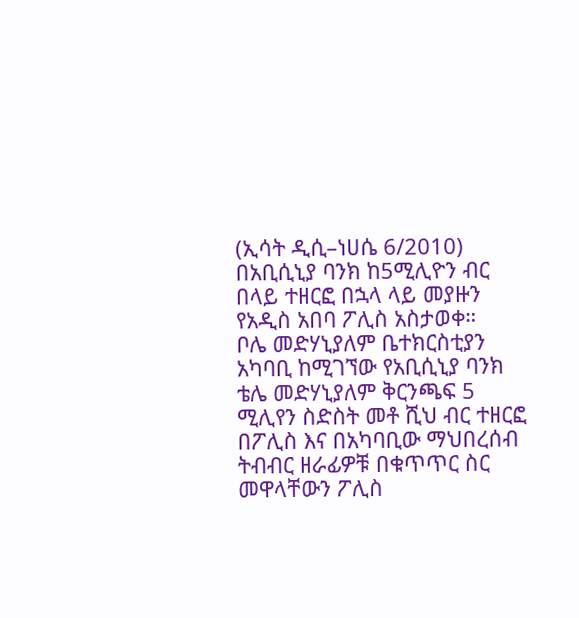(ኢሳት ዲሲ–ነሀሴ 6/2010) በአቢሲኒያ ባንክ ከ5ሚሊዮን ብር በላይ ተዘርፎ በኋላ ላይ መያዙን የአዲስ አበባ ፖሊስ አስታወቀ።
ቦሌ መድሃኒያለም ቤተክርስቲያን አካባቢ ከሚገኘው የአቢሲኒያ ባንክ ቴሌ መድሃኒያለም ቅርንጫፍ 5 ሚሊየን ስድስት መቶ ሺህ ብር ተዘርፎ በፖሊስ እና በአካባቢው ማህበረሰብ ትብብር ዘራፊዎቹ በቁጥጥር ስር መዋላቸውን ፖሊስ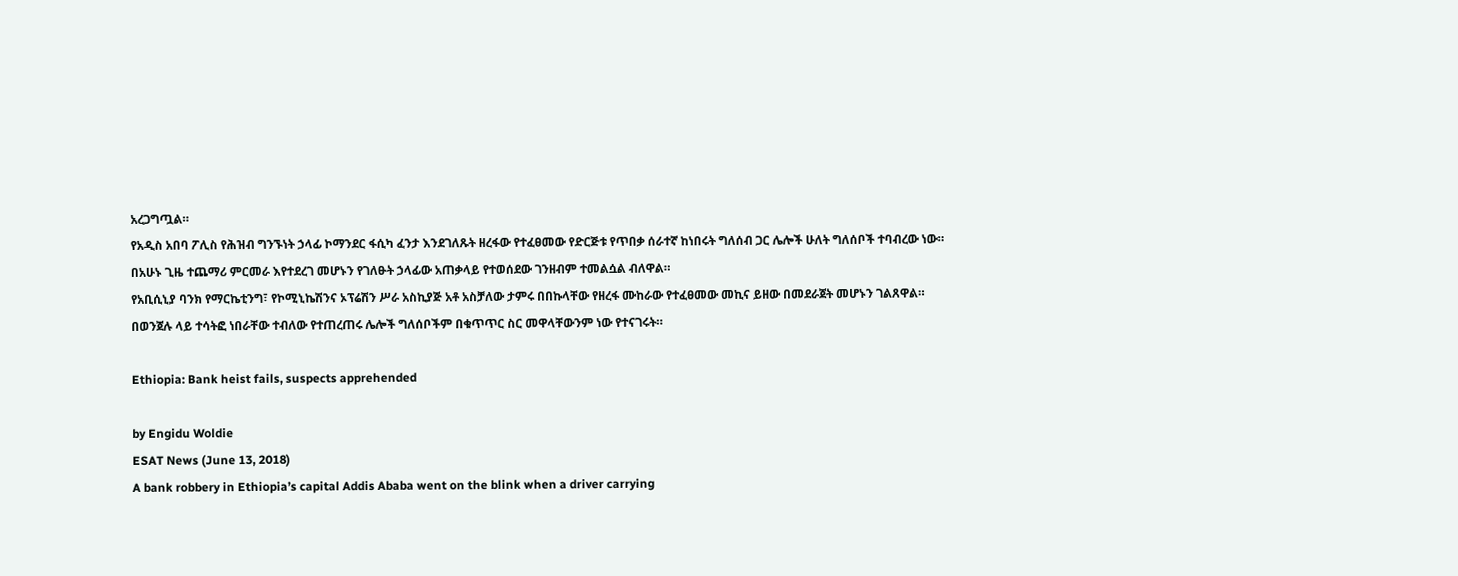አረጋግጧል።
የአዲስ አበባ ፖሊስ የሕዝብ ግንኙነት ኃላፊ ኮማንደር ፋሲካ ፈንታ እንደገለጹት ዘረፋው የተፈፀመው የድርጅቱ የጥበቃ ሰራተኛ ከነበሩት ግለሰብ ጋር ሌሎች ሁለት ግለሰቦች ተባብረው ነው።
በአሁኑ ጊዜ ተጨማሪ ምርመራ እየተደረገ መሆኑን የገለፁት ኃላፊው አጠቃላይ የተወሰደው ገንዘብም ተመልሷል ብለዋል።
የአቢሲኒያ ባንክ የማርኬቲንግ፣ የኮሚኒኬሽንና ኦፕሬሽን ሥራ አስኪያጅ አቶ አስቻለው ታምሩ በበኩላቸው የዘረፋ ሙከራው የተፈፀመው መኪና ይዘው በመደራጀት መሆኑን ገልጸዋል።
በወንጀሉ ላይ ተሳትፎ ነበራቸው ተብለው የተጠረጠሩ ሌሎች ግለሰቦችም በቁጥጥር ስር መዋላቸውንም ነው የተናገሩት።

Ethiopia: Bank heist fails, suspects apprehended

by Engidu Woldie
ESAT News (June 13, 2018)
A bank robbery in Ethiopia’s capital Addis Ababa went on the blink when a driver carrying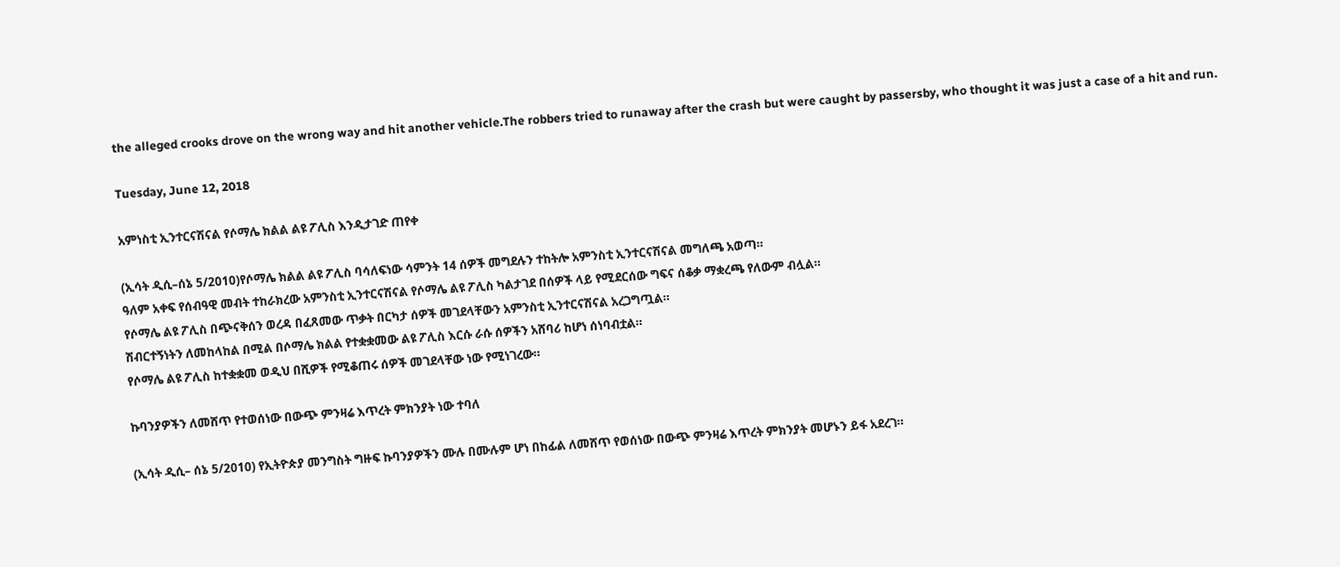the alleged crooks drove on the wrong way and hit another vehicle.The robbers tried to runaway after the crash but were caught by passersby, who thought it was just a case of a hit and run.

Tuesday, June 12, 2018

አምነስቲ ኢንተርናሽናል የሶማሌ ክልል ልዩ ፖሊስ እንዲታገድ ጠየቀ

(ኢሳት ዲሲ–ሰኔ 5/2010)የሶማሌ ክልል ልዩ ፖሊስ ባሳለፍነው ሳምንት 14 ሰዎች መግደሉን ተከትሎ አምንስቲ ኢንተርናሽናል መግለጫ አወጣ።
ዓለም አቀፍ የሰብዓዊ መብት ተከራክረው አምንስቲ ኢንተርናሽናል የሶማሌ ልዩ ፖሊስ ካልታገደ በሰዎች ላይ የሚደርሰው ግፍና ሰቆቃ ማቋረጫ የለውም ብሏል።
የሶማሌ ልዩ ፖሊስ በጭናቅሰን ወረዳ በፈጸመው ጥቃት በርካታ ሰዎች መገደላቸውን አምንስቲ ኢንተርናሽናል አረጋግጧል።
ሽብርተኝነትን ለመከላከል በሚል በሶማሌ ክልል የተቋቋመው ልዩ ፖሊስ እርሱ ራሱ ሰዎችን አሸባሪ ከሆነ ሰነባብቷል።
የሶማሌ ልዩ ፖሊስ ከተቋቋመ ወዲህ በሺዎች የሚቆጠሩ ሰዎች መገደላቸው ነው የሚነገረው።

ኩባንያዎችን ለመሸጥ የተወሰነው በውጭ ምንዛሬ እጥረት ምክንያት ነው ተባለ

(ኢሳት ዲሲ– ሰኔ 5/2010) የኢትዮጵያ መንግስት ግዙፍ ኩባንያዎችን ሙሉ በሙሉም ሆነ በከፊል ለመሸጥ የወሰነው በውጭ ምንዛሬ እጥረት ምክንያት መሆኑን ይፋ አደረገ።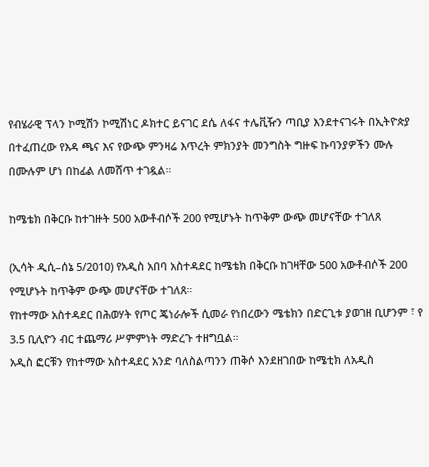የብሄራዊ ፕላን ኮሚሽን ኮሚሽነር ዶክተር ይናገር ደሴ ለፋና ተሌቪዥን ጣቢያ እንደተናገሩት በኢትዮጵያ በተፈጠረው የእዳ ጫና እና የውጭ ምንዛሬ እጥረት ምክንያት መንግስት ግዙፍ ኩባንያዎችን ሙሉ በሙሉም ሆነ በከፊል ለመሸጥ ተገዷል።

ከሜቴክ በቅርቡ ከተገዙት 500 አውቶብሶች 200 የሚሆኑት ከጥቅም ውጭ መሆናቸው ተገለጸ

(ኢሳት ዲሲ–ሰኔ 5/2010) የአዲስ አበባ አስተዳደር ከሜቴክ በቅርቡ ከገዛቸው 500 አውቶብሶች 200 የሚሆኑት ከጥቅም ውጭ መሆናቸው ተገለጸ።
የከተማው አስተዳደር በሕወሃት የጦር ጄነራሎች ሲመራ የነበረውን ሜቴክን በድርጊቱ ያወገዘ ቢሆንም ፣ የ 3.5 ቢሊዮን ብር ተጨማሪ ሥምምነት ማድረጉ ተዘግቧል።
አዲስ ፎርቹን የከተማው አስተዳደር አንድ ባለስልጣንን ጠቅሶ እንደዘገበው ከሜቲክ ለአዲስ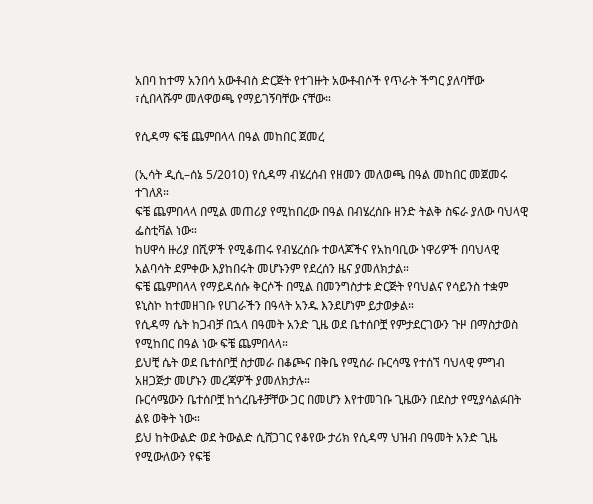አበባ ከተማ አንበሳ አውቶብስ ድርጅት የተገዙት አውቶብሶች የጥራት ችግር ያለባቸው ፣ሲበላሹም መለዋወጫ የማይገኝባቸው ናቸው።

የሲዳማ ፍቼ ጨምበላላ በዓል መከበር ጀመረ

(ኢሳት ዲሲ–ሰኔ 5/2010) የሲዳማ ብሄረሰብ የዘመን መለወጫ በዓል መከበር መጀመሩ ተገለጸ።
ፍቼ ጨምበላላ በሚል መጠሪያ የሚከበረው በዓል በብሄረሰቡ ዘንድ ትልቅ ስፍራ ያለው ባህላዊ ፌስቲቫል ነው።
ከሀዋሳ ዙሪያ በሺዎች የሚቆጠሩ የብሄረሰቡ ተወላጆችና የአከባቢው ነዋሪዎች በባህላዊ አልባሳት ደምቀው እያከበሩት መሆኑንም የደረሰን ዜና ያመለክታል።
ፍቼ ጨምበላላ የማይዳሰሱ ቅርሶች በሚል በመንግስታቱ ድርጅት የባህልና የሳይንስ ተቋም ዩኒስኮ ከተመዘገቡ የሀገራችን በዓላት አንዱ እንደሆነም ይታወቃል።
የሲዳማ ሴት ከጋብቻ በኋላ በዓመት አንድ ጊዜ ወደ ቤተሰቦቿ የምታደርገውን ጉዞ በማስታወስ የሚከበር በዓል ነው ፍቼ ጨምበላላ።
ይህቺ ሴት ወደ ቤተሰቦቿ ስታመራ በቆጮና በቅቤ የሚሰራ ቡርሳሜ የተሰኘ ባህላዊ ምግብ አዘጋጅታ መሆኑን መረጃዎች ያመለክታሉ።
ቡርሳሜውን ቤተሰቦቿ ከጎረቤቶቻቸው ጋር በመሆን እየተመገቡ ጊዜውን በደስታ የሚያሳልፉበት ልዩ ወቅት ነው።
ይህ ከትውልድ ወደ ትውልድ ሲሸጋገር የቆየው ታሪክ የሲዳማ ህዝብ በዓመት አንድ ጊዜ የሚውለውን የፍቼ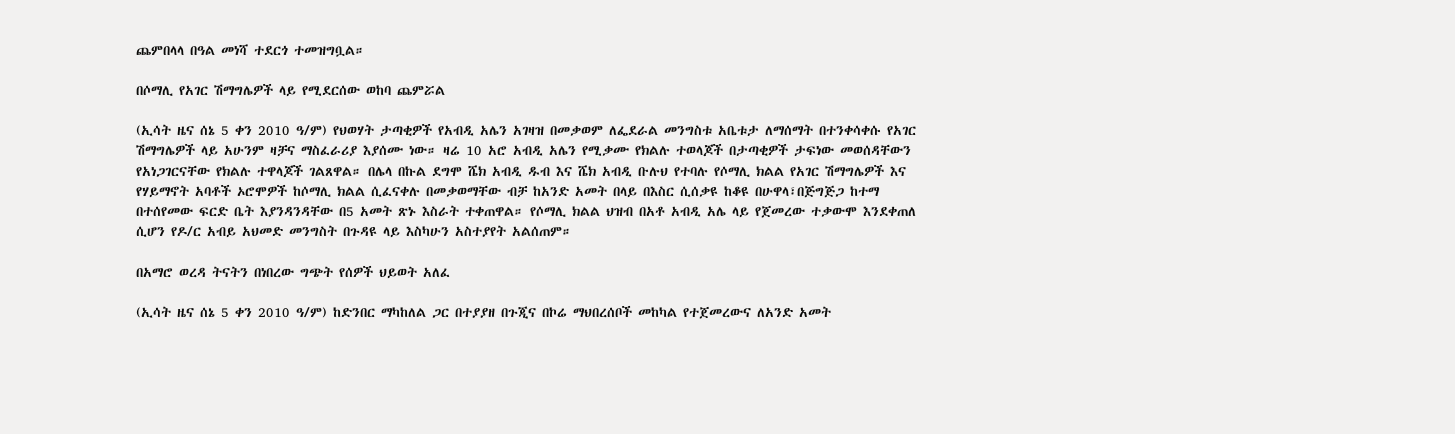ጨምበላላ በዓል መነሻ ተደርጎ ተመዝግቧል።

በሶማሊ የአገር ሽማግሌዎች ላይ የሚደርሰው ወከባ ጨምሯል

(ኢሳት ዜና ሰኔ 5 ቀን 2010 ዓ/ም) የህወሃት ታጣቂዎች የአብዲ አሌን አገዛዝ በመቃወም ለፌደራል መንግስቱ አቤቱታ ለማሰማት በተንቀሳቀሱ የአገር ሽማግሌዎች ላይ አሁንም ዛቻና ማስፈራሪያ እያሰሙ ነው። ዛሬ 10 አሮ አብዲ አሌን የሚቃሙ የክልሉ ተወላጆች በታጣቂዎች ታፍነው መወሰዳቸውን የአነጋገርናቸው የክልሉ ተዋላጆች ገልጸዋል። በሌላ በኩል ደግሞ ሼክ አብዲ ዱብ እና ሼክ አብዲ ቡሉህ የተባሉ የሶማሊ ክልል የአገር ሽማግሌዎች እና የሃይማኖት አባቶች ኦሮሞዎች ከሶማሊ ክልል ሲፈናቀሉ በመቃወማቸው ብቻ ከአንድ አመት በላይ በእስር ሲሰቃዩ ከቆዩ በሁዋላ፣በጅግጅጋ ከተማ በተሰየመው ፍርድ ቤት እያንዳንዳቸው በ5 አመት ጽኑ እስራት ተቀጠዋል። የሶማሊ ክልል ህዝብ በአቶ አብዲ አሌ ላይ የጀመረው ተቃውሞ እንደቀጠለ ሲሆን የዶ/ር አብይ አህመድ መንግስት በጉዳዩ ላይ እስካሁን አስተያየት አልሰጠም።

በአማሮ ወረዳ ትናትን በነበረው ግጭት የሰዎች ህይወት አለፈ

(ኢሳት ዜና ሰኔ 5 ቀን 2010 ዓ/ም) ከድንበር ማካከለል ጋር በተያያዘ በጉጂና በኮሬ ማህበረሰቦች መከካል የተጀመረውና ለአንድ አመት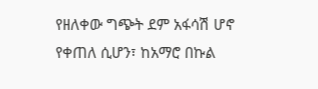የዘለቀው ግጭት ደም አፋሳሽ ሆኖ የቀጠለ ሲሆን፣ ከአማሮ በኩል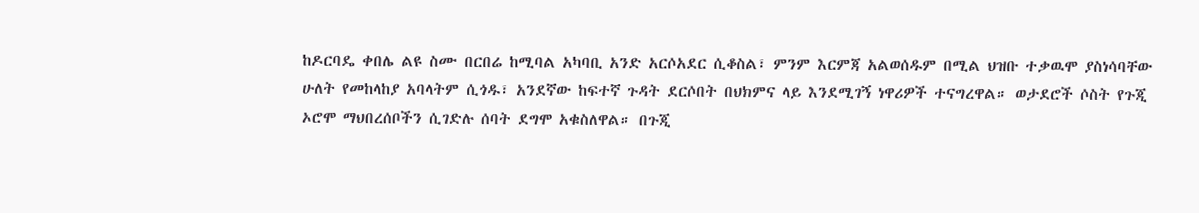ከዶርባዴ ቀበሌ ልዩ ስሙ በርበሬ ከሚባል አካባቢ አንድ አርሶአደር ሲቆስል፣ ምንም እርምጃ አልወሰዱም በሚል ህዝቡ ተቃዉሞ ያስነሳባቸው ሁለት የመከላከያ አባላትም ሲጎዱ፣ አንደኛው ከፍተኛ ጉዳት ደርሶበት በህክምና ላይ እንደሚገኝ ነዋሪዎች ተናግረዋል። ወታደሮች ሶስት የጉጂ ኦሮሞ ማህበረሰቦችን ሲገድሉ ሰባት ደግሞ አቁስለዋል። በጉጂ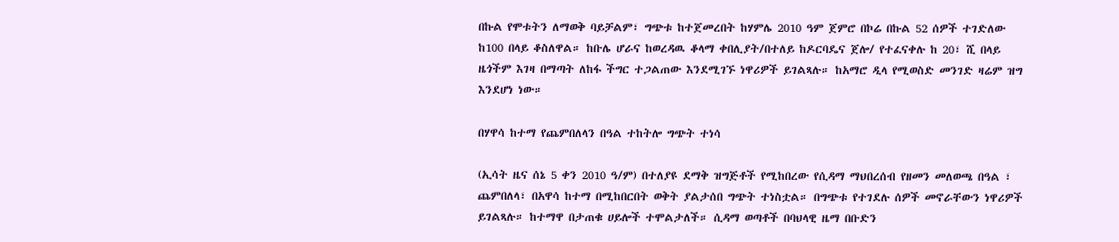በኩል የሞቱትን ለማወቅ ባይቻልም፣ ግጭቱ ከተጀመረበት ከሃምሌ 2010 ዓም ጀምሮ በኮሬ በኩል 52 ሰዎች ተገድለው ከ100 በላይ ቆስለዋል። ከቡሌ ሆራና ከወረዳዉ ቆላማ ቀበሊያት/በተለይ ከዶርባዴና ጀሎ/ የተፈናቀሉ ከ 20፣ ሺ በላይ ዜጎችም እገዛ በማጣት ለከፋ ችግር ተጋልጠው እንደሚገኙ ነዋሪዎች ይገልጻሉ። ከአማሮ ዲላ የሚወስድ መንገድ ዛሬም ዝግ እንደሆነ ነው።

በሃዋሳ ከተማ የጨምበለላን በዓል ተከትሎ ግጭት ተነሳ

(ኢሳት ዜና ሰኔ 5 ቀን 2010 ዓ/ም) በተለያዩ ደማቅ ዝግጅቶች የሚከበረው የሲዳማ ማህበረሰብ የዘመን መለወጫ በዓል ፣ ጨምበለላ፣ በአዋሳ ከተማ በሚከበርበት ወቅት ያልታሰበ ግጭት ተነስቷል። በግጭቱ የተገደሉ ሰዎች መኖራቸውን ነዋሪዎች ይገልጻሉ። ከተማዋ በታጠቁ ሀይሎች ተሞልታለች። ሲዳማ ወጣቶች በባህላዊ ዜማ በቡድን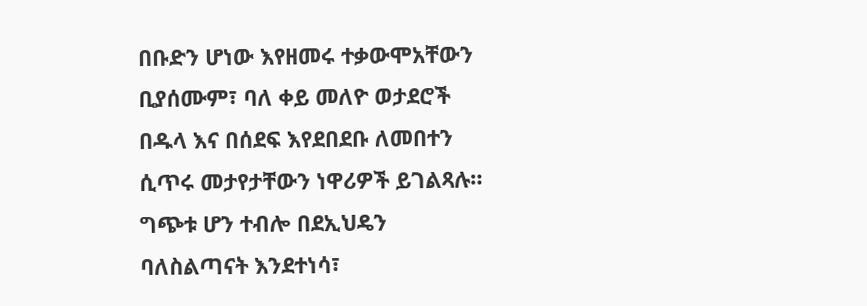በቡድን ሆነው እየዘመሩ ተቃውሞአቸውን ቢያሰሙም፣ ባለ ቀይ መለዮ ወታደሮች በዱላ እና በሰደፍ እየደበደቡ ለመበተን ሲጥሩ መታየታቸውን ነዋሪዎች ይገልጻሉ። ግጭቱ ሆን ተብሎ በደኢህዴን ባለስልጣናት እንደተነሳ፣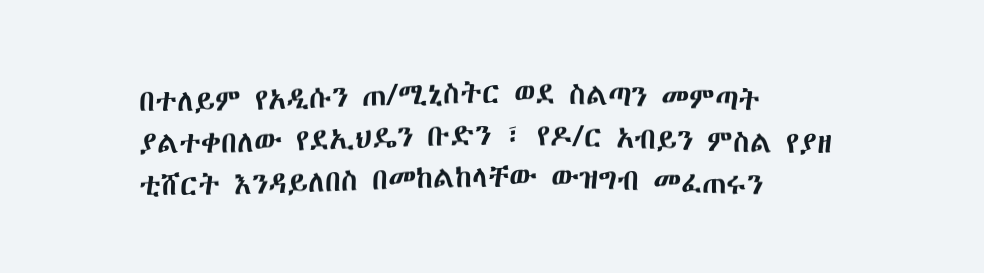በተለይም የአዲሱን ጠ/ሚኒስትር ወደ ስልጣን መምጣት ያልተቀበለው የደኢህዴን ቡድን ፣ የዶ/ር አብይን ምስል የያዘ ቲሸርት እንዳይለበስ በመከልከላቸው ውዝግብ መፈጠሩን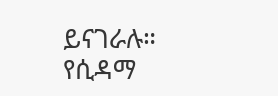ይናገራሉ። የሲዳማ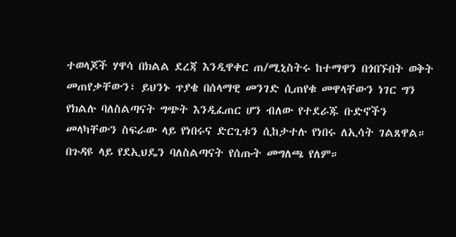ተወላጆች ሃዋሳ በክልል ደረጃ እንዲዋቀር ጠ/ሚኒስትሩ ከተማዋን በጎበኙበት ወቅት መጠየቃቸውን፣ ይህንኑ ጥያቄ በሰላማዊ መንገድ ሲጠየቁ መዋላቸውን ነገር ግን የክልሉ ባለስልጣናት ግጭት እንዲፈጠር ሆን ብለው የተደራጁ ቡድኖችን መላካቸውን ስፍራው ላይ የነበሩና ድርጊቱን ሲከታተሉ የነበሩ ለኢሳት ገልጸዋል። በጉዳዩ ላይ የደኢህዴን ባለስልጣናት የሰጡት መግለጫ የለም።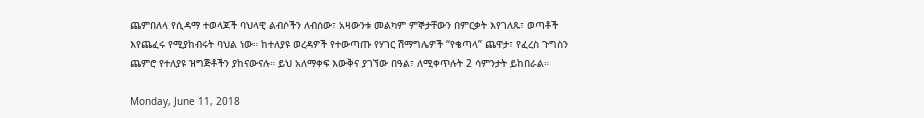ጨምበለላ የሲዳማ ተወላጆች ባህላዊ ልብሶችን ለብሰው፣ አዛውንቱ መልካም ምኞታቸውን በምርቃት እየገለጹ፣ ወጣቶች እየጨፈሩ የሚያከብሩት ባህል ነው። ከተለያዩ ወረዳዎች የተውጣጡ የሃገር ሽማግሌዎች “የቄጣላ” ጨዋታ፣ የፈረስ ጉግስን ጨምሮ የተለያዩ ዝግጅቶችን ያከናውናሉ። ይህ አለማቀፍ እውቅና ያገኘው በዓል፣ ለሚቀጥሉት 2 ሳምንታት ይከበራል።

Monday, June 11, 2018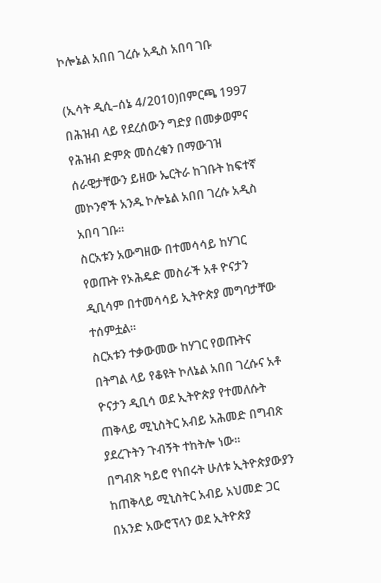ኮሎኔል አበበ ገረሱ አዲስ አበባ ገቡ

(ኢሳት ዲሲ–ሰኔ 4/2010)በምርጫ 1997 በሕዝብ ላይ የደረሰውን ግድያ በመቃወምና የሕዝብ ድምጽ መሰረቁን በማውገዝ ሰራዊታቸውን ይዘው ኤርትራ ከገቡት ከፍተኛ መኮንኖች አንዱ ኮሎኔል አበበ ገረሱ አዲስ አበባ ገቡ።
ስርአቱን አውግዘው በተመሳሳይ ከሃገር የወጡት የኦሕዴድ መስራች አቶ ዮናታን ዲቢሳም በተመሳሳይ ኢትዮጵያ መግባታቸው ተሰምቷል።
ስርአቱን ተቃውመው ከሃገር የወጡትና በትግል ላይ የቆዩት ኮለኔል አበበ ገረሱና አቶ ዮናታን ዲቢሳ ወደ ኢትዮጵያ የተመለሱት ጠቅላይ ሚኒስትር አብይ አሕመድ በግብጽ ያደረጉትን ጉብኝት ተከትሎ ነው።
በግብጽ ካይሮ የነበሩት ሁለቱ ኢትዮጵያውያን ከጠቅላይ ሚኒስትር አብይ አህመድ ጋር በአንድ አውሮፕላን ወደ ኢትዮጵያ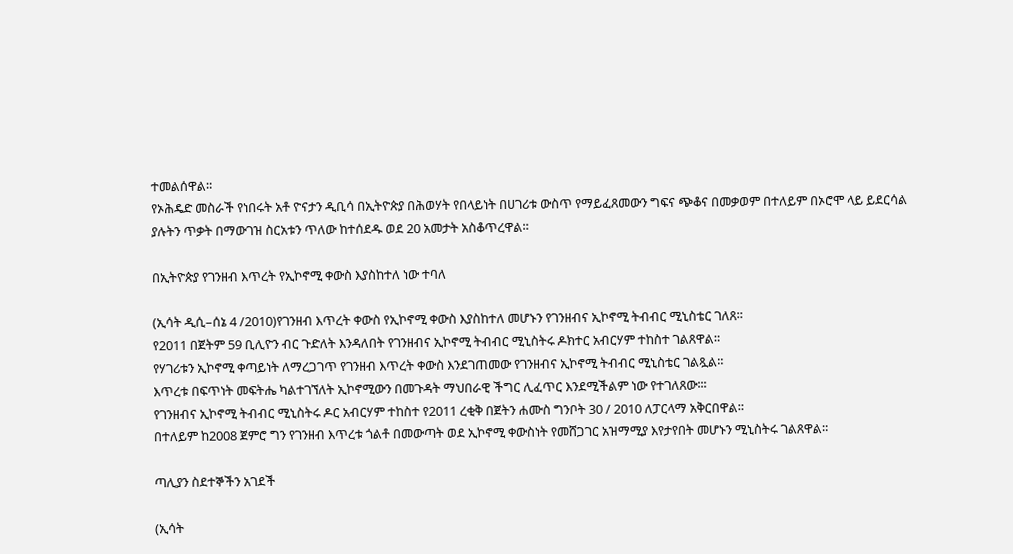ተመልሰዋል።
የኦሕዴድ መስራች የነበሩት አቶ ዮናታን ዲቢሳ በኢትዮጵያ በሕወሃት የበላይነት በሀገሪቱ ውስጥ የማይፈጸመውን ግፍና ጭቆና በመቃወም በተለይም በኦሮሞ ላይ ይደርሳል ያሉትን ጥቃት በማውገዝ ስርአቱን ጥለው ከተሰደዱ ወደ 20 አመታት አስቆጥረዋል።

በኢትዮጵያ የገንዘብ እጥረት የኢኮኖሚ ቀውስ እያስከተለ ነው ተባለ

(ኢሳት ዲሲ–ሰኔ 4 /2010)የገንዘብ እጥረት ቀውስ የኢኮኖሚ ቀውስ እያስከተለ መሆኑን የገንዘብና ኢኮኖሚ ትብብር ሚኒስቴር ገለጸ።
የ2011 በጀትም 59 ቢሊዮን ብር ጉድለት እንዳለበት የገንዘብና ኢኮኖሚ ትብብር ሚኒስትሩ ዶክተር አብርሃም ተከስተ ገልጸዋል።
የሃገሪቱን ኢኮኖሚ ቀጣይነት ለማረጋገጥ የገንዘብ እጥረት ቀውስ እንደገጠመው የገንዘብና ኢኮኖሚ ትብብር ሚኒስቴር ገልጿል።
እጥረቱ በፍጥነት መፍትሔ ካልተገኘለት ኢኮኖሚውን በመጉዳት ማህበራዊ ችግር ሊፈጥር እንደሚችልም ነው የተገለጸው፡፡፡
የገንዘብና ኢኮኖሚ ትብብር ሚኒስትሩ ዶር አብርሃም ተከስተ የ2011 ረቂቅ በጀትን ሐሙስ ግንቦት 30 / 2010 ለፓርላማ አቅርበዋል።
በተለይም ከ2008 ጀምሮ ግን የገንዘብ እጥረቱ ጎልቶ በመውጣት ወደ ኢኮኖሚ ቀውስነት የመሸጋገር አዝማሚያ እየታየበት መሆኑን ሚኒስትሩ ገልጸዋል።

ጣሊያን ስደተኞችን አገደች

(ኢሳት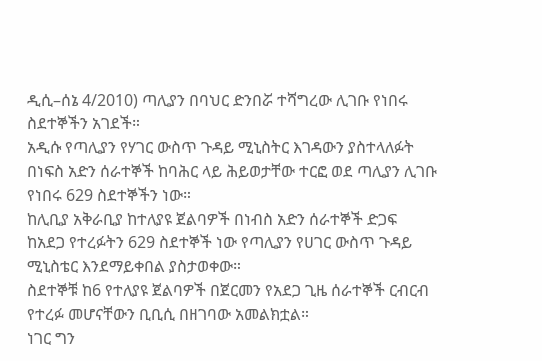ዲሲ–ሰኔ 4/2010) ጣሊያን በባህር ድንበሯ ተሻግረው ሊገቡ የነበሩ ስደተኞችን አገደች።
አዲሱ የጣሊያን የሃገር ውስጥ ጉዳይ ሚኒስትር እገዳውን ያስተላለፉት በነፍስ አድን ሰራተኞች ከባሕር ላይ ሕይወታቸው ተርፎ ወደ ጣሊያን ሊገቡ የነበሩ 629 ስደተኞችን ነው።
ከሊቢያ አቅራቢያ ከተለያዩ ጀልባዎች በነብስ አድን ሰራተኞች ድጋፍ ከአደጋ የተረፉትን 629 ስደተኞች ነው የጣሊያን የሀገር ውስጥ ጉዳይ ሚኒስቴር እንደማይቀበል ያስታወቀው።
ስደተኞቹ ከ6 የተለያዩ ጀልባዎች በጀርመን የአደጋ ጊዜ ሰራተኞች ርብርብ የተረፉ መሆናቸውን ቢቢሲ በዘገባው አመልክቷል።
ነገር ግን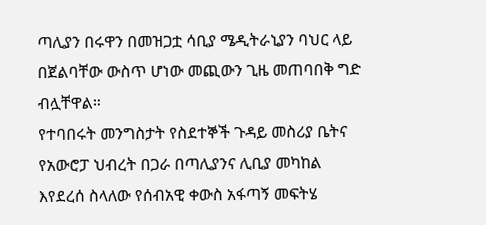ጣሊያን በሩዋን በመዝጋቷ ሳቢያ ሜዲትራኒያን ባህር ላይ በጀልባቸው ውስጥ ሆነው መጪውን ጊዜ መጠባበቅ ግድ ብሏቸዋል።
የተባበሩት መንግስታት የስደተኞች ጉዳይ መስሪያ ቤትና የአውሮፓ ህብረት በጋራ በጣሊያንና ሊቢያ መካከል እየደረሰ ስላለው የሰብአዊ ቀውስ አፋጣኝ መፍትሄ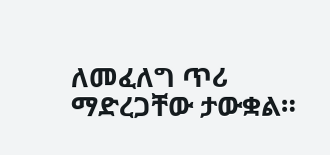ለመፈለግ ጥሪ ማድረጋቸው ታውቋል።